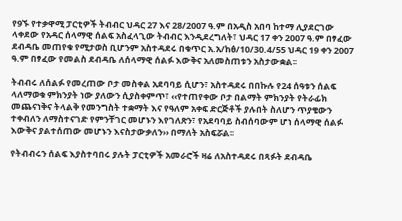የ9ኙ የተቃዋሚ ፓርቲዎች ትብብር ህዳር 27 እና 28/2007 ዓ.ም በአዲስ አበባ ከተማ ሊያደርገው ላቀደው የአዳር ሰላማዊ ሰልፍ አስፈላጊው ትብብር እንዲደረግለት፣ ህዳር 17 ቀን 2007 ዓ.ም በፃፈው ደብዳቤ መጠየቁ የሚታወስ ቢሆንም አስተዳደሩ በቁጥር አ.አ/ከፅ/10/30.4/55 ህዳር 19 ቀን 2007 ዓ.ም በፃፈው የመልስ ደብዳቤ ለሰላማዊ ሰልፉ እውቅና አለመስጠቱን አስታውቋል፡፡

ትብብሩ ለሰልፉ የመረጠው ቦታ መስቀል አደባባይ ሲሆን፣ አስተዳደሩ በበኩሉ የ24 ሰዓቱን ሰልፍ ላለማወቁ ምክንያት ነው ያለውን ሲያስቀምጥ፣ ‹‹የተጠየቀው ቦታ በልማት ምክንያት የትራፊክ መጨናነቅና ትላልቅ የመንግስት ተቋማት እና የዓለም አቀፍ ድርጅቶች ያሉበት ስለሆን ጥያቄውን ተቀብለን ለማስተናገድ የምንቸገር መሆኑን እየገለጽን፣ የአደባባይ ስብሰባውም ሆነ ሰላማዊ ሰልፉ እውቅና ያልተሰጠው መሆኑን እናስታውቃለን›› በማለት አስፍሯል፡፡

የትብብሩን ሰልፍ እያስተባበሩ ያሉት ፓርቲዎች አመራሮች ዛሬ ለአስተዳደሩ በጻፉት ደብዳቤ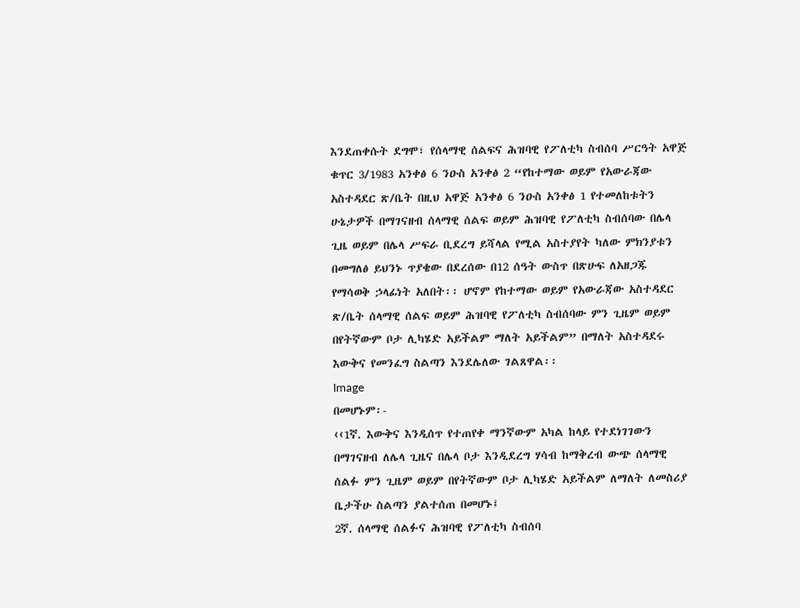እንደጠቀሱት ደግሞ፣ የሰላማዊ ሰልፍና ሕዝባዊ የፖለቲካ ስብሰባ ሥርዓት አዋጅ ቁጥር 3/1983 አንቀፅ 6 ንዑስ አንቀፅ 2 “የከተማው ወይም የአውራጃው አስተዳደር ጽ/ቤት በዚህ አዋጅ አንቀፅ 6 ንዑስ አንቀፅ 1 የተመለከቱትን ሁኔታዎች በማገናዘብ ሰላማዊ ሰልፍ ወይም ሕዝባዊ የፖለቲካ ስብሰባው በሌላ ጊዜ ወይም በሌላ ሥፍራ ቢደረግ ይሻላል የሚል አስተያየት ካለው ምክንያቱን በመግለፅ ይህንኑ ጥያቄው በደረሰው በ12 ሰዓት ውስጥ በጽሁፍ ለአዘጋጁ የማሳወቅ ኃላፊነት አለበት፡፡ ሆኖም የከተማው ወይም የአውራጃው አስተዳደር ጽ/ቤት ሰላማዊ ሰልፍ ወይም ሕዝባዊ የፖለቲካ ስብሰባው ምን ጊዜም ወይም በየትኛውም ቦታ ሊካሄድ አይችልም ማለት አይችልም” በማለት አስተዳደሩ እውቅና የመንፈግ ስልጣን እንደሌለው ገልጸዋል፡፡
Image
በመሆኑም፡-
‹‹1ኛ. እውቅና እንዲሰጥ የተጠየቀ ማንኛውም አካል ከላይ የተደነገገውን በማገናዘብ ለሌላ ጊዜና በሌላ ቦታ እንዲደረግ ሃሳብ ከማቅረብ ውጭ ሰላማዊ ሰልፉ ምን ጊዜም ወይም በየትኛውም ቦታ ሊካሄድ አይችልም ለማለት ለመስሪያ ቤታችሁ ስልጣን ያልተሰጠ በመሆኑ፤
2ኛ. ሰላማዊ ሰልፉና ሕዝባዊ የፖለቲካ ስብሰባ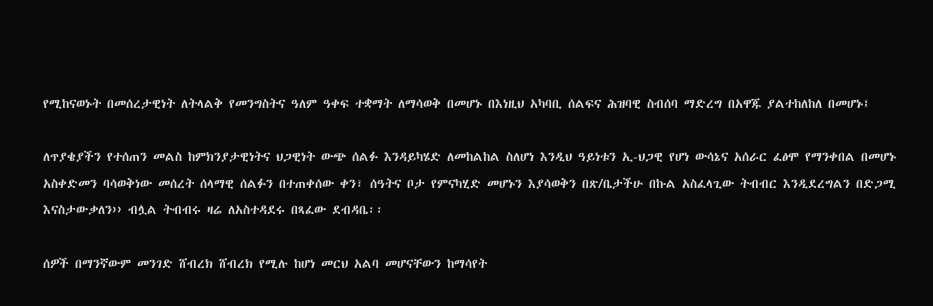የሚከናወኑት በመሰረታዊነት ለትላልቅ የመንግስትና ዓለም ዓቀፍ ተቋማት ለማሳወቅ በመሆኑ በእነዚህ አካባቢ ሰልፍና ሕዝባዊ ስብሰባ ማድረግ በአዋጁ ያልተከለከለ በመሆኑ፤

ለጥያቄያችን የተሰጠን መልስ ከምክንያታዊነትና ህጋዊነት ውጭ ሰልፉ እንዳይካሄድ ለመከልከል ስለሆነ እንዲህ ዓይነቱን ኢ-ህጋዊ የሆነ ውሳኔና አሰራር ፈፅሞ የማንቀበል በመሆኑ አስቀድመን ባሳወቅነው መሰረት ሰላማዊ ሰልፉን በተጠቀሰው ቀን፣ ሰዓትና ቦታ የምናካሂድ መሆኑን እያሳወቅን በጽ/ቤታችሁ በኩል አስፈላጊው ትብብር እንዲደረግልን በድጋሚ እናስታውቃለን›› ብሏል ትብብሩ ዛሬ ለአስተዳደሩ በጻፈው ደብዳቤ፡፡

ሰዎች በማንኛውም መንገድ ሸብረክ ሸብረክ የሚሉ ከሆነ መርህ አልባ መሆናቸውን ከማሳየት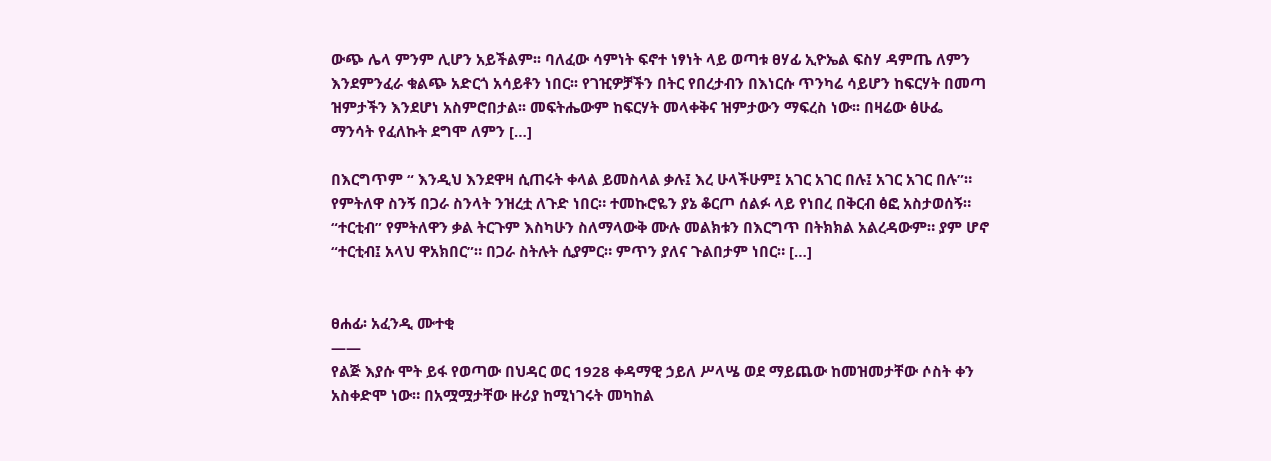ውጭ ሌላ ምንም ሊሆን አይችልም፡፡ ባለፈው ሳምነት ፍኖተ ነፃነት ላይ ወጣቱ ፀሃፊ ኢዮኤል ፍስሃ ዳምጤ ለምን እንደምንፈራ ቁልጭ አድርጎ አሳይቶን ነበር፡፡ የገዢዎቻችን በትር የበረታብን በእነርሱ ጥንካሬ ሳይሆን ከፍርሃት በመጣ ዝምታችን እንደሆነ አስምሮበታል፡፡ መፍትሔውም ከፍርሃት መላቀቅና ዝምታውን ማፍረስ ነው፡፡ በዛሬው ፅሁፌ ማንሳት የፈለኩት ደግሞ ለምን […]

በእርግጥም “ እንዲህ እንደዋዛ ሲጠሩት ቀላል ይመስላል ቃሉ፤ እረ ሁላችሁም፤ አገር አገር በሉ፤ አገር አገር በሉ”። የምትለዋ ስንኝ በጋራ ስንላት ንዝረቷ ለጉድ ነበር። ተመኩሮዬን ያኔ ቆርጦ ሰልፉ ላይ የነበረ በቅርብ ፅፎ አስታወሰኝ። “ተርቲብ” የምትለዋን ቃል ትርጉም እስካሁን ስለማላውቅ ሙሉ መልክቱን በእርግጥ በትክክል አልረዳውም። ያም ሆኖ “ተርቲብ፤ አላህ ዋአክበር”። በጋራ ስትሉት ሲያምር። ምጥን ያለና ጉልበታም ነበር። […]


ፀሐፊ፡ አፈንዲ ሙተቂ
——
የልጅ እያሱ ሞት ይፋ የወጣው በህዳር ወር 1928 ቀዳማዊ ኃይለ ሥላሤ ወደ ማይጨው ከመዝመታቸው ሶስት ቀን አስቀድሞ ነው። በአሟሟታቸው ዙሪያ ከሚነገሩት መካከል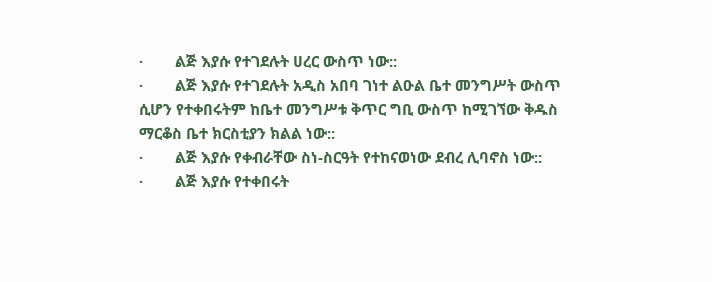·        ልጅ እያሱ የተገደሉት ሀረር ውስጥ ነው::
·        ልጅ እያሱ የተገደሉት አዲስ አበባ ገነተ ልዑል ቤተ መንግሥት ውስጥ ሲሆን የተቀበሩትም ከቤተ መንግሥቱ ቅጥር ግቢ ውስጥ ከሚገኘው ቅዱስ ማርቆስ ቤተ ክርስቲያን ክልል ነው::
·        ልጅ እያሱ የቀብራቸው ስነ-ስርዓት የተከናወነው ደብረ ሊባኖስ ነው::
·        ልጅ እያሱ የተቀበሩት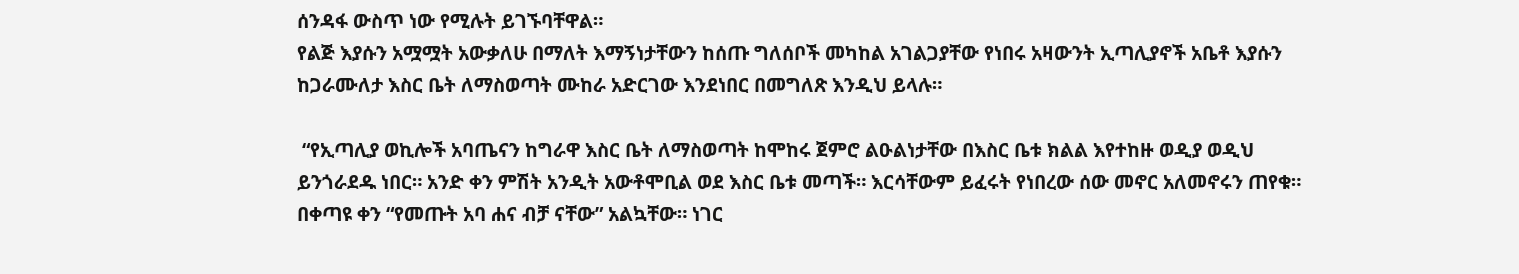ሰንዳፋ ውስጥ ነው የሚሉት ይገኙባቸዋል።
የልጅ እያሱን አሟሟት አውቃለሁ በማለት እማኝነታቸውን ከሰጡ ግለሰቦች መካከል አገልጋያቸው የነበሩ አዛውንት ኢጣሊያኖች አቤቶ እያሱን ከጋራሙለታ እስር ቤት ለማስወጣት ሙከራ አድርገው እንደነበር በመግለጽ እንዲህ ይላሉ።

 “የኢጣሊያ ወኪሎች አባጤናን ከግራዋ እስር ቤት ለማስወጣት ከሞከሩ ጀምሮ ልዑልነታቸው በእስር ቤቱ ክልል እየተከዙ ወዲያ ወዲህ ይንጎራደዱ ነበር። አንድ ቀን ምሽት አንዲት አውቶሞቢል ወደ እስር ቤቱ መጣች። እርሳቸውም ይፈሩት የነበረው ሰው መኖር አለመኖሩን ጠየቁ። በቀጣዩ ቀን “የመጡት አባ ሐና ብቻ ናቸው” አልኳቸው። ነገር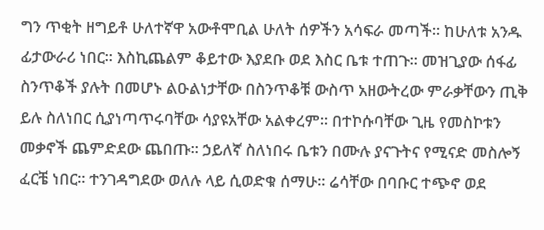ግን ጥቂት ዘግይቶ ሁለተኛዋ አውቶሞቢል ሁለት ሰዎችን አሳፍራ መጣች። ከሁለቱ አንዱ ፊታውራሪ ነበር። እስኪጨልም ቆይተው እያደቡ ወደ እስር ቤቱ ተጠጉ። መዝጊያው ሰፋፊ ስንጥቆች ያሉት በመሆኑ ልዑልነታቸው በስንጥቆቹ ውስጥ አዘውትረው ምራቃቸውን ጢቅ ይሉ ስለነበር ሲያነጣጥሩባቸው ሳያዩአቸው አልቀረም። በተኮሱባቸው ጊዜ የመስኮቱን መቃኖች ጨምድደው ጨበጡ። ኃይለኛ ስለነበሩ ቤቱን በሙሉ ያናጉትና የሚናድ መስሎኝ ፈርቼ ነበር። ተንገዳግደው ወለሉ ላይ ሲወድቁ ሰማሁ። ሬሳቸው በባቡር ተጭኖ ወደ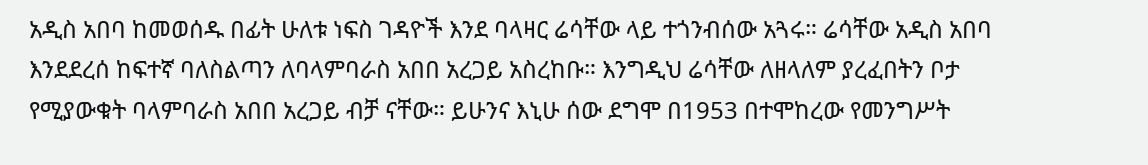አዲስ አበባ ከመወሰዱ በፊት ሁለቱ ነፍስ ገዳዮች እንደ ባላዛር ሬሳቸው ላይ ተጎንብሰው አጓሩ። ሬሳቸው አዲስ አበባ እንደደረሰ ከፍተኛ ባለስልጣን ለባላምባራስ አበበ አረጋይ አስረከቡ። እንግዲህ ሬሳቸው ለዘላለም ያረፈበትን ቦታ የሚያውቁት ባላምባራስ አበበ አረጋይ ብቻ ናቸው። ይሁንና እኒሁ ሰው ደግሞ በ1953 በተሞከረው የመንግሥት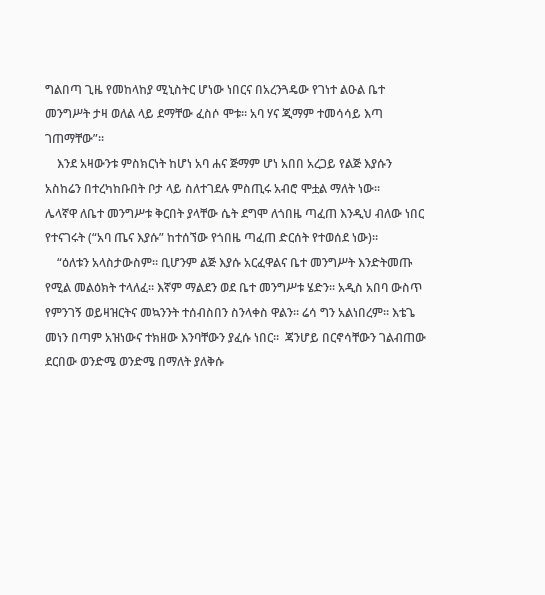ግልበጣ ጊዜ የመከላከያ ሚኒስትር ሆነው ነበርና በአረንጓዴው የገነተ ልዑል ቤተ መንግሥት ታዛ ወለል ላይ ደማቸው ፈስሶ ሞቱ። አባ ሃና ጂማም ተመሳሳይ እጣ ገጠማቸው”።
    እንደ አዛውንቱ ምስክርነት ከሆነ አባ ሐና ጅማም ሆነ አበበ አረጋይ የልጅ እያሱን አስከሬን በተረካከቡበት ቦታ ላይ ስለተገደሉ ምስጢሩ አብሮ ሞቷል ማለት ነው።
ሌላኛዋ ለቤተ መንግሥቱ ቅርበት ያላቸው ሴት ደግሞ ለጎበዜ ጣፈጠ እንዲህ ብለው ነበር የተናገሩት (“አባ ጤና እያሱ” ከተሰኘው የጎበዜ ጣፈጠ ድርሰት የተወሰደ ነው)።
    “ዕለቱን አላስታውስም። ቢሆንም ልጅ እያሱ አርፈዋልና ቤተ መንግሥት እንድትመጡ የሚል መልዕክት ተላለፈ። እኛም ማልደን ወደ ቤተ መንግሥቱ ሄድን። አዲስ አበባ ውስጥ የምንገኝ ወይዛዝርትና መኳንንት ተሰብስበን ስንላቀስ ዋልን። ሬሳ ግን አልነበረም። እቴጌ መነን በጣም አዝነውና ተክዘው እንባቸውን ያፈሱ ነበር።  ጃንሆይ በርኖሳቸውን ገልብጠው ደርበው ወንድሜ ወንድሜ በማለት ያለቅሱ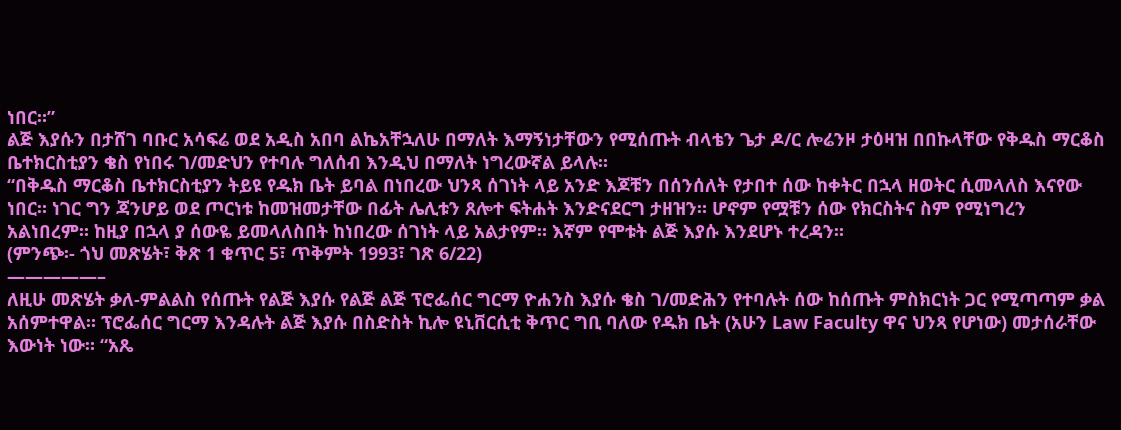ነበር።”
ልጅ እያሱን በታሸገ ባቡር አሳፍሬ ወደ አዲስ አበባ ልኬአቸኋለሁ በማለት እማኝነታቸውን የሚሰጡት ብላቴን ጌታ ዶ/ር ሎሬንዞ ታዕዛዝ በበኩላቸው የቅዱስ ማርቆስ ቤተክርስቲያን ቄስ የነበሩ ገ/መድህን የተባሉ ግለሰብ እንዲህ በማለት ነግረውኛል ይላሉ።
“በቅዱስ ማርቆስ ቤተክርስቲያን ትይዩ የዱክ ቤት ይባል በነበረው ህንጻ ሰገነት ላይ አንድ እጆቹን በሰንሰለት የታበተ ሰው ከቀትር በኋላ ዘወትር ሲመላለስ እናየው ነበር። ነገር ግን ጃንሆይ ወደ ጦርነቱ ከመዝመታቸው በፊት ሌሊቱን ጸሎተ ፍትሐት እንድናደርግ ታዘዝን። ሆኖም የሟቹን ሰው የክርስትና ስም የሚነግረን አልነበረም። ከዚያ በኋላ ያ ሰውዬ ይመላለስበት ከነበረው ሰገነት ላይ አልታየም። እኛም የሞቱት ልጅ እያሱ እንደሆኑ ተረዳን።
(ምንጭ፡- ጎህ መጽሄት፣ ቅጽ 1 ቁጥር 5፣ ጥቅምት 1993፣ ገጽ 6/22)
—————–
ለዚሁ መጽሄት ቃለ-ምልልስ የሰጡት የልጅ እያሱ የልጅ ልጅ ፕሮፌሰር ግርማ ዮሐንስ እያሱ ቄስ ገ/መድሕን የተባሉት ሰው ከሰጡት ምስክርነት ጋር የሚጣጣም ቃል አሰምተዋል። ፕሮፌሰር ግርማ እንዳሉት ልጅ እያሱ በስድስት ኪሎ ዩኒቨርሲቲ ቅጥር ግቢ ባለው የዱክ ቤት (አሁን Law Faculty ዋና ህንጻ የሆነው) መታሰራቸው እውነት ነው። “አጼ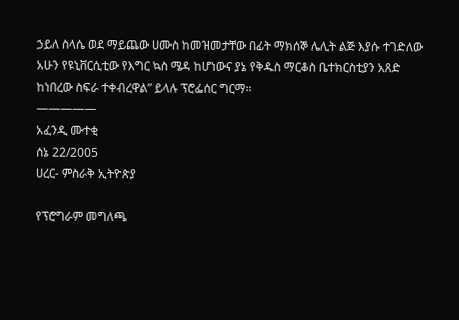ኃይለ ስላሴ ወደ ማይጨው ሀሙስ ከመዝመታቸው በፊት ማክሰኞ ሌሊት ልጅ እያሱ ተገድለው አሁን የዩኒቨርሲቲው የእግር ኳስ ሜዳ ከሆነውና ያኔ የቅዱስ ማርቆስ ቤተክርስቲያን አጸድ ከነበረው ስፍራ ተቀብረዋል” ይላሉ ፕሮፌሰር ግርማ።
—————
አፈንዲ ሙተቂ
ሰኔ 22/2005
ሀረር- ምስራቅ ኢትዮጵያ

የፕሮግራም መግለጫ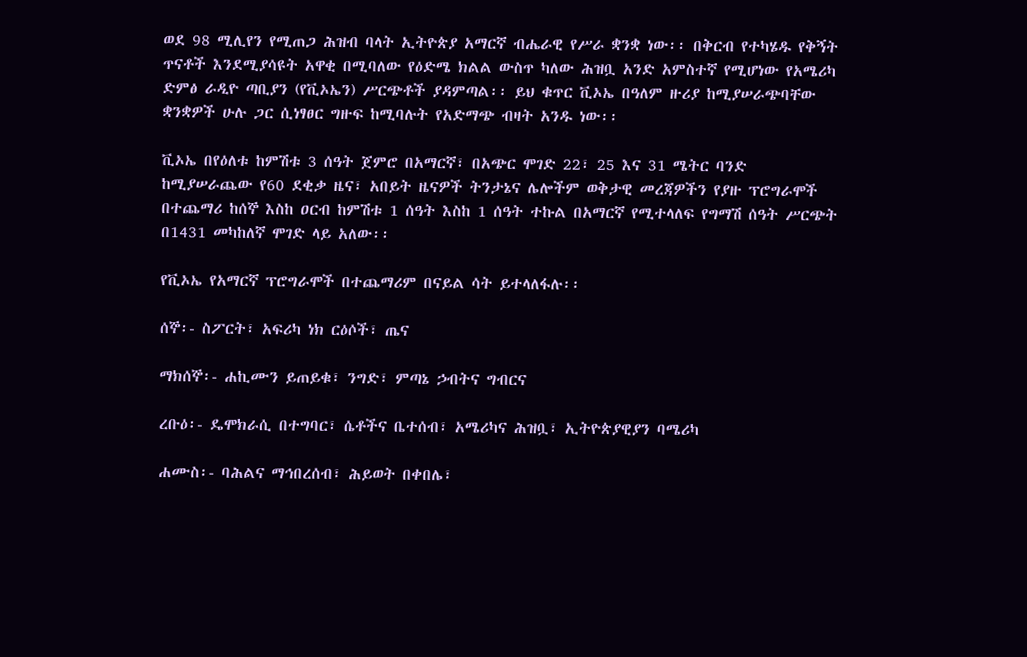ወደ 98 ሚሊየን የሚጠጋ ሕዝብ ባላት ኢትዮጵያ አማርኛ ብሔራዊ የሥራ ቋንቋ ነው፡፡ በቅርብ የተካሄዱ የቅኝት ጥናቶች እንደሚያሳዩት አዋቂ በሚባለው የዕድሜ ክልል ውስጥ ካለው ሕዝቧ አንድ አምስተኛ የሚሆነው የአሜሪካ ድምፅ ራዲዮ ጣቢያን (የቪኦኤን) ሥርጭቶች ያዳምጣል፡፡ ይህ ቁጥር ቪኦኤ በዓለም ዙሪያ ከሚያሠራጭባቸው ቋንቋዎች ሁሉ ጋር ሲነፃፀር ግዙፍ ከሚባሉት የአድማጭ ብዛት አንዱ ነው፡፡

ቪኦኤ በየዕለቱ ከምሽቱ 3 ሰዓት ጀምሮ በአማርኛ፣ በአጭር ሞገድ 22፣ 25 እና 31 ሜትር ባንድ ከሚያሠራጨው የ60 ደቂቃ ዜና፣ አበይት ዜናዎች ትንታኔና ሌሎችም ወቅታዊ መረጃዎችን የያዙ ፕሮግራሞች በተጨማሪ ከሰኞ እስከ ዐርብ ከምሽቱ 1 ሰዓት እስከ 1 ሰዓት ተኩል በአማርኛ የሚተላለፍ የግማሽ ሰዓት ሥርጭት በ1431 መካከለኛ ሞገድ ላይ አለው፡፡

የቪኦኤ የአማርኛ ፕሮግራሞች በተጨማሪም በናይል ሳት ይተላለፋሉ፡፡

ሰኞ፡- ስፖርት፣ አፍሪካ ነክ ርዕሶች፣ ጤና

ማክሰኞ፡- ሐኪሙን ይጠይቁ፣ ንግድ፣ ምጣኔ ኃብትና ግብርና

ረቡዕ፡- ዴሞክራሲ በተግባር፣ ሴቶችና ቤተሰብ፣ አሜሪካና ሕዝቧ፣ ኢትዮጵያዊያን ባሜሪካ

ሐሙስ፡- ባሕልና ማኅበረሰብ፣ ሕይወት በቀበሌ፣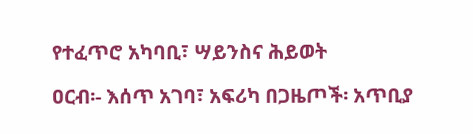የተፈጥሮ አካባቢ፣ ሣይንስና ሕይወት

ዐርብ፡- እሰጥ አገባ፣ አፍሪካ በጋዜጦች፡ አጥቢያ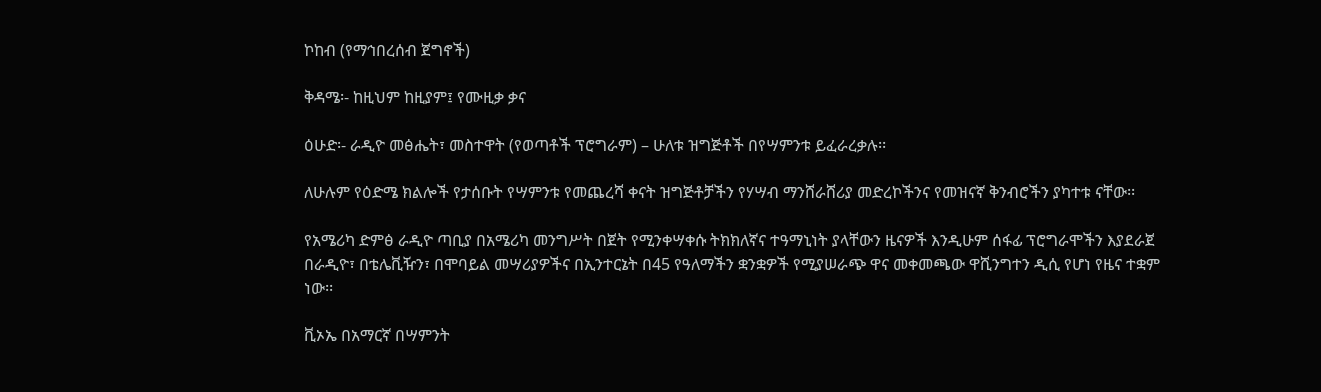ኮከብ (የማኅበረሰብ ጀግኖች)

ቅዳሜ፡- ከዚህም ከዚያም፤ የሙዚቃ ቃና

ዕሁድ፡- ራዲዮ መፅሔት፣ መስተዋት (የወጣቶች ፕሮግራም) – ሁለቱ ዝግጅቶች በየሣምንቱ ይፈራረቃሉ፡፡

ለሁሉም የዕድሜ ክልሎች የታሰቡት የሣምንቱ የመጨረሻ ቀናት ዝግጅቶቻችን የሃሣብ ማንሸራሸሪያ መድረኮችንና የመዝናኛ ቅንብሮችን ያካተቱ ናቸው፡፡

የአሜሪካ ድምፅ ራዲዮ ጣቢያ በአሜሪካ መንግሥት በጀት የሚንቀሣቀሱ ትክክለኛና ተዓማኒነት ያላቸውን ዜናዎች እንዲሁም ሰፋፊ ፕሮግራሞችን እያደራጀ በራዲዮ፣ በቴሌቪዥን፣ በሞባይል መሣሪያዎችና በኢንተርኔት በ45 የዓለማችን ቋንቋዎች የሚያሠራጭ ዋና መቀመጫው ዋሺንግተን ዲሲ የሆነ የዜና ተቋም ነው፡፡

ቪኦኤ በአማርኛ በሣምንት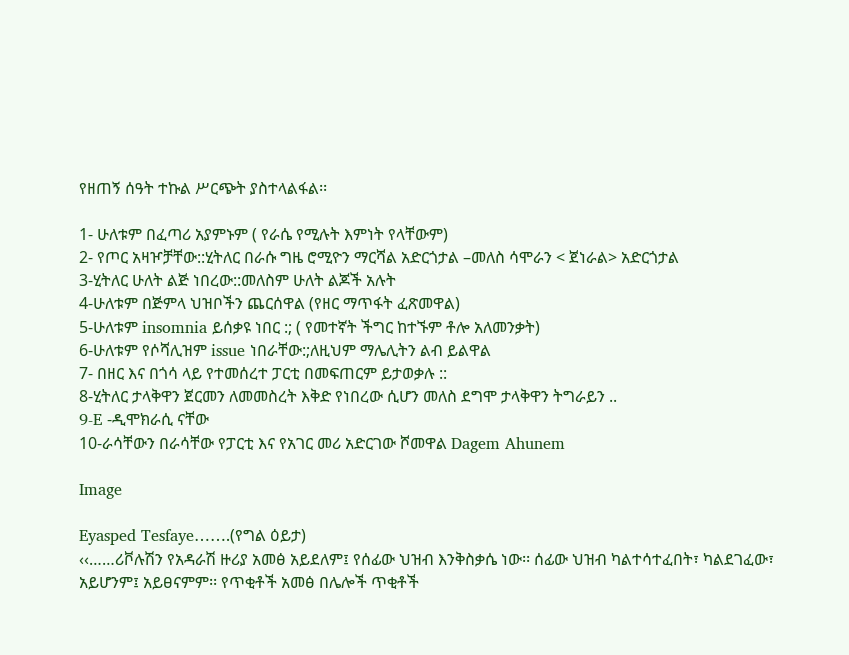የዘጠኝ ሰዓት ተኩል ሥርጭት ያስተላልፋል፡፡

1- ሁለቱም በፈጣሪ አያምኑም ( የራሴ የሚሉት እምነት የላቸውም)
2- የጦር አዛዦቻቸው::ሂትለር በራሱ ግዜ ሮሚዮን ማርሻል አድርጎታል –መለስ ሳሞራን < ጀነራል> አድርጎታል
3-ሂትለር ሁለት ልጅ ነበረው::መለስም ሁለት ልጆች አሉት
4-ሁለቱም በጅምላ ህዝቦችን ጨርሰዋል (የዘር ማጥፋት ፈጽመዋል)
5-ሁለቱም insomnia ይሰቃዩ ነበር :; ( የመተኛት ችግር ከተኙም ቶሎ አለመንቃት)
6-ሁለቱም የሶሻሊዝም issue ነበራቸው:;ለዚህም ማሌሊትን ልብ ይልዋል
7- በዘር እና በጎሳ ላይ የተመሰረተ ፓርቲ በመፍጠርም ይታወቃሉ ::
8-ሂትለር ታላቅዋን ጀርመን ለመመስረት እቅድ የነበረው ሲሆን መለስ ደግሞ ታላቅዋን ትግራይን ..
9-E -ዲሞክራሲ ናቸው
10-ራሳቸውን በራሳቸው የፓርቲ እና የአገር መሪ አድርገው ሾመዋል Dagem Ahunem

Image

Eyasped Tesfaye…….(የግል ዕይታ)
‹‹……ሪቮሉሽን የአዳራሽ ዙሪያ አመፅ አይደለም፤ የሰፊው ህዝብ እንቅስቃሴ ነው፡፡ ሰፊው ህዝብ ካልተሳተፈበት፣ ካልደገፈው፣ አይሆንም፤ አይፀናምም፡፡ የጥቂቶች አመፅ በሌሎች ጥቂቶች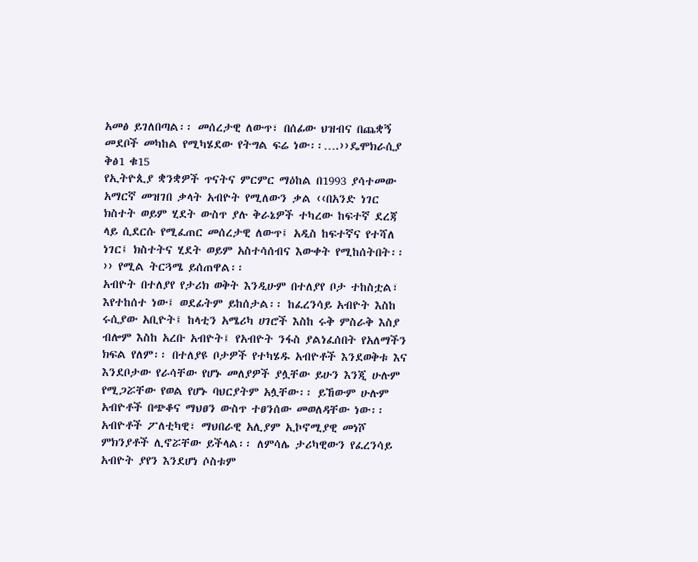አመፅ ይገለበጣል፡፡ መሰረታዊ ለውጥ፣ በሰፊው ህዝብና በጨቋኝ መደቦች መካከል የሚካሄደው የትግል ፍሬ ነው፡፡….››ዴሞክራሲያ ቅፅ1 ቁ15
የኢትዮጲያ ቋንቋዎች ጥናትና ምርምር ማዕከል በ1993 ያሳተመው አማርኛ መዝገበ ቃላት አብዮት የሚለውን ቃል ‹‹በአንድ ነገር ክስተት ወይም ሂደት ውስጥ ያሉ ቅራኔዎች ተካረው ከፍተኛ ደረጃ ላይ ሲደርሱ የሚፈጠር መሰረታዊ ለውጥ፤ አዲስ ከፍተኛና የተሻለ ነገር፤ ክስተትና ሂደት ወይም አስተሳሰብና እውቀት የሚከሰትበት፡፡›› የሚል ትርጓሜ ይሰጠዋል፡፡
አብዮት በተለያየ የታሪክ ወቅት እንዲሁም በተለያየ ቦታ ተከስቷል፣ እየተከሰተ ነው፤ ወደፊትም ይከሰታል፡፡ ከፈረንሳይ አብዮት እስከ ሩሲያው አቢዮት፤ ከላቲን አሜሪካ ሀገሮች እስከ ሩቅ ምስራቅ እስያ ብሎም እስከ አረቡ አብዮት፤ የአብዮት ንፋስ ያልነፈሰበት የአለማችን ክፍል የለም፡፡ በተለያዩ ቦታዎች የተካሄዱ አብዮቶች እንደወቅቱ እና እንደቦታው የራሳቸው የሆኑ መለያዎች ያሏቸው ይሁን እንጂ ሁሉም የሚጋሯቸው የወል የሆኑ ባህርያትም አሏቸው፡፡ ይኸውም ሁሉም አብዮቶች በጭቆና ማህፀን ውስጥ ተፀንሰው መወለዳቸው ነው፡፡
አብዮቶች ፖለቲካዊ፣ ማህበራዊ አሊያም ኢኮኖሚያዊ መነሾ ምክንያቶች ሊኖሯቸው ይችላል፡፡ ለምሳሌ ታሪካዊውን የፈረንሳይ አብዮት ያየን እንደሆነ ሶስቱም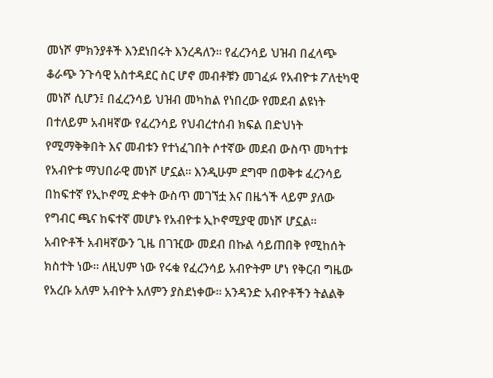መነሾ ምክንያቶች እንደነበሩት እንረዳለን፡፡ የፈረንሳይ ህዝብ በፈላጭ ቆራጭ ንጉሳዊ አስተዳደር ስር ሆኖ መብቶቹን መገፈፉ የአብዮቱ ፖለቲካዊ መነሾ ሲሆን፤ በፈረንሳይ ህዝብ መካከል የነበረው የመደብ ልዩነት በተለይም አብዛኛው የፈረንሳይ የህብረተሰብ ክፍል በድህነት የሚማቅቅበት እና መብቱን የተነፈገበት ሶተኛው መደብ ውስጥ መካተቱ የአብዮቱ ማህበራዊ መነሾ ሆኗል፡፡ እንዲሁም ደግሞ በወቅቱ ፈረንሳይ በከፍተኛ የኢኮኖሚ ድቀት ውስጥ መገኘቷ እና በዜጎች ላይም ያለው የግብር ጫና ከፍተኛ መሆኑ የአብዮቱ ኢኮኖሚያዊ መነሾ ሆኗል፡፡
አብዮቶች አብዛኛውን ጊዜ በገዢው መደብ በኩል ሳይጠበቅ የሚከሰት ክስተት ነው፡፡ ለዚህም ነው የሩቁ የፈረንሳይ አብዮትም ሆነ የቅርብ ግዜው የአረቡ አለም አብዮት አለምን ያስደነቀው፡፡ አንዳንድ አብዮቶችን ትልልቅ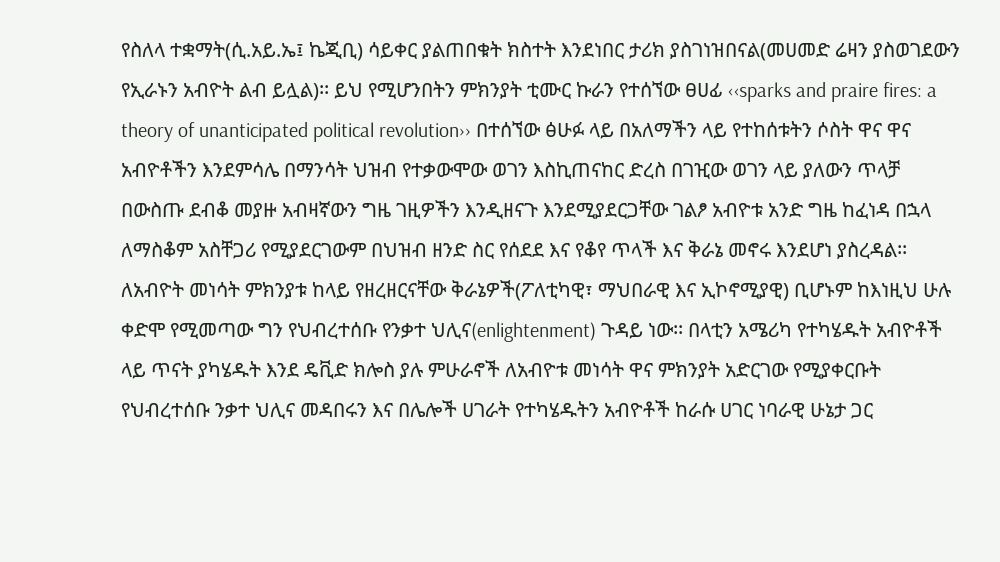የስለላ ተቋማት(ሲ.አይ.ኤ፤ ኬጂቢ) ሳይቀር ያልጠበቁት ክስተት እንደነበር ታሪክ ያስገነዝበናል(መሀመድ ሬዛን ያስወገደውን የኢራኑን አብዮት ልብ ይሏል)፡፡ ይህ የሚሆንበትን ምክንያት ቲሙር ኩራን የተሰኘው ፀሀፊ ‹‹sparks and praire fires: a theory of unanticipated political revolution›› በተሰኘው ፅሁፉ ላይ በአለማችን ላይ የተከሰቱትን ሶስት ዋና ዋና አብዮቶችን እንደምሳሌ በማንሳት ህዝብ የተቃውሞው ወገን እስኪጠናከር ድረስ በገዢው ወገን ላይ ያለውን ጥላቻ በውስጡ ደብቆ መያዙ አብዛኛውን ግዜ ገዚዎችን እንዲዘናጉ እንደሚያደርጋቸው ገልፆ አብዮቱ አንድ ግዜ ከፈነዳ በኋላ ለማስቆም አስቸጋሪ የሚያደርገውም በህዝብ ዘንድ ስር የሰደደ እና የቆየ ጥላች እና ቅራኔ መኖሩ እንደሆነ ያስረዳል፡፡
ለአብዮት መነሳት ምክንያቱ ከላይ የዘረዘርናቸው ቅራኔዎች(ፖለቲካዊ፣ ማህበራዊ እና ኢኮኖሚያዊ) ቢሆኑም ከእነዚህ ሁሉ ቀድሞ የሚመጣው ግን የህብረተሰቡ የንቃተ ህሊና(enlightenment) ጉዳይ ነው፡፡ በላቲን አሜሪካ የተካሄዱት አብዮቶች ላይ ጥናት ያካሄዱት እንደ ዴቪድ ክሎስ ያሉ ምሁራኖች ለአብዮቱ መነሳት ዋና ምክንያት አድርገው የሚያቀርቡት የህብረተሰቡ ንቃተ ህሊና መዳበሩን እና በሌሎች ሀገራት የተካሄዱትን አብዮቶች ከራሱ ሀገር ነባራዊ ሁኔታ ጋር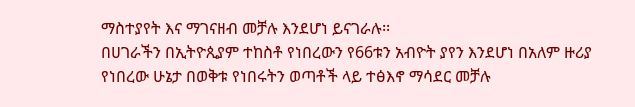ማስተያየት እና ማገናዘብ መቻሉ እንደሆነ ይናገራሉ፡፡
በሀገራችን በኢትዮጲያም ተከስቶ የነበረውን የ66ቱን አብዮት ያየን እንደሆነ በአለም ዙሪያ የነበረው ሁኔታ በወቅቱ የነበሩትን ወጣቶች ላይ ተፅእኖ ማሳደር መቻሉ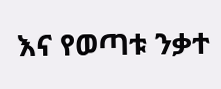እና የወጣቱ ንቃተ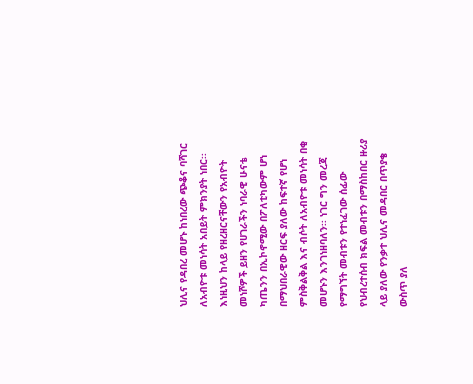ህሊና የዳበረ መሆኑ ከነበረው ጭቆና ባሻገር ለአብዮቱ መነሳት አበይት ምክንያት ነበር፡፡
እነዚህን ከላይ የዘረዘርናቸውን የአብዮት መነሾዎች ይዘን የሀገራችን ነባራዊ ሁናቴ ካጤንን በኢኮኖሚው በፖለቲካውም ሆነ በማህበራዊው ዘርፍ ያለው ከፍተኛ የሆነ ምስቅልቅል እና ብሶት ለአብዮቱ መነሳት በቂ መሆኑን እንገነዘባለን፡፡ ነገር ግን መረጃ የማግኘት መብቱን የተነፈገው ሰፊው የህብረተሰብ ክፍል መብቱን በማስከበር ዙሪያ ላይ ያለው የንቃተ ህሊና መዳበር በጥያቄ ውስጥ ያለ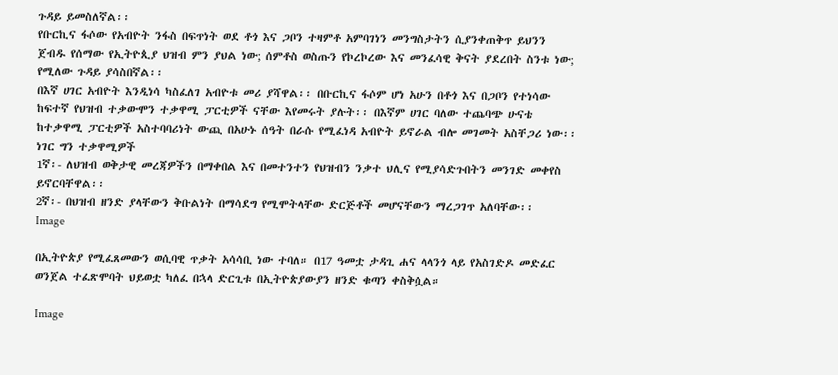ጉዳይ ይመስለኛል፡፡
የቡርኪና ፋሶው የአብዮት ንፋስ በፍጥነት ወደ ቶጎ እና ጋቦን ተዛምቶ አምባገነን መንግስታትን ሲያንቀጠቅጥ ይህንን ጀብዱ የሰማው የኢትዮጲያ ህዝብ ምን ያህል ነው; ሰምቶስ ወስጡን የኮረኮረው እና መንፈሳዊ ቅናት ያደረበት ስንቱ ነው; የሚለው ጉዳይ ያሳስበኛል፡፡
በእኛ ሀገር አብዮት እንዲነሳ ካስፈለገ አብዮቱ መሪ ያሻዋል፡፡ በቡርኪና ፋሶም ሆነ አሁን በቶጎ እና በጋቦን የተነሳው ከፍተኛ የህዝብ ተቃውሞን ተቃዋሚ ፓርቲዎች ናቸው እየመሩት ያሉት፡፡ በእኛም ሀገር ባለው ተጨባጭ ሁናቴ ከተቃዋሚ ፓርቲዎች አስተባባሪነት ውጪ በአሁኑ ሰዓት በራሱ የሚፈነዳ አብዮት ይኖራል ብሎ መገመት አስቸጋሪ ነው፡፡ ነገር ግን ተቃዋሚዎች
1ኛ፡- ለህዝብ ወቅታዊ መረጃዎችን በማቀበል እና በመተንተን የህዝብን ንቃተ ህሊና የሚያሳድጉበትን መንገድ መቀየስ ይኖርባቸዋል፡፡
2ኛ፡- በህዝብ ዘንድ ያላቸውን ቅቡልነት በማሳደግ የሚሞትላቸው ድርጅቶች መሆናቸውን ማረጋገጥ አለባቸው፡፡
Image

በኢትዮጵያ የሚፈጸመውን ወሲባዊ ጥቃት አሳሳቢ ነው ተባለ። በ17 ዓመቷ ታዳጊ ሐና ላላንጎ ላይ የአስገድዶ መድፈር ወንጀል ተፈጽሞባት ህይወቷ ካለፈ በኋላ ድርጊቱ በኢትዮጵያውያን ዘንድ ቁጣን ቀስቅሷል።

Image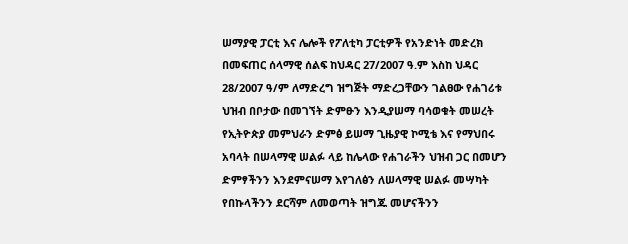ሠማያዊ ፓርቲ እና ሌሎች የፖለቲካ ፓርቲዎች የአንድነት መድረክ በመፍጠር ሰላማዊ ሰልፍ ከህዳር 27/2007 ዓ.ም እስከ ህዳር 28/2007 ዓ/ም ለማድረግ ዝግጅት ማድረጋቸውን ገልፀው የሐገሪቱ ህዝብ በቦታው በመገኘት ድምፁን እንዲያሠማ ባሳወቁት መሠረት የኢትዮጵያ መምህራን ድምፅ ይሠማ ጊዜያዊ ኮሚቴ እና የማህበሩ አባላት በሠላማዊ ሠልፉ ላይ ከሌላው የሐገራችን ህዝብ ጋር በመሆን ድምፃችንን እንደምናሠማ እየገለፅን ለሠላማዊ ሠልፉ መሣካት የበኩላችንን ደርሻም ለመወጣት ዝግጁ መሆናችንን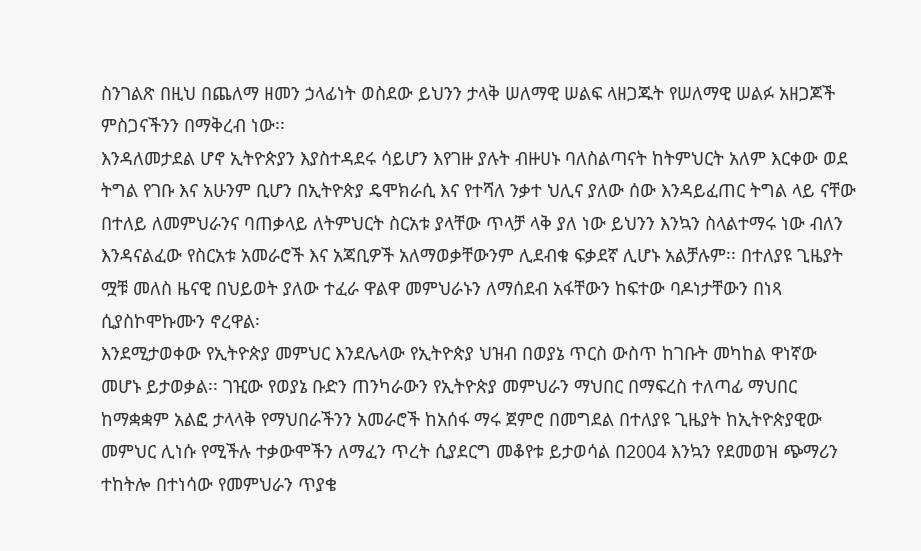ስንገልጽ በዚህ በጨለማ ዘመን ኃላፊነት ወስደው ይህንን ታላቅ ሠለማዊ ሠልፍ ላዘጋጁት የሠለማዊ ሠልፉ አዘጋጆች ምስጋናችንን በማቅረብ ነው፡፡
እንዳለመታደል ሆኖ ኢትዮጵያን እያስተዳደሩ ሳይሆን እየገዙ ያሉት ብዙሀኑ ባለስልጣናት ከትምህርት አለም እርቀው ወደ ትግል የገቡ እና አሁንም ቢሆን በኢትዮጵያ ዴሞክራሲ እና የተሻለ ንቃተ ህሊና ያለው ሰው እንዳይፈጠር ትግል ላይ ናቸው በተለይ ለመምህራንና ባጠቃላይ ለትምህርት ስርአቱ ያላቸው ጥላቻ ላቅ ያለ ነው ይህንን እንኳን ስላልተማሩ ነው ብለን እንዳናልፈው የስርአቱ አመራሮች እና አጃቢዎች አለማወቃቸውንም ሊደብቁ ፍቃደኛ ሊሆኑ አልቻሉም፡፡ በተለያዩ ጊዜያት ሟቹ መለስ ዜናዊ በህይወት ያለው ተፈራ ዋልዋ መምህራኑን ለማሰደብ አፋቸውን ከፍተው ባዶነታቸውን በነጻ ሲያስኮሞኩሙን ኖረዋል፡
እንደሚታወቀው የኢትዮጵያ መምህር እንደሌላው የኢትዮጵያ ህዝብ በወያኔ ጥርስ ውስጥ ከገቡት መካከል ዋነኛው መሆኑ ይታወቃል፡፡ ገዢው የወያኔ ቡድን ጠንካራውን የኢትዮጵያ መምህራን ማህበር በማፍረስ ተለጣፊ ማህበር ከማቋቋም አልፎ ታላላቅ የማህበራችንን አመራሮች ከአሰፋ ማሩ ጀምሮ በመግደል በተለያዩ ጊዜያት ከኢትዮጵያዊው መምህር ሊነሱ የሚችሉ ተቃውሞችን ለማፈን ጥረት ሲያደርግ መቆየቱ ይታወሳል በ2004 እንኳን የደመወዝ ጭማሪን ተከትሎ በተነሳው የመምህራን ጥያቄ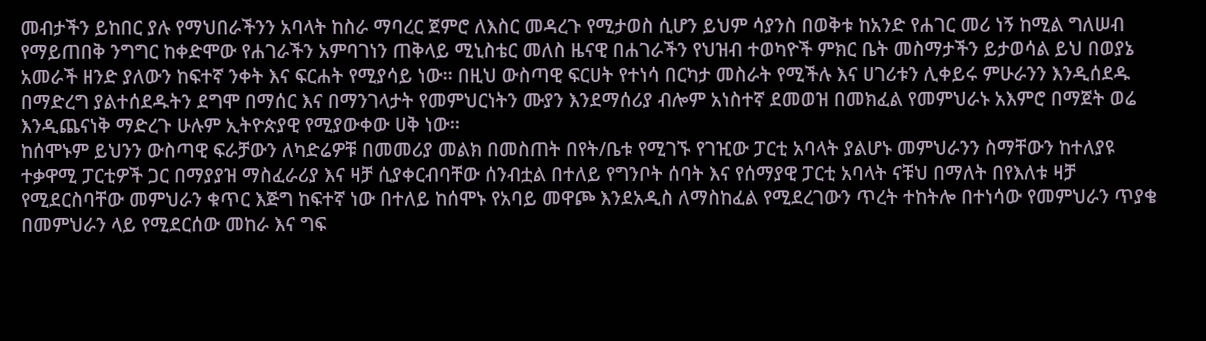መብታችን ይከበር ያሉ የማህበራችንን አባላት ከስራ ማባረር ጀምሮ ለእስር መዳረጉ የሚታወስ ሲሆን ይህም ሳያንስ በወቅቱ ከአንድ የሐገር መሪ ነኝ ከሚል ግለሠብ የማይጠበቅ ንግግር ከቀድሞው የሐገራችን አምባገነን ጠቅላይ ሚኒስቴር መለስ ዜናዊ በሐገራችን የህዝብ ተወካዮች ምክር ቤት መስማታችን ይታወሳል ይህ በወያኔ አመራች ዘንድ ያለውን ከፍተኛ ንቀት እና ፍርሐት የሚያሳይ ነው፡፡ በዚህ ውስጣዊ ፍርሀት የተነሳ በርካታ መስራት የሚችሉ እና ሀገሪቱን ሊቀይሩ ምሁራንን እንዲሰደዱ በማድረግ ያልተሰደዱትን ደግሞ በማሰር እና በማንገላታት የመምህርነትን ሙያን እንደማሰሪያ ብሎም አነስተኛ ደመወዝ በመክፈል የመምህራኑ አእምሮ በማጀት ወሬ እንዲጨናነቅ ማድረጉ ሁሉም ኢትዮጵያዊ የሚያውቀው ሀቅ ነው፡፡
ከሰሞኑም ይህንን ውስጣዊ ፍራቻውን ለካድሬዎቹ በመመሪያ መልክ በመስጠት በየት/ቤቱ የሚገኙ የገዢው ፓርቲ አባላት ያልሆኑ መምህራንን ስማቸውን ከተለያዩ ተቃዋሚ ፓርቲዎች ጋር በማያያዝ ማስፈራሪያ እና ዛቻ ሲያቀርብባቸው ሰንብቷል በተለይ የግንቦት ሰባት እና የሰማያዊ ፓርቲ አባላት ናቹህ በማለት በየእለቱ ዛቻ የሚደርስባቸው መምህራን ቁጥር እጅግ ከፍተኛ ነው በተለይ ከሰሞኑ የአባይ መዋጮ እንደአዲስ ለማስከፈል የሚደረገውን ጥረት ተከትሎ በተነሳው የመምህራን ጥያቄ በመምህራን ላይ የሚደርሰው መከራ እና ግፍ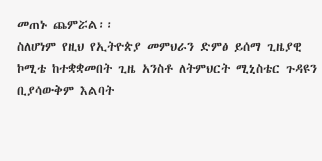መጠኑ ጨምሯል፡፡
ስለሆነም የዚህ የኢትዮጵያ መምህራን ድምፅ ይሰማ ጊዜያዊ ኮሚቴ ከተቋቋመበት ጊዜ አንስቶ ለትምህርት ሚኒስቴር ጉዳዩን ቢያሳውቅም እልባት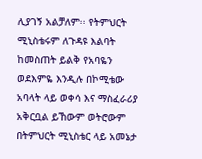ሊያገኝ አልቻለም፡፡ የትምህርት ሚኒስቴሩም ለጉዳዩ እልባት ከመስጠት ይልቅ የአባዬን ወደእምዬ እንዲሉ በኮሚቴው አባላት ላይ ወቀሳ እና ማስፈራሪያ አቅርቧል ይኸውም ወትሮውም በትምህርት ሚኒስቴር ላይ አመኔታ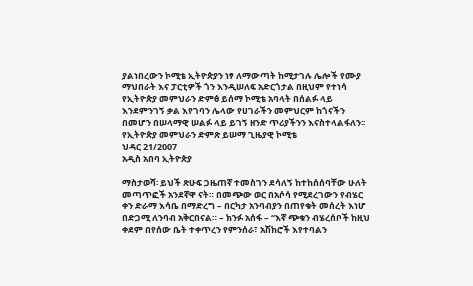ያልነበረውን ኮሚቴ ኢትዮጵያን ነፃ ለማውጣት ከሚታገሉ ሌሎች የሙያ ማህበራት እና ፓርቲዎች ጎን እንዲሠለፍ አድርጎታል በዚህም የተነሳ የኢትዮጵያ መምህራን ድምፅ ይሰማ ኮሚቴ አባላት በሰልፉ ላይ እንደምንገኝ ቃል እየገባን ሌላው የሀገራችን መምህርም ከጎናችን በመሆን በሠላማዊ ሠልፉ ላይ ይገኝ ዘንድ ጥሪያችንን እናስተላልፋለን፡፡
የኢትዮጵያ መምህራን ድምጽ ይሠማ ጊዜያዊ ኮሚቴ
ህዳር 21/2007
አዲስ አበባ ኢትዮጵያ

ማስታወሻ፡ ይህች ጽሁፍ ጋዜጠኛ ተመስገን ደሳለኝ ከተከሰሰባቸው ሁለት መጣጥፎች አንደኛዋ ናት። በመጭው ወር በአሶሳ የሚደረገውን የብሄር ቀን ድራማ እሳቤ በማድረግ – በርካታ አንባብያን በጠየቁት መሰረት እነሆ በድጋሚ ለንባብ አቅርበናል። – ክንፉ አሰፋ – “እኛ ጭቁን ብሄረሰቦች ከዚህ ቀደም በየሰው ቤት ተቀጥረን የምንሰራ፣ አሽከሮች እየተባልን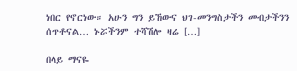ነበር የኖርነው። አሁን ግን ይኸውና ህገ-መንግስታችን መብታችንን ሰጥቶናል… ኑሯችንም ተሻሽሎ ዛሬ […]

በላይ ማናዬ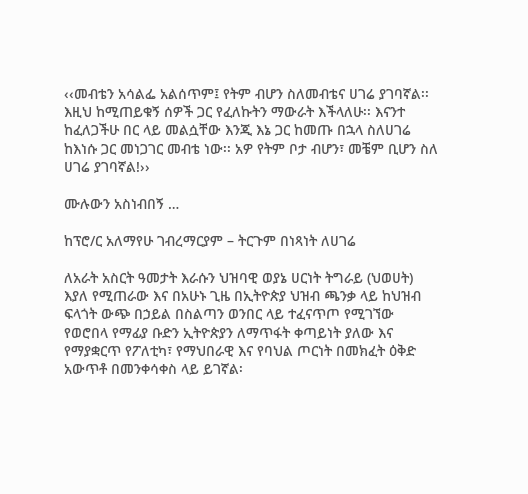‹‹መብቴን አሳልፌ አልሰጥም፤ የትም ብሆን ስለመብቴና ሀገሬ ያገባኛል፡፡ እዚህ ከሚጠይቁኝ ሰዎች ጋር የፈለኩትን ማውራት እችላለሁ፡፡ እናንተ ከፈለጋችሁ በር ላይ መልሷቸው እንጂ እኔ ጋር ከመጡ በኋላ ስለሀገሬ ከእነሱ ጋር መነጋገር መብቴ ነው፡፡ አዎ የትም ቦታ ብሆን፣ መቼም ቢሆን ስለ ሀገሬ ያገባኛል!››

ሙሉውን አስነብበኝ …

ከፕሮ/ር አለማየሁ ገብረማርያም – ትርጉም በነጻነት ለሀገሬ

ለአራት አስርት ዓመታት እራሱን ህዝባዊ ወያኔ ሀርነት ትግራይ (ህወሀት) እያለ የሚጠራው እና በአሁኑ ጊዜ በኢትዮጵያ ህዝብ ጫንቃ ላይ ከህዝብ ፍላጎት ውጭ በኃይል በስልጣን ወንበር ላይ ተፈናጥጦ የሚገኘው የወሮበላ የማፊያ ቡድን ኢትዮጵያን ለማጥፋት ቀጣይነት ያለው እና የማያቋርጥ የፖለቲካ፣ የማህበራዊ እና የባህል ጦርነት በመክፈት ዕቅድ አውጥቶ በመንቀሳቀስ ላይ ይገኛል፡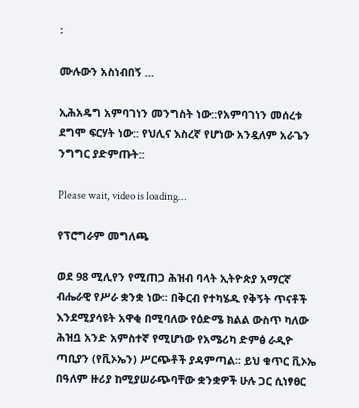፡

ሙሉውን አስነብበኝ …

ኢሕአዴግ አምባገነን መንግስት ነው::የአምባገነን መሰረቱ ደግሞ ፍርሃት ነው:: የህሊና እስረኛ የሆነው አንዷለም አራጌን ንግግር ያድምጡት::

Please wait, video is loading…

የፕሮግራም መግለጫ

ወደ 98 ሚሊየን የሚጠጋ ሕዝብ ባላት ኢትዮጵያ አማርኛ ብሔራዊ የሥራ ቋንቋ ነው፡፡ በቅርብ የተካሄዱ የቅኝት ጥናቶች እንደሚያሳዩት አዋቂ በሚባለው የዕድሜ ክልል ውስጥ ካለው ሕዝቧ አንድ አምስተኛ የሚሆነው የአሜሪካ ድምፅ ራዲዮ ጣቢያን (የቪኦኤን) ሥርጭቶች ያዳምጣል፡፡ ይህ ቁጥር ቪኦኤ በዓለም ዙሪያ ከሚያሠራጭባቸው ቋንቋዎች ሁሉ ጋር ሲነፃፀር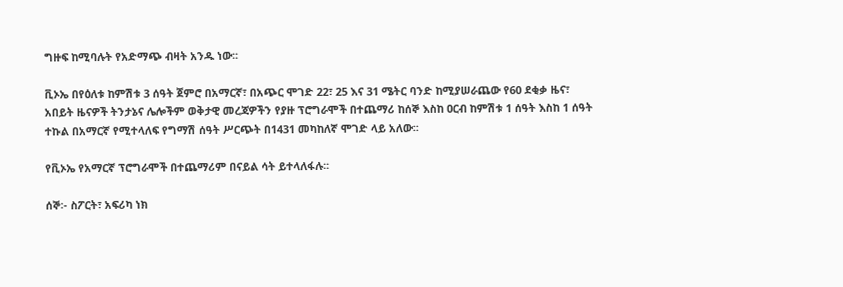ግዙፍ ከሚባሉት የአድማጭ ብዛት አንዱ ነው፡፡

ቪኦኤ በየዕለቱ ከምሽቱ 3 ሰዓት ጀምሮ በአማርኛ፣ በአጭር ሞገድ 22፣ 25 እና 31 ሜትር ባንድ ከሚያሠራጨው የ60 ደቂቃ ዜና፣ አበይት ዜናዎች ትንታኔና ሌሎችም ወቅታዊ መረጃዎችን የያዙ ፕሮግራሞች በተጨማሪ ከሰኞ እስከ ዐርብ ከምሽቱ 1 ሰዓት እስከ 1 ሰዓት ተኩል በአማርኛ የሚተላለፍ የግማሽ ሰዓት ሥርጭት በ1431 መካከለኛ ሞገድ ላይ አለው፡፡

የቪኦኤ የአማርኛ ፕሮግራሞች በተጨማሪም በናይል ሳት ይተላለፋሉ፡፡

ሰኞ፡- ስፖርት፣ አፍሪካ ነክ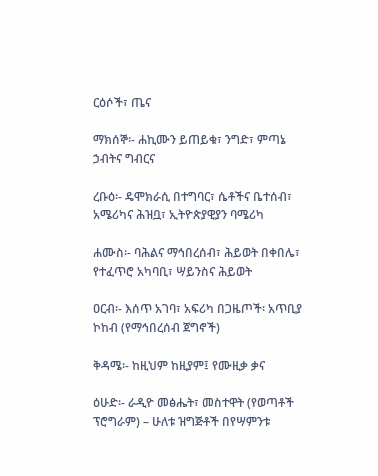ርዕሶች፣ ጤና

ማክሰኞ፡- ሐኪሙን ይጠይቁ፣ ንግድ፣ ምጣኔ ኃብትና ግብርና

ረቡዕ፡- ዴሞክራሲ በተግባር፣ ሴቶችና ቤተሰብ፣ አሜሪካና ሕዝቧ፣ ኢትዮጵያዊያን ባሜሪካ

ሐሙስ፡- ባሕልና ማኅበረሰብ፣ ሕይወት በቀበሌ፣ የተፈጥሮ አካባቢ፣ ሣይንስና ሕይወት

ዐርብ፡- እሰጥ አገባ፣ አፍሪካ በጋዜጦች፡ አጥቢያ ኮከብ (የማኅበረሰብ ጀግኖች)

ቅዳሜ፡- ከዚህም ከዚያም፤ የሙዚቃ ቃና

ዕሁድ፡- ራዲዮ መፅሔት፣ መስተዋት (የወጣቶች ፕሮግራም) – ሁለቱ ዝግጅቶች በየሣምንቱ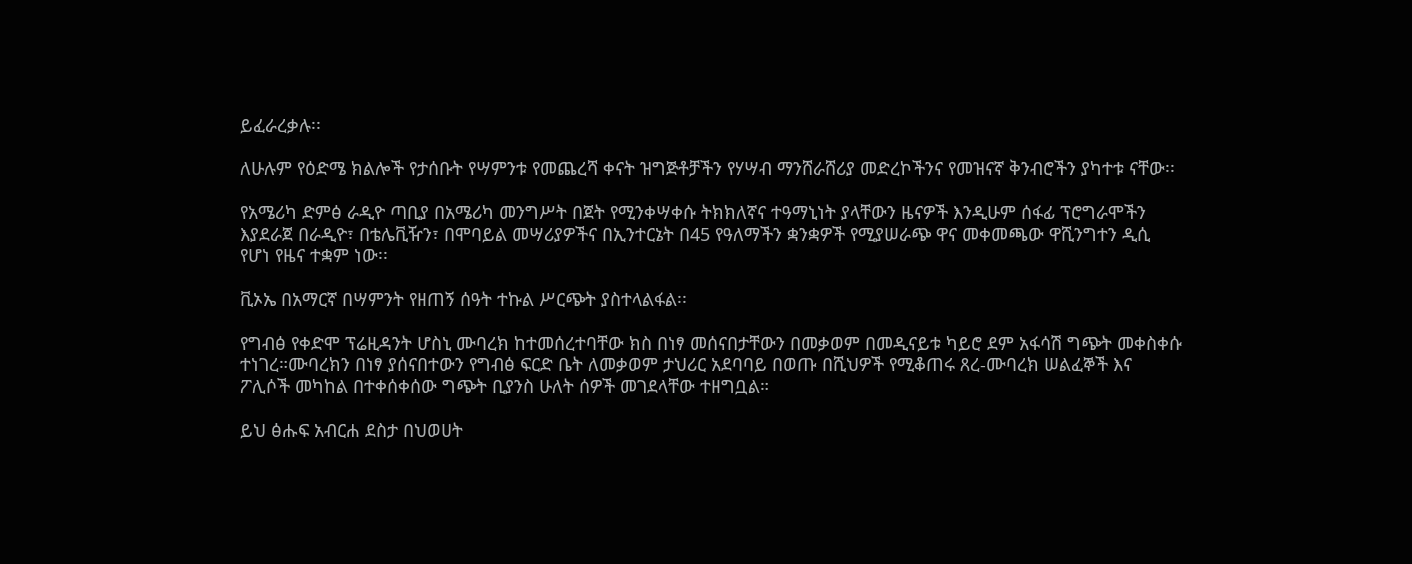ይፈራረቃሉ፡፡

ለሁሉም የዕድሜ ክልሎች የታሰቡት የሣምንቱ የመጨረሻ ቀናት ዝግጅቶቻችን የሃሣብ ማንሸራሸሪያ መድረኮችንና የመዝናኛ ቅንብሮችን ያካተቱ ናቸው፡፡

የአሜሪካ ድምፅ ራዲዮ ጣቢያ በአሜሪካ መንግሥት በጀት የሚንቀሣቀሱ ትክክለኛና ተዓማኒነት ያላቸውን ዜናዎች እንዲሁም ሰፋፊ ፕሮግራሞችን እያደራጀ በራዲዮ፣ በቴሌቪዥን፣ በሞባይል መሣሪያዎችና በኢንተርኔት በ45 የዓለማችን ቋንቋዎች የሚያሠራጭ ዋና መቀመጫው ዋሺንግተን ዲሲ የሆነ የዜና ተቋም ነው፡፡

ቪኦኤ በአማርኛ በሣምንት የዘጠኝ ሰዓት ተኩል ሥርጭት ያስተላልፋል፡፡

የግብፅ የቀድሞ ፕሬዚዳንት ሆስኒ ሙባረክ ከተመሰረተባቸው ክስ በነፃ መሰናበታቸውን በመቃወም በመዲናይቱ ካይሮ ደም አፋሳሽ ግጭት መቀስቀሱ ተነገረ።ሙባረክን በነፃ ያሰናበተውን የግብፅ ፍርድ ቤት ለመቃወም ታህሪር አደባባይ በወጡ በሺህዎች የሚቆጠሩ ጸረ-ሙባረክ ሠልፈኞች እና ፖሊሶች መካከል በተቀሰቀሰው ግጭት ቢያንስ ሁለት ሰዎች መገደላቸው ተዘግቧል።

ይህ ፅሑፍ አብርሐ ደስታ በህወሀት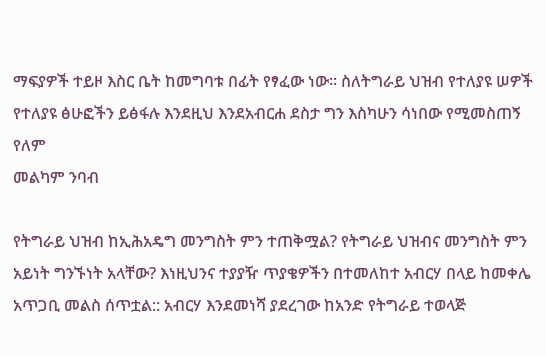ማፍያዎች ተይዞ እስር ቤት ከመግባቱ በፊት የፃፈው ነው፡፡ ስለትግራይ ህዝብ የተለያዩ ሠዎች የተለያዩ ፅሁፎችን ይፅፋሉ እንደዚህ እንደአብርሐ ደስታ ግን እስካሁን ሳነበው የሚመስጠኝ የለም
መልካም ንባብ

የትግራይ ህዝብ ከኢሕአዴግ መንግስት ምን ተጠቅሟል? የትግራይ ህዝብና መንግስት ምን አይነት ግንኙነት አላቸው? እነዚህንና ተያያዥ ጥያቄዎችን በተመለከተ አብርሃ በላይ ከመቀሌ አጥጋቢ መልስ ሰጥቷል:: አብርሃ እንደመነሻ ያደረገው ከአንድ የትግራይ ተወላጅ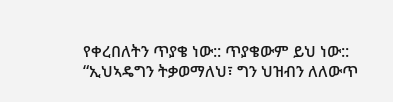የቀረበለትን ጥያቄ ነው:: ጥያቄውም ይህ ነው:: “ኢህኣዴግን ትቃወማለህ፣ ግን ህዝብን ለለውጥ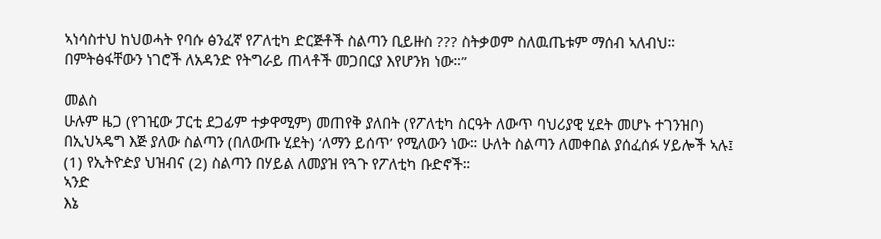ኣነሳስተህ ከህወሓት የባሱ ፅንፈኛ የፖለቲካ ድርጅቶች ስልጣን ቢይዙስ ??? ስትቃወም ስለዉጤቱም ማሰብ ኣለብህ። በምትፅፋቸውን ነገሮች ለአዳንድ የትግራይ ጠላቶች መጋበርያ እየሆንክ ነው።”

መልስ
ሁሉም ዜጋ (የገዢው ፓርቲ ደጋፊም ተቃዋሚም) መጠየቅ ያለበት (የፖለቲካ ስርዓት ለውጥ ባህሪያዊ ሂደት መሆኑ ተገንዝቦ) በኢህኣዴግ እጅ ያለው ስልጣን (በለውጡ ሂደት) ‘ለማን ይሰጥ’ የሚለውን ነው። ሁለት ስልጣን ለመቀበል ያሰፈሰፉ ሃይሎች ኣሉ፤ (1) የኢትዮዽያ ህዝብና (2) ስልጣን በሃይል ለመያዝ የጓጉ የፖለቲካ ቡድኖች።
ኣንድ
እኔ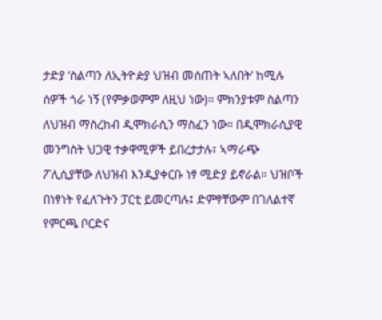ታድያ ‘ስልጣን ለኢትዮዽያ ህዝብ መሰጠት ኣለበት’ ከሚሉ ሰዎች ጎራ ነኝ (የምቃወምም ለዚህ ነው)። ምክንያቱም ስልጣን ለህዝብ ማስረከብ ዲሞክራሲን ማስፈን ነው። በዲሞክራሲያዊ መንግስት ህጋዊ ተቃዋሚዎች ይበረታታሉ፣ ኣማራጭ ፖሊሲያቸው ለህዝብ እንዲያቀርቡ ነፃ ሚድያ ይኖራል። ህዝቦች በነፃነት የፈለጉትን ፓርቲ ይመርጣሉ፤ ድምፃቸውም በገለልተኛ የምርጫ ቦርድና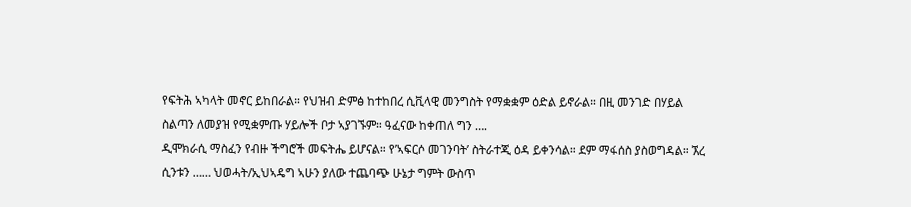የፍትሕ ኣካላት መኖር ይከበራል። የህዝብ ድምፅ ከተከበረ ሲቪላዊ መንግስት የማቋቋም ዕድል ይኖራል። በዚ መንገድ በሃይል ስልጣን ለመያዝ የሚቋምጡ ሃይሎች ቦታ ኣያገኙም። ዓፈናው ከቀጠለ ግን ….
ዲሞክራሲ ማስፈን የብዙ ችግሮች መፍትሔ ይሆናል። የ’ኣፍርሶ መገንባት’ ስትራተጂ ዕዳ ይቀንሳል። ደም ማፋሰስ ያስወግዳል። ኧረ ሲንቱን …… ህወሓት/ኢህኣዴግ ኣሁን ያለው ተጨባጭ ሁኔታ ግምት ውስጥ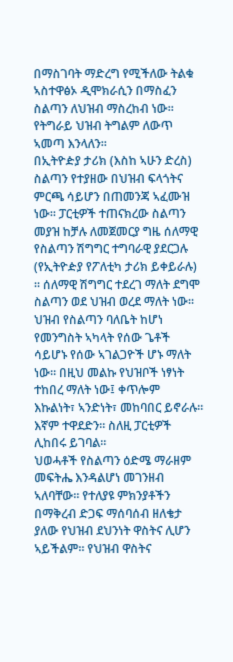በማስገባት ማድረግ የሚችለው ትልቁ ኣስተዋፅኦ ዲሞክራሲን በማስፈን ስልጣን ለህዝብ ማስረከብ ነው። የትግራይ ህዝብ ትግልም ለውጥ ኣመጣ እንላለን።
በኢትዮዽያ ታሪክ (እስከ ኣሁን ድረስ) ስልጣን የተያዘው በህዝብ ፍላጎትና ምርጫ ሳይሆን በጠመንጃ ኣፈሙዝ ነው። ፓርቲዎች ተጠናክረው ስልጣን መያዝ ከቻሉ ለመጀመርያ ግዜ ሰለማዊ የስልጣን ሽግግር ተግባራዊ ያደርጋሉ (የኢትዮዽያ የፖለቲካ ታሪክ ይቀይራሉ) ። ሰለማዊ ሽግግር ተደረገ ማለት ደግሞ ስልጣን ወደ ህዝብ ወረደ ማለት ነው። ህዝብ የስልጣን ባለቤት ከሆነ የመንግስት ኣካላት የሰው ጌቶች ሳይሆኑ የሰው ኣገልጋዮች ሆኑ ማለት ነው። በዚህ መልኩ የህዝቦች ነፃነት ተከበረ ማለት ነው፤ ቀጥሎም እኩልነት፣ ኣንድነት፣ መከባበር ይኖራሉ። እኛም ተዋደድን። ስለዚ ፓርቲዎች ሊከበሩ ይገባል።
ህወሓቶች የስልጣን ዕድሜ ማራዘም መፍትሔ እንዳልሆነ መገንዘብ ኣለባቸው። የተለያዩ ምክንያቶችን በማቅረብ ድጋፍ ማሰባሰብ ዘለቄታ ያለው የህዝብ ደህንነት ዋስትና ሊሆን ኣይችልም። የህዝብ ዋስትና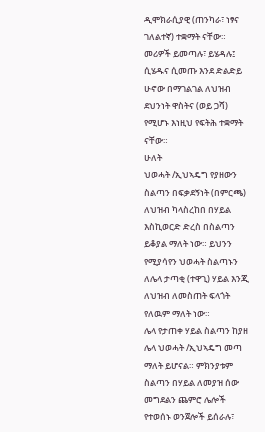ዲሞክራሲያዊ (ጠንካራ፣ ነፃና ገለልተኛ) ተቋማት ናቸው። መሪዎች ይመጣሉ፣ ይሄዳሉ፤ ሲሄዱና ሲመጡ እንደ ድልድይ ሁኖው በማገልገል ለህዝብ ደህንነት ዋስትና (ወይ ጋሻ) የሚሆኑ እነዚህ የፍትሕ ተቋማት ናቸው።
ሁለት
ህወሓት /ኢህኣዴግ የያዘውን ስልጣን በፍቃደኝነት (በምርጫ) ለህዝብ ካላስረከበ በሃይል እስኪወርድ ድረስ በስልጣን ይቆያል ማለት ነው። ይህንን የሚያሳየን ህወሓት ስልጣኑን ለሌላ ታጣቂ (ተዋጊ) ሃይል እንጂ ለህዝብ ለመስጠት ፍላጎት የለዉም ማለት ነው።
ሌላ የታጠቀ ሃይል ስልጣን ከያዘ ሌላ ህወሓት /ኢህኣዴግ መጣ ማለት ይሆናል። ምክንያቱም ስልጣን በሃይል ለመያዝ ሰው መግደልን ጨምሮ ሌሎች የተወሰኑ ወንጀሎች ይሰራሉ፣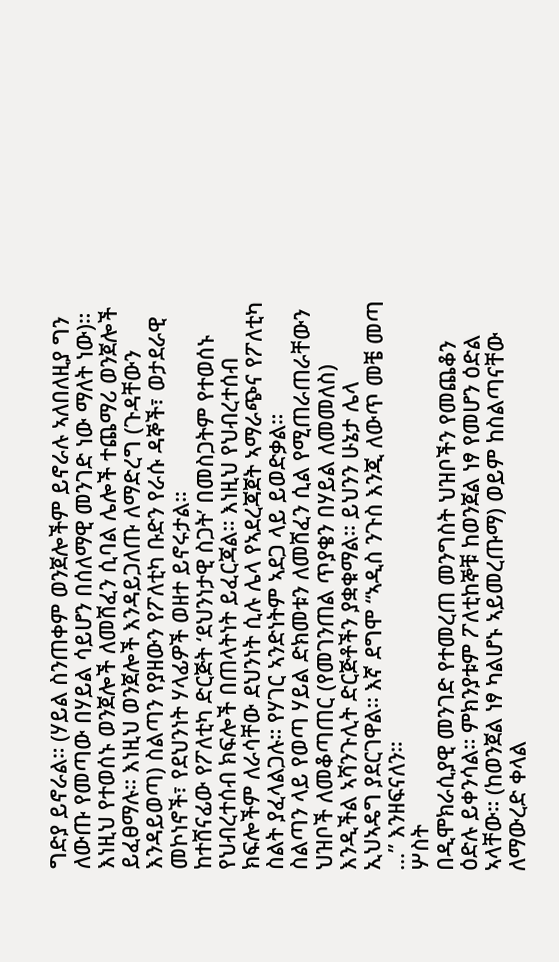ግድያ ይኖራል። (ሃይል ስንጠቀም ወንጀሎችም ይኖራሉ ኣለበለዚያ ግን ለውጡ የመጣው በሃይል ሳይሆን በሰለማዊ መንገድ ነው ማለት ነው)። እነዚህ የተወሰኑ ወንጀሎች ለመሸፈን ሲባል ሌሎች ተጨማሪ ወንጀሎች ይፈፀማሉ። እነዚህ ወንጀሎች እንዳይጋለጡ ለማድረግ (ጉዳቸውን እንዳይወጣ) ስልጣን የያዘውን የፖለቲካ ቡድን የራሱ ዳኞች፣ ወታደራዊ መኮነኖች፣ የደህንነት ሃላፊዎች ወዘተ ይኖሩታል።
ከተሸናፊው የፖለቲካ ድርጅት ‘ደህንነታዊ ስጋት’ በመስጋትም የተወሰኑ የህብረተሰብ ክፍሎች በጠላትነት ይፈርጃል። እነዚህ የህብረተሰብ ክፍሎችም ለራሳቸው ደህንነት ሲሉ ሌላ የኣደረጃጀት ኣማራጭና የፖለቲካ ስልት ያፈላልጋሉ። የሃገር ኣንድነትም ኣደጋ ላይ ይወድቃል።
ስልጣን ላይ የወጣ ሃይል ድክመቱን ለመሸፈን ሲል የሚጠራጠራቸውን ህዝቦች ለመቆጣጠር (የመገንጠል ጥያቄን በሃይል ለመመለስ) እንዲችል ኣሻንጉሊት ድርጅቶችን ያቋቁማል። ይህንን ሁኔታ ሌላ ኢህኣዴግ ያደርገዋል። እኛ ደግሞ “ኣዲስ ንጉስ እንጂ ለውጥ መቼ መጣ …” እንዘፍናለን።
ሦስት
በዲሞክራሲያዊ መንገድ የተመረጠ መንግስት ህዝቦችን የመጨቆን ዕድሉ ይቀንሳል። ምክንያቱም ፖለቲከኞቹ ከወንጀል ነፃ የመሆን ዕድል ኣላቸው። (ከወንጀል ነፃ ካልሆኑ ኣይመረጡማ) ወይም ከስልጣናቸው ለማውረድ ቀላል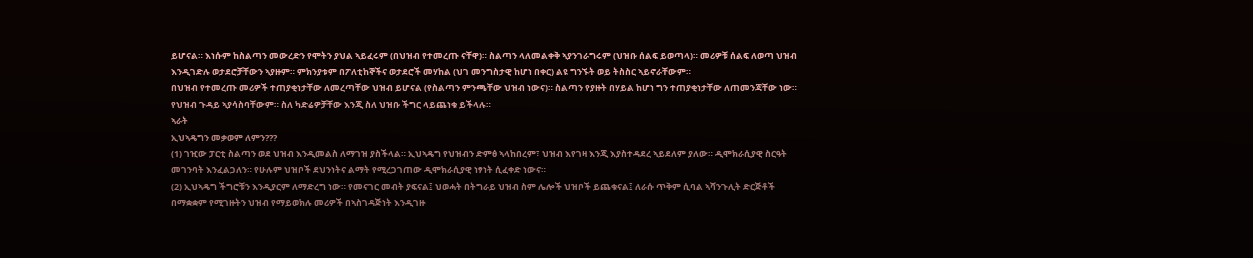ይሆናል። እነሱም ከስልጣን መውረድን የሞትን ያህል ኣይፈሩም (በህዝብ የተመረጡ ናቸዋ)። ስልጣን ላለመልቀቅ ኣያንገራግሩም (ህዝቡ ሰልፍ ይወጣላ)። መሪዎቹ ሰልፍ ለወጣ ህዝብ እንዲገድሉ ወታደሮቻቸውን ኣያዙም። ምክንያቱም በፖለቲከኞችና ወታደሮች መሃከል (ህገ መንግስታዊ ከሆነ በቀር) ልዩ ግንኙት ወይ ትስስር ኣይኖራቸውም።
በህዝብ የተመረጡ መሪዎች ተጠያቂነታቸው ለመረጣቸው ህዝብ ይሆናል (የስልጣን ምንጫቸው ህዝብ ነውና)። ስልጣን የያዙት በሃይል ከሆነ ግን ተጠያቂነታቸው ለጠመንጃቸው ነው። የህዝብ ጉዳይ ኣያሳስባቸውም። ስለ ካድሬዎቻቸው እንጂ ስለ ህዝቡ ችግር ላይጨነቁ ይችላሉ።
ኣራት
ኢህኣዴግን መቃወም ለምን???
(1) ገዢው ፓርቲ ስልጣን ወደ ህዝብ እንዲመልስ ለማገዝ ያስችላል። ኢህኣዴግ የህዝብን ድምፅ ኣላከበረም፣ ህዝብ እየገዛ እንጂ እያስተዳደረ ኣይደለም ያለው። ዲሞክራሲያዊ ስርዓት መገንባት እንፈልጋለን። የሁሉም ህዝቦች ደህንነትና ልማት የሚረጋገጠው ዲሞክራሲያዊ ነፃነት ሲፈቀድ ነውና።
(2) ኢህኣዴግ ችግሮቹን እንዲያርም ለማድረግ ነው። የመናገር መብት ያፍናል፤ ህወሓት በትግራይ ህዝብ ስም ሌሎች ህዝቦች ይጨቁናል፤ ለራሱ ጥቅም ሲባል ኣሻንጉሊት ድርጅቶች በማቋቋም የሚገዙትን ህዝብ የማይወክሉ መሪዎች በኣስገዳጅነት እንዲገዙ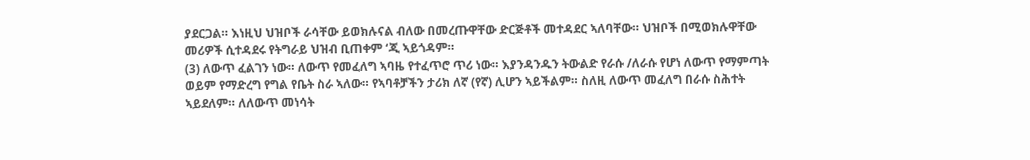ያደርጋል። እነዚህ ህዝቦች ራሳቸው ይወክሉናል ብለው በመረጡዋቸው ድርጅቶች መተዳደር ኣለባቸው። ህዝቦች በሚወክሉዋቸው መሪዎች ሲተዳደሩ የትግራይ ህዝብ ቢጠቀም ‘ጂ ኣይጎዳም።
(3) ለውጥ ፈልገን ነው። ለውጥ የመፈለግ ኣባዜ የተፈጥሮ ጥሪ ነው። እያንዳንዱን ትውልድ የራሱ /ለራሱ የሆነ ለውጥ የማምጣት ወይም የማድረግ የግል የቤት ስራ ኣለው። የኣባቶቻችን ታሪክ ለኛ (የኛ) ሊሆን ኣይችልም። ስለዚ ለውጥ መፈለግ በራሱ ስሕተት ኣይደለም። ለለውጥ መነሳት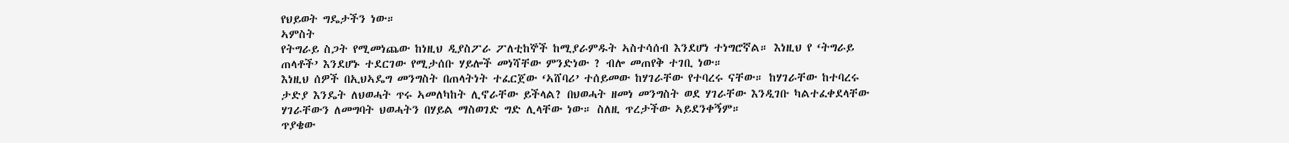የህይወት ግዴታችን ነው።
ኣምስት
የትግራይ ስጋት የሚመነጨው ከነዚህ ዲያስፖራ ፖለቲከኞች ከሚያራምዱት ኣስተሳሰብ እንደሆነ ተነግሮኛል። እነዚህ የ ‘ትግራይ ጠላቶች’ እንደሆኑ ተደርገው የሚታሰቡ ሃይሎች መነሻቸው ምንድነው ? ብሎ መጠየቅ ተገቢ ነው።
እነዚህ ሰዎች በኢህኣዴግ መንግስት በጠላትነት ተፈርጀው ‘ኣሸባሪ’ ተሰይመው ከሃገራቸው የተባረሩ ናቸው። ከሃገራቸው ከተባረሩ ታድያ እንዴት ለህወሓት ጥሩ ኣመለካከት ሊኖራቸው ይችላል? በህወሓት ዘመነ መንግስት ወደ ሃገራቸው እንዲገቡ ካልተፈቀደላቸው ሃገራቸውን ለመግባት ህወሓትን በሃይል ማስወገድ ግድ ሊላቸው ነው። ስለዚ ጥረታችው ኣይደንቀኝም።
ጥያቄው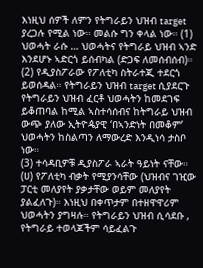እነዚህ ሰዎች ለምን የትግራይን ህዝብ target ያረጋሉ የሚል ነው። መልሱ ግን ቀላል ነው። (1) ህወሓት ራሱ … ህወሓትና የትግራይ ህዝብ ኣንድ እንደሆኑ ኣድርጎ ይሰብካል (ድጋፍ ለመሰብሰብ)።
(2) የዲያስፖራው የፖለቲካ ስትራተጂ ተደርጎ ይወሰዳል። የትግራይን ህዝብ target ሲያደርጉ የትግራይን ህዝብ ፈርቶ ህወሓትን ከመደገፍ ይቆጠባል ከሚል ኣስተሳሰብና ከትግራይ ህዝብ ውጭ ያለው ኢትዮዼያዊ ‘በኣንድነት በመቆም’ ህወሓትን ከስልጣን ለማውረድ እንዲነሳ ታስቦ ነው።
(3) ተሳዳቢዎቹ ዲያስፖራ ኣራት ዓይነት ናቸው።
(ሀ) የፖለቲካ ብቃት የሚያንሳቸው (ህዝብና ገዢው ፓርቲ መለያየት ያቃታቸው ወይም መለያየት ያልፈለጉ)። እነዚህ በቀጥታም በተዘዋዋሪም ህወሓትን ያግዛሉ። የትግራይን ህዝብ ሲሳደቡ , የትግራይ ተወላጆችም ሳይፈልጉ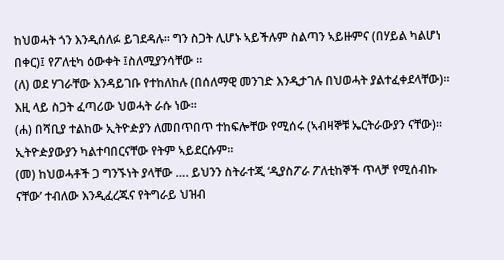ከህወሓት ጎን እንዲሰለፉ ይገደዳሉ። ግን ስጋት ሊሆኑ ኣይችሉም ስልጣን ኣይዙምና (በሃይል ካልሆነ በቀር)፤ የፖለቲካ ዕውቀት ፤ስለሚያንሳቸው ።
(ለ) ወደ ሃገራቸው እንዳይገቡ የተከለከሉ (በሰለማዊ መንገድ እንዲታገሉ በህወሓት ያልተፈቀደላቸው)። እዚ ላይ ስጋት ፈጣሪው ህወሓት ራሱ ነው።
(ሐ) በሻቢያ ተልከው ኢትዮዽያን ለመበጥበጥ ተከፍሎቸው የሚሰሩ (ኣብዛኞቹ ኤርትራውያን ናቸው)። ኢትዮዽያውያን ካልተባበርናቸው የትም ኣይደርሱም።
(መ) ከህወሓቶች ጋ ግንኙነት ያላቸው …. ይህንን ስትራተጂ ‘ዲያስፖራ ፖለቲከኞች ጥላቻ የሚሰብኩ ናቸው’ ተብለው እንዲፈረጁና የትግራይ ህዝብ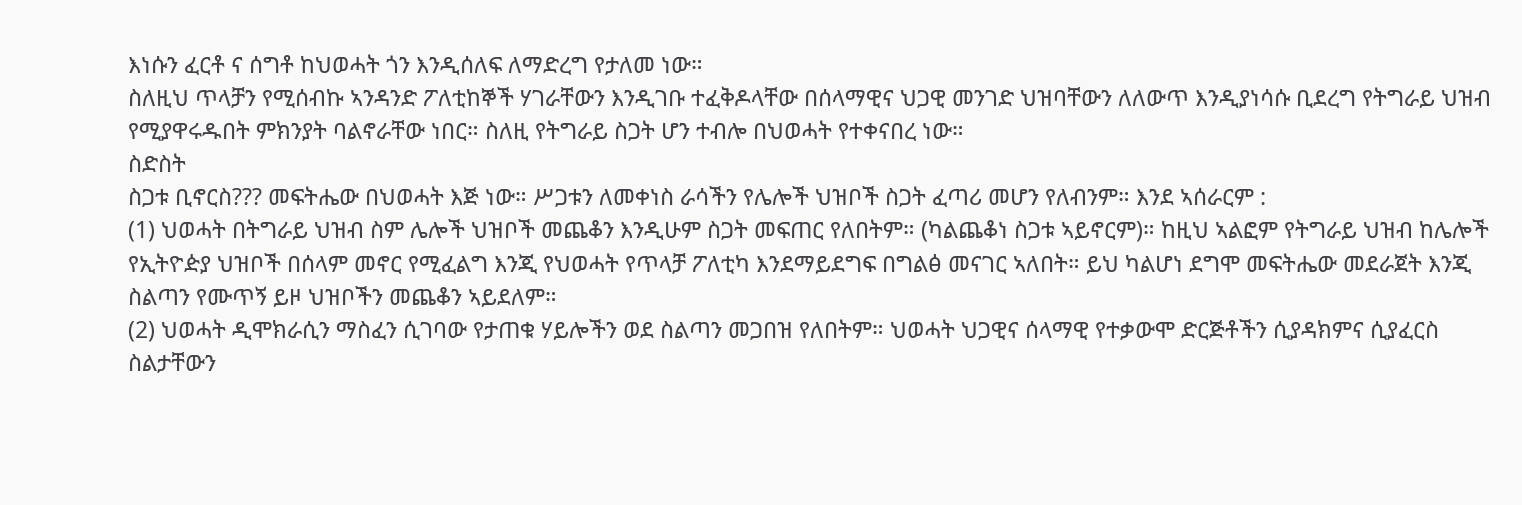እነሱን ፈርቶ ና ሰግቶ ከህወሓት ጎን እንዲሰለፍ ለማድረግ የታለመ ነው።
ስለዚህ ጥላቻን የሚሰብኩ ኣንዳንድ ፖለቲከኞች ሃገራቸውን እንዲገቡ ተፈቅዶላቸው በሰላማዊና ህጋዊ መንገድ ህዝባቸውን ለለውጥ እንዲያነሳሱ ቢደረግ የትግራይ ህዝብ የሚያዋሩዱበት ምክንያት ባልኖራቸው ነበር። ስለዚ የትግራይ ስጋት ሆን ተብሎ በህወሓት የተቀናበረ ነው።
ስድስት
ስጋቱ ቢኖርስ??? መፍትሔው በህወሓት እጅ ነው። ሥጋቱን ለመቀነስ ራሳችን የሌሎች ህዝቦች ስጋት ፈጣሪ መሆን የለብንም። እንደ ኣሰራርም :
(1) ህወሓት በትግራይ ህዝብ ስም ሌሎች ህዝቦች መጨቆን እንዲሁም ስጋት መፍጠር የለበትም። (ካልጨቆነ ስጋቱ ኣይኖርም)። ከዚህ ኣልፎም የትግራይ ህዝብ ከሌሎች የኢትዮዽያ ህዝቦች በሰላም መኖር የሚፈልግ እንጂ የህወሓት የጥላቻ ፖለቲካ እንደማይደግፍ በግልፅ መናገር ኣለበት። ይህ ካልሆነ ደግሞ መፍትሔው መደራጀት እንጂ ስልጣን የሙጥኝ ይዞ ህዝቦችን መጨቆን ኣይደለም።
(2) ህወሓት ዲሞክራሲን ማስፈን ሲገባው የታጠቁ ሃይሎችን ወደ ስልጣን መጋበዝ የለበትም። ህወሓት ህጋዊና ሰላማዊ የተቃውሞ ድርጅቶችን ሲያዳክምና ሲያፈርስ ስልታቸውን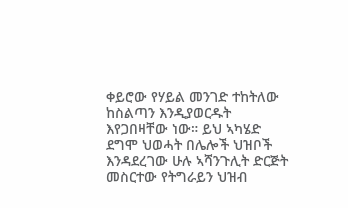ቀይሮው የሃይል መንገድ ተከትለው ከስልጣን እንዲያወርዱት እየጋበዛቸው ነው። ይህ ኣካሄድ ደግሞ ህወሓት በሌሎች ህዝቦች እንዳደረገው ሁሉ ኣሻንጉሊት ድርጅት መስርተው የትግራይን ህዝብ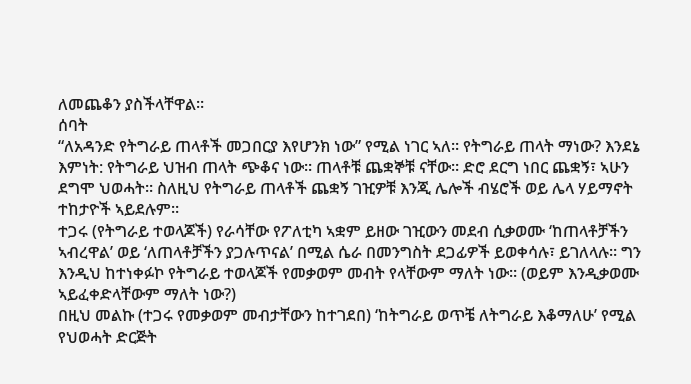ለመጨቆን ያስችላቸዋል።
ሰባት
“ለአዳንድ የትግራይ ጠላቶች መጋበርያ እየሆንክ ነው” የሚል ነገር ኣለ። የትግራይ ጠላት ማነው? እንደኔ እምነት: የትግራይ ህዝብ ጠላት ጭቆና ነው። ጠላቶቹ ጨቋኞቹ ናቸው። ድሮ ደርግ ነበር ጨቋኝ፣ ኣሁን ደግሞ ህወሓት። ስለዚህ የትግራይ ጠላቶች ጨቋኝ ገዢዎቹ እንጂ ሌሎች ብሄሮች ወይ ሌላ ሃይማኖት ተከታዮች ኣይደሉም።
ተጋሩ (የትግራይ ተወላጆች) የራሳቸው የፖለቲካ ኣቋም ይዘው ገዢውን መደብ ሲቃወሙ ‘ከጠላቶቻችን ኣብረዋል’ ወይ ‘ለጠላቶቻችን ያጋሉጥናል’ በሚል ሴራ በመንግስት ደጋፊዎች ይወቀሳሉ፣ ይገለላሉ። ግን እንዲህ ከተነቀፉኮ የትግራይ ተወላጆች የመቃወም መብት የላቸውም ማለት ነው። (ወይም እንዲቃወሙ ኣይፈቀድላቸውም ማለት ነው?)
በዚህ መልኩ (ተጋሩ የመቃወም መብታቸውን ከተገደበ) ‘ከትግራይ ወጥቼ ለትግራይ እቆማለሁ’ የሚል የህወሓት ድርጅት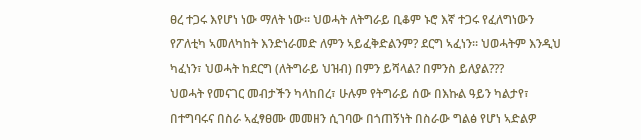ፀረ ተጋሩ እየሆነ ነው ማለት ነው። ህወሓት ለትግራይ ቢቆም ኑሮ እኛ ተጋሩ የፈለግነውን የፖለቲካ ኣመለካከት እንድነራመድ ለምን ኣይፈቅድልንም? ደርግ ኣፈነን። ህወሓትም እንዲህ ካፈነን፣ ህወሓት ከደርግ (ለትግራይ ህዝብ) በምን ይሻላል? በምንስ ይለያል???
ህወሓት የመናገር መብታችን ካላከበረ፣ ሁሉም የትግራይ ሰው በእኩል ዓይን ካልታየ፣ በተግባሩና በስራ ኣፈፃፀሙ መመዘን ሲገባው በጎጠኝነት በስራው ግልፅ የሆነ ኣድልዎ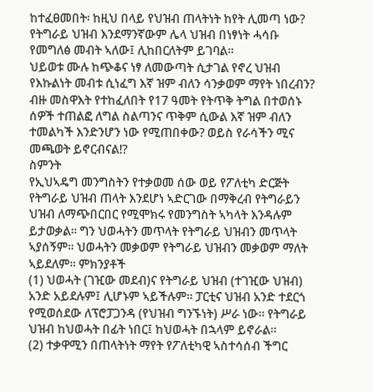ከተፈፀመበት፡ ከዚህ በላይ የህዝብ ጠላትነት ከየት ሊመጣ ነው? የትግራይ ህዝብ እንደማንኛውም ሌላ ህዝብ በነፃነት ሓሳቡ የመግለፅ መብት ኣለው፤ ሊከበርለትም ይገባል።
ህይወቱ ሙሉ ከጭቆና ነፃ ለመውጣት ሲታገል የኖረ ህዝብ የእኩልነት መብቱ ሲነፈግ እኛ ዝም ብለን ሳንቃወም ማየት ነበረብን? ብዙ መስዋእት የተከፈለበት የ17 ዓመት የትጥቅ ትግል በተወሰኑ ሰዎች ተጠልፎ ለግል ስልጣንና ጥቅም ሲውል እኛ ዝም ብለን ተመልካች እንድንሆን ነው የሚጠበቀው? ወይስ የራሳችን ሚና መጫወት ይኖርብናል!?
ስምንት
የኢህኣዴግ መንግስትን የተቃወመ ሰው ወይ የፖለቲካ ድርጅት የትግራይ ህዝብ ጠላት እንደሆነ ኣድርገው በማቅረብ የትግራይን ህዝብ ለማጭበርበር የሚሞክሩ የመንግስት ኣካላት እንዳሉም ይታወቃል። ግን ህወሓትን መጥላት የትግራይ ህዝብን መጥላት ኣያሰኝም። ህወሓትን መቃወም የትግራይ ህዝብን መቃወም ማለት ኣይደለም። ምክንያቶች
(1) ህወሓት (ገዢው መደብ)ና የትግራይ ህዝብ (ተገዢው ህዝብ) አንድ አይደሉም፤ ሊሆኑም ኣይችሉም። ፓርቲና ህዝብ አንድ ተደርጎ የሚወሰደው ለፕሮፓጋንዳ (የህዝብ ግንኙነት) ሥራ ነው። የትግራይ ህዝብ ከህወሓት በፊት ነበር፤ ከህወሓት በኋላም ይኖራል።
(2) ተቃዋሚን በጠላትነት ማየት የፖለቲካዊ ኣስተሳሰብ ችግር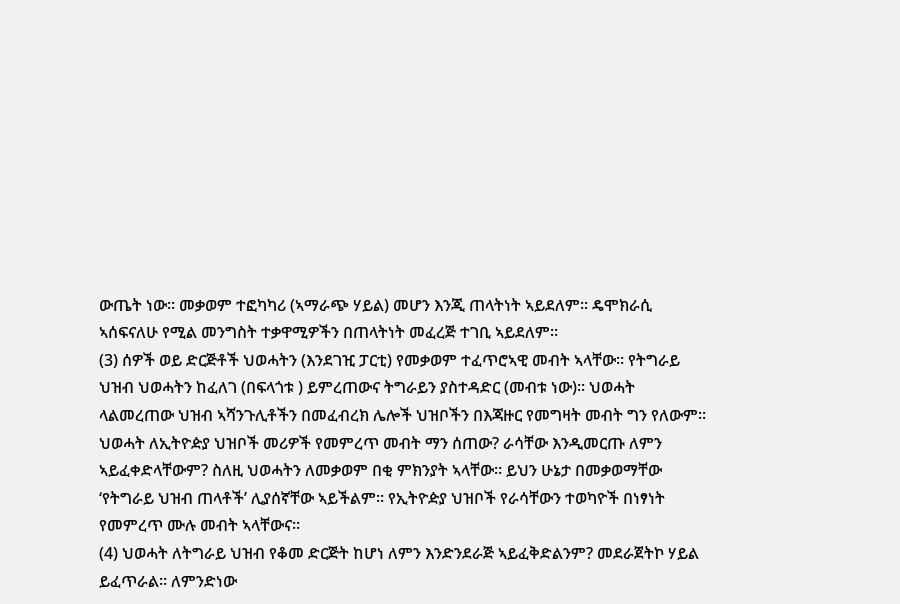ውጤት ነው። መቃወም ተፎካካሪ (ኣማራጭ ሃይል) መሆን እንጂ ጠላትነት ኣይደለም። ዴሞክራሲ ኣሰፍናለሁ የሚል መንግስት ተቃዋሚዎችን በጠላትነት መፈረጅ ተገቢ ኣይደለም።
(3) ሰዎች ወይ ድርጅቶች ህወሓትን (እንደገዢ ፓርቲ) የመቃወም ተፈጥሮኣዊ መብት ኣላቸው። የትግራይ ህዝብ ህወሓትን ከፈለገ (በፍላጎቱ ) ይምረጠውና ትግራይን ያስተዳድር (መብቱ ነው)። ህወሓት ላልመረጠው ህዝብ ኣሻንጉሊቶችን በመፈብረክ ሌሎች ህዝቦችን በእጃዙር የመግዛት መብት ግን የለውም።
ህወሓት ለኢትዮዽያ ህዝቦች መሪዎች የመምረጥ መብት ማን ሰጠው? ራሳቸው እንዲመርጡ ለምን ኣይፈቀድላቸውም? ስለዚ ህወሓትን ለመቃወም በቂ ምክንያት ኣላቸው። ይህን ሁኔታ በመቃወማቸው ‘የትግራይ ህዝብ ጠላቶች’ ሊያሰኛቸው ኣይችልም። የኢትዮዽያ ህዝቦች የራሳቸውን ተወካዮች በነፃነት የመምረጥ ሙሉ መብት ኣላቸውና።
(4) ህወሓት ለትግራይ ህዝብ የቆመ ድርጅት ከሆነ ለምን እንድንደራጅ ኣይፈቅድልንም? መደራጀትኮ ሃይል ይፈጥራል። ለምንድነው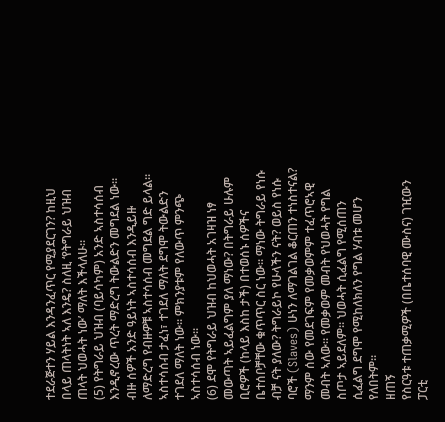ተደራጅተን ሃይል እንዳንፈጥር የሚያደርገን? ከዚህ በላይ ጠላትነት ኣለ እንዴ? ስለዚ ‘የትግራይ ህዝብ ጠላት ህወሓት ነው’ ማለት እችላለሁ።
(5) የትግራይ ህዝብ (ባይሳካም) አንድ ኣስተሳሰብ እንዲኖረው ጥረት ማድረግ ትውልድን መግደል ነው። ብዙ ሰዎች አንድ ዓይነት ኣስተሳሰብ እንዲይዙ ለማድረግ የብዙዎቹ ኣስተሳሰብ መግደል ግድ ይላል። ኣስተሳሰብ ታፈነ፣ ተገደለ ማለት ደግሞ ትውልድን ተገደለ ማለት ነው። ምክንያቱም የለውጥ ምንጭ ኣስተሳሰብ ነው።
(6) ደሞ የትግራይ ህዝብ ከህወሓት አገዛዝ ነፃ መውጣት ኣይፈልግም ያለ ማነው? በትግራይ ሁሉም ቢሮዎች (ከላይ እስከ ታች) በተወሰኑ ሰዎችና ቤተሰቦቻቸው ቁጥጥር ስር ነው። ማነው ትግራይ የነሱ ብቻ ናት ያለው? ትግራይኮ የሁላችን ናት? ወይስ የነሱ ባሮች (Slaves) ሁነን ለማገልገል ቆርጠን ተነስተናል?
ማንም ሰው የመደገፍም የመቃወምም ተፈጥሮኣዊ መብት ኣለው። የመቃወም መብት የህወሓት የግል ስጦታ ኣይደለም። ህወሓት ሲፈልግ የሚሰጠን ሲፈልግ ደግሞ የሚከለክለን የግል ሃብቱ መሆን የለበትም።
ዘጠኝ
የስርዓቱ ተጠቃሚዎች (በቤተሰባዊ ሙስና) ገዢውን ፓርቲ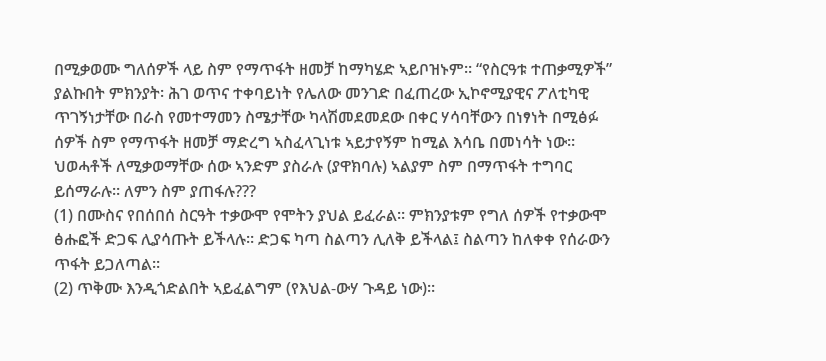በሚቃወሙ ግለሰዎች ላይ ስም የማጥፋት ዘመቻ ከማካሄድ ኣይቦዝኑም። “የስርዓቱ ተጠቃሚዎች” ያልኩበት ምክንያት፡ ሕገ ወጥና ተቀባይነት የሌለው መንገድ በፈጠረው ኢኮኖሚያዊና ፖለቲካዊ ጥገኝነታቸው በራስ የመተማመን ስሜታቸው ካላሽመደመደው በቀር ሃሳባቸውን በነፃነት በሚፅፉ ሰዎች ስም የማጥፋት ዘመቻ ማድረግ ኣስፈላጊነቱ ኣይታየኝም ከሚል እሳቤ በመነሳት ነው።
ህወሓቶች ለሚቃወማቸው ሰው ኣንድም ያስራሉ (ያዋክባሉ) ኣልያም ስም በማጥፋት ተግባር ይሰማራሉ። ለምን ስም ያጠፋሉ???
(1) በሙስና የበሰበሰ ስርዓት ተቃውሞ የሞትን ያህል ይፈራል። ምክንያቱም የግለ ሰዎች የተቃውሞ ፅሑፎች ድጋፍ ሊያሳጡት ይችላሉ። ድጋፍ ካጣ ስልጣን ሊለቅ ይችላል፤ ስልጣን ከለቀቀ የሰራውን ጥፋት ይጋለጣል።
(2) ጥቅሙ እንዲጎድልበት ኣይፈልግም (የእህል-ውሃ ጉዳይ ነው)።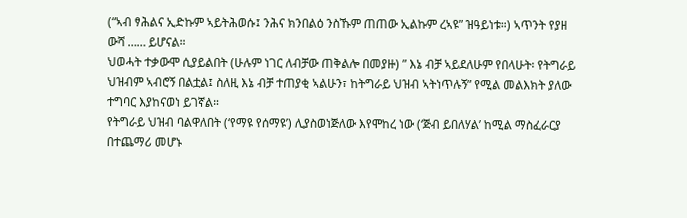(“ኣብ ፃሕልና ኢድኩም ኣይትሕወሱ፤ ንሕና ክንበልዕ ንስኹም ጠጠው ኢልኩም ረኣዩ” ዝዓይነቱ።) ኣጥንት የያዘ ውሻ …… ይሆናል።
ህወሓት ተቃውሞ ሲያይልበት (ሁሉም ነገር ለብቻው ጠቅልሎ በመያዙ) ” እኔ ብቻ ኣይደለሁም የበላሁት፡ የትግራይ ህዝብም ኣብሮኝ በልቷል፤ ስለዚ እኔ ብቻ ተጠያቂ ኣልሁን፣ ከትግራይ ህዝብ ኣትነጥሉኝ” የሚል መልእክት ያለው ተግባር እያከናወነ ይገኛል።
የትግራይ ህዝብ ባልዋለበት (‘የማዩ የሰማዩ’) ሊያስወነጅለው እየሞከረ ነው (‘ጅብ ይበለሃል’ ከሚል ማስፈራርያ በተጨማሪ መሆኑ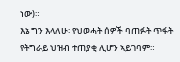ነው)።
እኔ ግን እላለሁ፡ የህወሓት ሰዎች ባጠፉት ጥፋት የትግራይ ህዝብ ተጠያቂ ሊሆን ኣይገባም።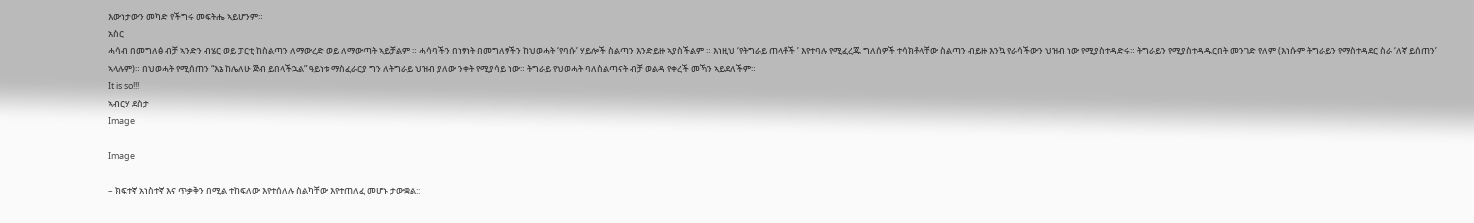እውነታውን መካድ የችግሩ መፍትሔ ኣይሆንም።
አስር
ሓሳብ በመግለፅ ብቻ ኣንድን ብሄር ወይ ፓርቲ ከስልጣን ለማውረድ ወይ ለማውጣት ኣይቻልም ። ሓሳባችን በነፃነት በመግለፃችን ከህወሓት ‘የባሱ’ ሃይሎች ስልጣን እንድይዙ ኣያስችልም ። እነዚህ ‘የትግራይ ጠላቶች ’ እየተባሉ የሚፈረጁ ግለሰዎች ተሳክቶላቸው ስልጣን ብይዙ እንኳ የራሳችውን ህዝብ ነው የሚያስተዳድሩ። ትግራይን የሚያስተዳዱርበት መንገድ የለም (እነሱም ትግራይን የማስተዳደር ስራ ‘ለኛ ይሰጠን’ ኣላሉም)። በህወሓት የሚሰጠን “እኔ ከሌለሁ ጅብ ይበላችኋል” ዓይነቱ ማስፈራርያ ግን ለትግራይ ህዝብ ያለው ንቀት የሚያሳይ ነው። ትግራይ የህወሓት ባለስልጣናት ብቻ ወልዳ የቀረች መኻን ኣይደለችም።
It is so!!!
ኣብርሃ ደስታ
Image

Image

– ክፍተኛ አነስተኛ እና ጥቃቅን በሚል ተከፍለው እየተሰለሉ ስልካቸው እየተጠለፈ መሆኑ ታውቋል::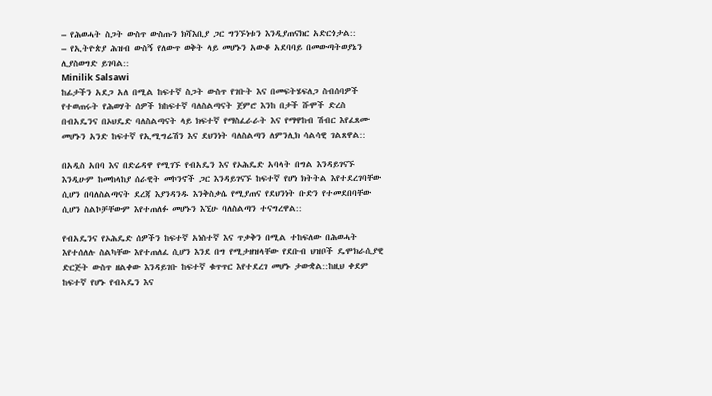– የሕወሓት ስጋት ውስጥ ውስጡን ክሻእቢያ ጋር ግንኙነቱን እንዲያጠናክር አድርጎታል::
– የኢትዮጵያ ሕዝብ ውስኝ የለውጥ ወቅት ላይ መሆኑን አውቆ አደባባይ በመውጣትወያኔን ሊያስወግድ ይገባል::
Minilik Salsawi
ከፊታችን አደጋ አለ በሚል ከፍተኛ ስጋት ውስጥ የገቡት እና በመፍትሄፍለጋ ስብሰባዎች የተወጠሩት የሕወሃት ሰዎች ክከፍተኛ ባለስልጣናት ጀምሮ እንከ በታች ሹሞች ድረስ በብአዴንና በኦህዴድ ባለስልጣናት ላይ ክፍተኛ የማስፈራራት እና የማዋከብ ሽብር እየፈጸሙ መሆኑን አንድ ከፍተኛ የኢሚግሬሽን እና ደህንነት ባለስልጣን ለምንሊክ ሳልሳዊ ገልጸዋል::

በአዲስ አበባ እና በድሬዳዋ የሚገኙ የብአዴን እና የኦሕዴድ አባላት በግል እንዳይገናኙ እንዲሁም ከመከላከያ ሰራዊት መኮንኖች ጋር እንዳይገናኙ ከፍተኛ የሆነ ክትትል እየተደረገባቸው ሲሆን በባለስልጣናት ደረጃ እያንዳንዱ እንቅስቃሴ የሚያጠና የደህንነት ቡድን የተመደበባቸው ሲሆን ስልኮቻቸውም እየተጠለፉ መሆኑን እኚሁ ባለስልጣን ተናግረዋል::

የብአዴንና የኦሕዴድ ሰዎችን ከፍተኛ አነስተኛ እና ጥቃቅን በሚል ተከፍለው በሕወሓት እየተሰለሉ ስልካቸው እየተጠለፈ ሲሆን እንደ በግ የሚታዘዝላቸው የደቡብ ህዝቦች ዴሞክራሲያዊ ድርጅት ውስጥ ዘልቀው እንዳይገቡ ከፍተኛ ቁጥጥር እየተደረገ መሆኑ ታውቋል::ከዚህ ቀደም ከፍተኛ የሆኑ የብኣዴን እና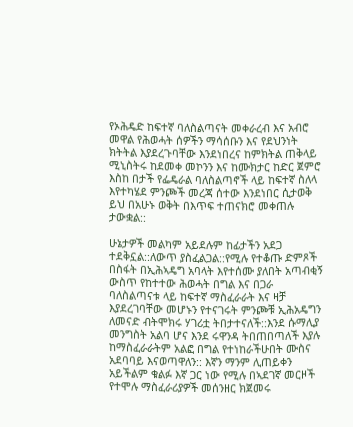የኦሕዴድ ከፍተኛ ባለስልጣናት መቀራረብ እና አብሮ መዋል የሕወሓት ሰዎችን ማሳሰቡን እና የደህንነት ክትትል እያደረጉባቸው እንደነበረና ከምክትል ጠቅላይ ሚኒስትሩ ከደመቀ መኮንን እና ከሙክታር ከድር ጀምሮ እስከ በታች የፌዴራል ባለስልጣኖች ላይ ከፍተኛ ስለላ እየተካሄደ ምንጮች መረጃ ሰተው እንደነበር ሲታወቅ ይህ በአሁኑ ወቅት በእጥፍ ተጠናክሮ መቀጠሉ ታውቋል::

ሁኔታዎች መልካም አይደሉም ከፊታችን አደጋ ተደቅኗል::ለውጥ ያስፈልጋል::የሚሉ የተቆጡ ድምጾች በስፋት በኢሕኣዴግ አባላት እየተሰሙ ያለበት አጣብቂኝ ውስጥ የከተተው ሕወሓት በግል እና በጋራ ባለስልጣናቱ ላይ ከፍተኛ ማስፈራራት እና ዛቻ እያደረገባቸው መሆኑን የተናገሩት ምንጮቹ ኢሕአዴግን ለመናድ ብትሞክሩ ሃገሪቷ ትበታተናለች::እንደ ሱማሊያ መንግስት አልባ ሆና እንደ ሩዋንዳ ትበጠበጣለች እያሉ ከማስፈራራትም አልፎ በግል የተነከራችሁበት ሙስና አደባባይ እናወጣዋለን:: እኛን ማንም ሊጠይቀን አይችልም ቁልፉ እኛ ጋር ነው የሚሉ በኣደገኛ መርዞች የተሞሉ ማስፈራሪያዎች መሰንዘር ክጀመሩ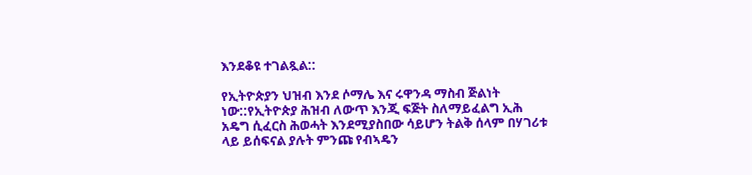እንደቆዩ ተገልጿል::

የኢትዮጵያን ህዝብ እንደ ሶማሌ እና ሩዋንዳ ማስብ ጅልነት ነው::የኢትዮጵያ ሕዝብ ለውጥ እንጂ ፍጅት ስለማይፈልግ ኢሕ አዴግ ሲፈርስ ሕወሓት እንደሚያስበው ሳይሆን ትልቅ ሰላም በሃገሪቱ ላይ ይሰፍናል ያሉት ምንጩ የብኣዴን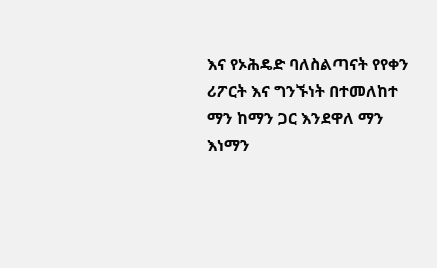እና የኦሕዴድ ባለስልጣናት የየቀን ሪፖርት እና ግንኙነት በተመለከተ ማን ከማን ጋር እንደዋለ ማን እነማን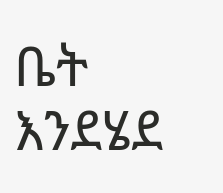ቤት እንደሄደ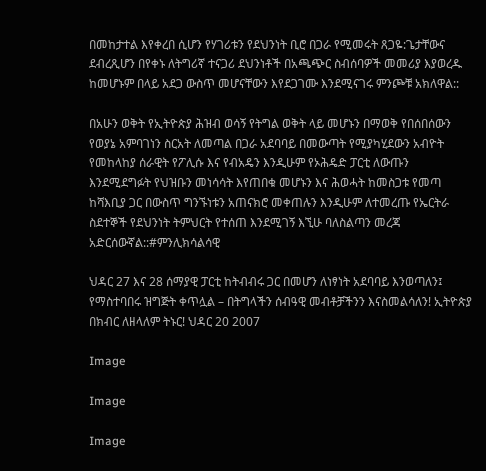በመከታተል እየቀረበ ሲሆን የሃገሪቱን የደህንነት ቢሮ በጋራ የሚመሩት ጸጋዬ:ጌታቸውና ደብረጺሆን በየቀኑ ለትግሪኛ ተናጋሪ ደህንነቶች በአጫጭር ስብሰባዎች መመሪያ እያወረዱ ከመሆኑም በላይ አደጋ ውስጥ መሆናቸውን እየደጋገሙ እንደሚናገሩ ምንጮቹ አክለዋል::

በአሁን ወቅት የኢትዮጵያ ሕዝብ ወሳኝ የትግል ወቅት ላይ መሆኑን በማወቅ የበሰበሰውን የወያኔ አምባገነን ስርአት ለመጣል በጋራ አደባባይ በመውጣት የሚያካሂደውን አብዮት የመከላከያ ሰራዊት የፖሊሱ እና የብአዴን እንዲሁም የኦሕዴድ ፓርቲ ለውጡን እንደሚደግፉት የህዝቡን መነሳሳት እየጠበቁ መሆኑን እና ሕወሓት ከመስጋቱ የመጣ ከሻእቢያ ጋር በውስጥ ግንኙነቱን አጠናክሮ መቀጠሉን እንዲሁም ለተመረጡ የኤርትራ ስደተኞች የደህንነት ትምህርት የተሰጠ እንደሚገኝ እኚሁ ባለስልጣን መረጃ አድርሰውኛል::#ምንሊክሳልሳዊ

ህዳር 27 እና 28 ሰማያዊ ፓርቲ ከትብብሩ ጋር በመሆን ለነፃነት አደባባይ እንወጣለን፤ የማስተባበሩ ዝግጅት ቀጥሏል – በትግላችን ሰብዓዊ መብቶቻችንን እናስመልሳለን! ኢትዮጵያ በክብር ለዘላለም ትኑር! ህዳር 20 2007

Image

Image

Image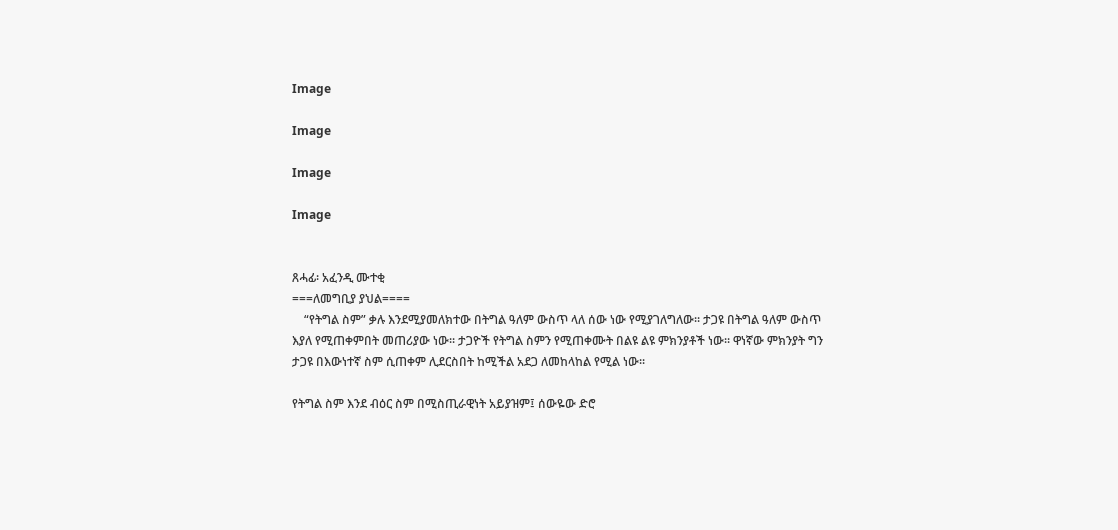Image

Image

Image

Image


ጸሓፊ፡ አፈንዲ ሙተቂ
===ለመግቢያ ያህል====
    “የትግል ስም” ቃሉ እንደሚያመለክተው በትግል ዓለም ውስጥ ላለ ሰው ነው የሚያገለግለው፡፡ ታጋዩ በትግል ዓለም ውስጥ እያለ የሚጠቀምበት መጠሪያው ነው፡፡ ታጋዮች የትግል ስምን የሚጠቀሙት በልዩ ልዩ ምክንያቶች ነው፡፡ ዋነኛው ምክንያት ግን ታጋዩ በእውነተኛ ስም ሲጠቀም ሊደርስበት ከሚችል አደጋ ለመከላከል የሚል ነው፡፡

የትግል ስም እንደ ብዕር ስም በሚስጢራዊነት አይያዝም፤ ሰውዬው ድሮ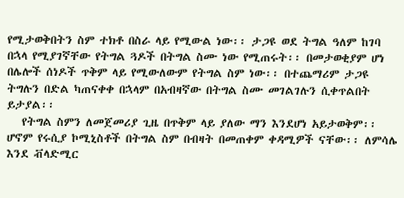የሚታወቅበትን ስም ተክቶ በስራ ላይ የሚውል ነው፡፡ ታጋዩ ወደ ትግል ዓለም ከገባ በኋላ የሚያገኛቸው የትግል ጓዶች በትግል ስሙ ነው የሚጠሩት፡፡ በመታወቂያም ሆነ በሌሎች ሰነዶች ጥቅም ላይ የሚውለውም የትግል ስም ነው፡፡ በተጨማሪም ታጋዩ ትግሉን በድል ካጠናቀቀ በኋላም በአብዛኛው በትግል ስሙ መገልገሉን ሲቀጥልበት ይታያል፡፡
   የትግል ስምን ለመጀመሪያ ጊዜ በጥቅም ላይ ያለው ማን እንደሆነ አይታወቅም፡፡ ሆኖም የሩሲያ ኮሚኒስቶች በትግል ስም በብዛት በመጠቀም ቀዳሚዎች ናቸው፡፡ ለምሳሌ እንደ ቭላድሚር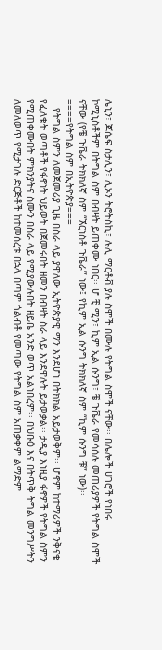ሌኒን፣ ጆሴፍ ስታሊን፣ ሊኦን ትሮትስኪ፣ ሉሊ ማርቶቭ ያሉ ስሞች በሙሉ የትግል ስሞች ናቸው፡፡ በሌሎች ሀገሮች የነበሩ ኮሚኒስቶችም በትግል ስም በብዛት ይጠቀሙ ነበር፡፡ ሆ ቺ ሚን፣ ኪም ኢል ሱንግ፣ ቼ ጉቬራ የመሳሰሉ መጠሪያዎች የትግል ስሞች ናቸው (የቼ ጉቬራ ትክክለኛ ስም “ኧርነስቶ ጉቬራ” ነው፤ የኪም ኢል ሱንግ ትክክለኛ ስም “ኪም ሱንግ ቹ” ነው)፡፡
====የትግል ስም በኢትዮጵያ===
   የትግል ስምን ለመጀመሪያ ጊዜ በስራ ላይ ያዋለው ኢትዮጵያዊ ማን እንደሆነ በትክክል አይታወቅም፡፡ ሆኖም ከተማሪዎች ንቅናቄ የፈለቁት ወጣቶች የፋኖነት ህይወት በጀመሩበት ዘመን በብዛት ስራ ላይ እንደዋሉት ይታወቃል፡፡ ታዲያ እነዚያ ፋኖዎች የትግል ስምን የሚጠቀሙበት ምክንያትና ስሙን በስራ ላይ የሚያውሉበት ዘይቤ አንድ ወጥ አልነበረም፡፡ በህቡዕ እና በትጥቅ ትግል መንግሥትን ለመለወጥ የሚታገሉ ድርጅቶች ከተመሰረቱ በኋላ በጣም ጎልብቶ የመጣው የትግል ስም አጠቃቀም ልማድም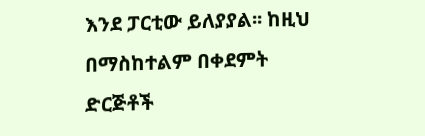እንደ ፓርቲው ይለያያል፡፡ ከዚህ በማስከተልም በቀደምት ድርጅቶች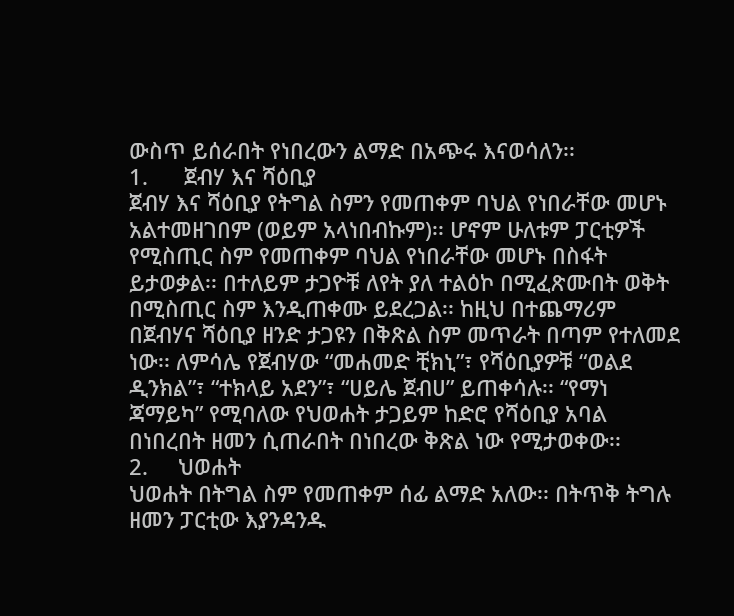ውስጥ ይሰራበት የነበረውን ልማድ በአጭሩ እናወሳለን፡፡
1.      ጀብሃ እና ሻዕቢያ
ጀብሃ እና ሻዕቢያ የትግል ስምን የመጠቀም ባህል የነበራቸው መሆኑ አልተመዘገበም (ወይም አላነበብኩም)፡፡ ሆኖም ሁለቱም ፓርቲዎች የሚስጢር ስም የመጠቀም ባህል የነበራቸው መሆኑ በስፋት ይታወቃል፡፡ በተለይም ታጋዮቹ ለየት ያለ ተልዕኮ በሚፈጽሙበት ወቅት በሚስጢር ስም እንዲጠቀሙ ይደረጋል፡፡ ከዚህ በተጨማሪም በጀብሃና ሻዕቢያ ዘንድ ታጋዩን በቅጽል ስም መጥራት በጣም የተለመደ ነው፡፡ ለምሳሌ የጀብሃው “መሐመድ ቺክኒ”፣ የሻዕቢያዎቹ “ወልደ ዲንክል”፣ “ተክላይ አደን”፣ “ሀይሌ ጀብሀ” ይጠቀሳሉ፡፡ “የማነ ጃማይካ” የሚባለው የህወሐት ታጋይም ከድሮ የሻዕቢያ አባል በነበረበት ዘመን ሲጠራበት በነበረው ቅጽል ነው የሚታወቀው፡፡
2.     ህወሐት
ህወሐት በትግል ስም የመጠቀም ሰፊ ልማድ አለው፡፡ በትጥቅ ትግሉ ዘመን ፓርቲው እያንዳንዱ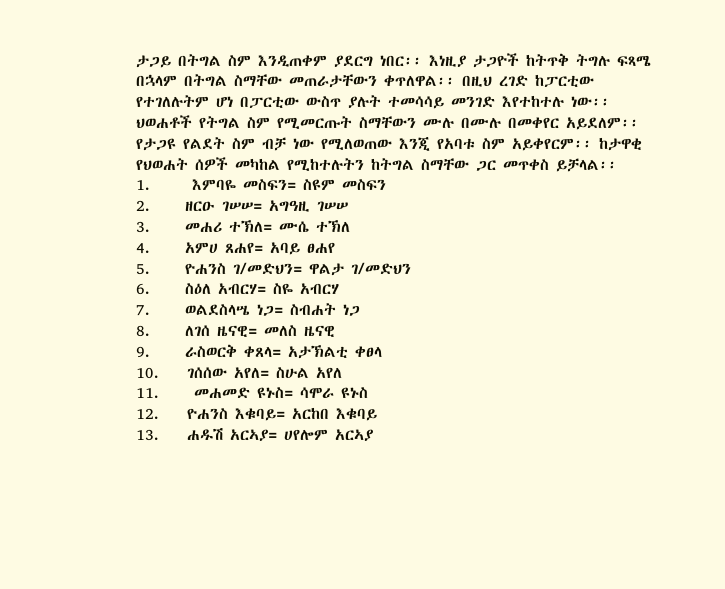ታጋይ በትግል ስም እንዲጠቀም ያደርግ ነበር፡፡ እነዚያ ታጋዮች ከትጥቅ ትግሉ ፍጻሜ በኋላም በትግል ስማቸው መጠራታቸውን ቀጥለዋል፡፡ በዚህ ረገድ ከፓርቲው የተገለሉትም ሆነ በፓርቲው ውስጥ ያሉት ተመሳሳይ መንገድ እየተከተሉ ነው፡፡
ህወሐቶች የትግል ስም የሚመርጡት ስማቸውን ሙሉ በሙሉ በመቀየር አይደለም፡፡ የታጋዩ የልደት ስም ብቻ ነው የሚለወጠው እንጂ የአባቱ ስም አይቀየርም፡፡ ከታዋቂ የህወሐት ሰዎች መካከል የሚከተሉትን ከትግል ስማቸው ጋር መጥቀስ ይቻላል፡፡
1.      እምባዬ መስፍን= ስዩም መስፍን
2.     ዘርዑ ገሠሠ= አግዓዚ ገሠሠ
3.     መሐሪ ተኽለ= ሙሴ ተኽለ
4.     አምሀ ጸሐየ= አባይ ፀሐየ
5.     ዮሐንስ ገ/መድህን= ዋልታ ገ/መድህን
6.     ስዕለ አብርሃ= ስዬ አብርሃ
7.     ወልደስላሤ ነጋ= ስብሐት ነጋ
8.     ለገሰ ዜናዊ= መለስ ዜናዊ
9.     ራስወርቅ ቀጸላ= አታኽልቲ ቀፀላ
10.    ገሰሰው አየለ= ስሁል አየለ
11.     መሐመድ ዩኑስ= ሳሞራ ዩኑስ
12.    ዮሐንስ እቁባይ= አርከበ እቁባይ
13.    ሐዱሽ አርኣያ= ሀየሎም አርኣያ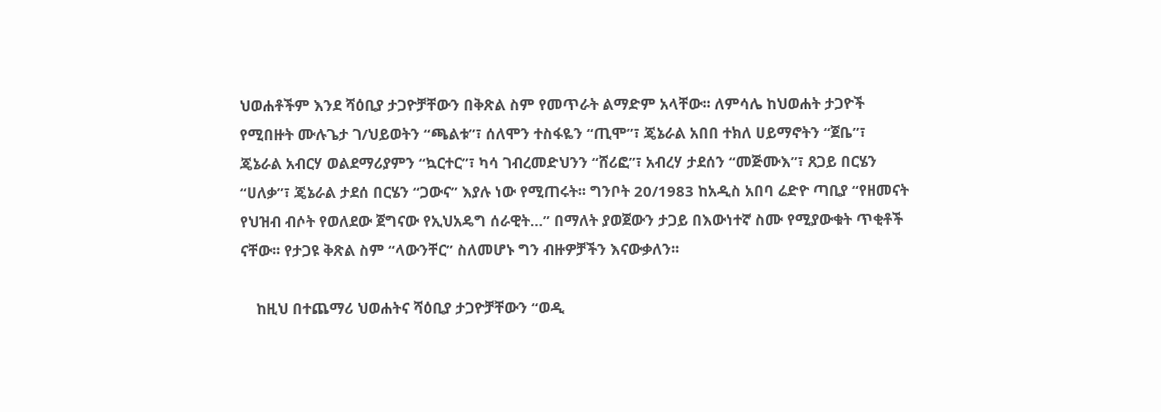ህወሐቶችም እንደ ሻዕቢያ ታጋዮቻቸውን በቅጽል ስም የመጥራት ልማድም አላቸው፡፡ ለምሳሌ ከህወሐት ታጋዮች የሚበዙት ሙሉጌታ ገ/ህይወትን “ጫልቱ”፣ ሰለሞን ተስፋዬን “ጢሞ”፣ ጄኔራል አበበ ተክለ ሀይማኖትን “ጀቤ”፣ ጄኔራል አብርሃ ወልደማሪያምን “ኳርተር”፣ ካሳ ገብረመድህንን “ሸሪፎ”፣ አብረሃ ታደሰን “መጅሙእ”፣ ጸጋይ በርሄን “ሀለቃ”፣ ጄኔራል ታደሰ በርሄን “ጋውና” እያሉ ነው የሚጠሩት፡፡ ግንቦት 20/1983 ከአዲስ አበባ ሬድዮ ጣቢያ “የዘመናት የህዝብ ብሶት የወለደው ጀግናው የኢህአዴግ ሰራዊት…” በማለት ያወጀውን ታጋይ በእውነተኛ ስሙ የሚያውቁት ጥቂቶች ናቸው፡፡ የታጋዩ ቅጽል ስም “ላውንቸር” ስለመሆኑ ግን ብዙዎቻችን እናውቃለን፡፡

    ከዚህ በተጨማሪ ህወሐትና ሻዕቢያ ታጋዮቻቸውን “ወዲ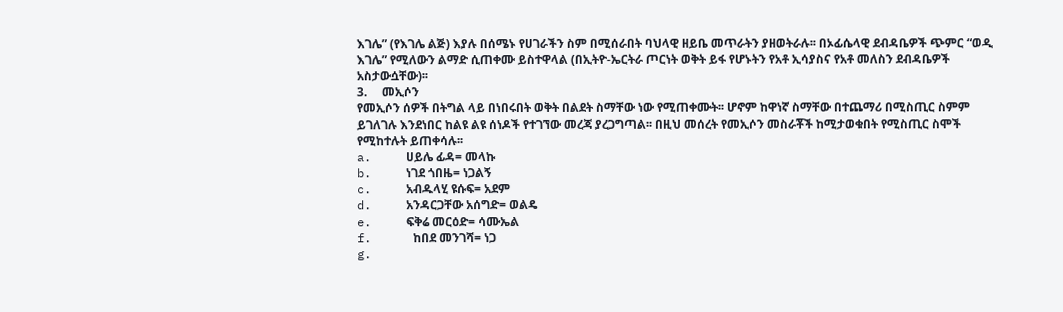እገሌ” (የእገሌ ልጅ) እያሉ በሰሜኑ የሀገራችን ስም በሚሰራበት ባህላዊ ዘይቤ መጥራትን ያዘወትራሉ፡፡ በኦፊሴላዊ ደብዳቤዎች ጭምር “ወዲ እገሌ” የሚለውን ልማድ ሲጠቀሙ ይስተዋላል (በኢትዮ-ኤርትራ ጦርነት ወቅት ይፋ የሆኑትን የአቶ ኢሳያስና የአቶ መለስን ደብዳቤዎች አስታውሷቸው)፡፡
3.     መኢሶን
የመኢሶን ሰዎች በትግል ላይ በነበሩበት ወቅት በልደት ስማቸው ነው የሚጠቀሙት፡፡ ሆኖም ከዋነኛ ስማቸው በተጨማሪ በሚስጢር ስምም ይገለገሉ እንደነበር ከልዩ ልዩ ሰነዶች የተገኘው መረጃ ያረጋግጣል፡፡ በዚህ መሰረት የመኢሶን መስራቾች ከሚታወቁበት የሚስጢር ስሞች የሚከተሉት ይጠቀሳሉ፡፡
a.     ሀይሌ ፊዳ= መላኩ
b.     ነገደ ጎበዜ= ነጋልኝ
c.     አብዱላሂ ዩሱፍ= አደም
d.     አንዳርጋቸው አሰግድ= ወልዴ
e.     ፍቅሬ መርዕድ= ሳሙኤል
f.      ከበደ መንገሻ= ነጋ
g.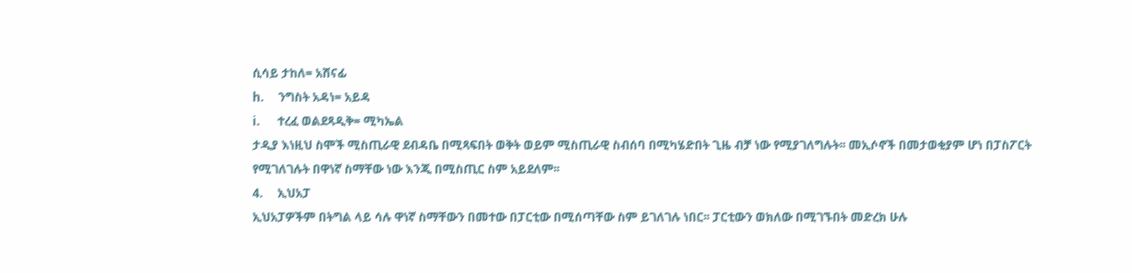ሲሳይ ታከለ= አሸናፊ
h.     ንግስት አዳነ= አይዳ
i.      ተረፈ ወልደጻዲቅ= ሚካኤል
ታዲያ እነዚህ ስሞች ሚስጢራዊ ደብዳቤ በሚጻፍበት ወቅት ወይም ሚስጢራዊ ስብሰባ በሚካሄድበት ጊዜ ብቻ ነው የሚያገለግሉት፡፡ መኢሶኖች በመታወቂያም ሆነ በፓስፖርት የሚገለገሉት በዋነኛ ስማቸው ነው እንጂ በሚስጢር ስም አይደለም፡፡
4.     ኢህአፓ
ኢህአፓዎችም በትግል ላይ ሳሉ ዋነኛ ስማቸውን በመተው በፓርቲው በሚሰጣቸው ስም ይገለገሉ ነበር፡፡ ፓርቲውን ወክለው በሚገኙበት መድረክ ሁሉ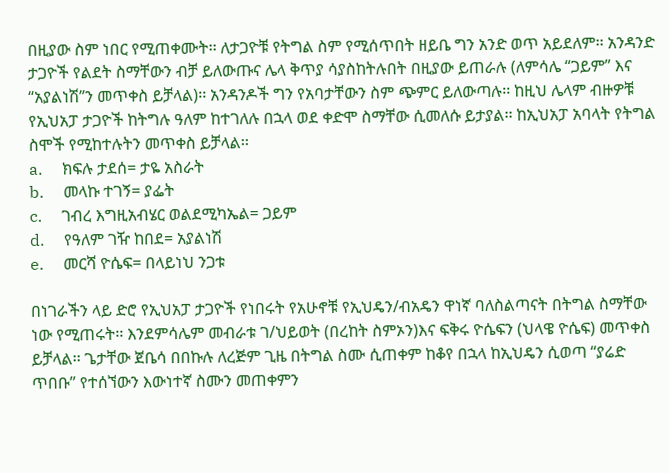በዚያው ስም ነበር የሚጠቀሙት፡፡ ለታጋዮቹ የትግል ስም የሚሰጥበት ዘይቤ ግን አንድ ወጥ አይደለም፡፡ አንዳንድ ታጋዮች የልደት ስማቸውን ብቻ ይለውጡና ሌላ ቅጥያ ሳያስከትሉበት በዚያው ይጠራሉ (ለምሳሌ “ጋይም” እና “አያልነሽ”ን መጥቀስ ይቻላል)፡፡ አንዳንዶች ግን የአባታቸውን ስም ጭምር ይለውጣሉ፡፡ ከዚህ ሌላም ብዙዎቹ የኢህአፓ ታጋዮች ከትግሉ ዓለም ከተገለሉ በኋላ ወደ ቀድሞ ስማቸው ሲመለሱ ይታያል፡፡ ከኢህአፓ አባላት የትግል ስሞች የሚከተሉትን መጥቀስ ይቻላል፡፡
a.     ክፍሉ ታደሰ= ታዬ አስራት
b.     መላኩ ተገኝ= ያፌት
c.     ገብረ እግዚአብሄር ወልደሚካኤል= ጋይም
d.     የዓለም ገዥ ከበደ= አያልነሽ
e.     መርሻ ዮሴፍ= በላይነህ ንጋቱ

በነገራችን ላይ ድሮ የኢህአፓ ታጋዮች የነበሩት የአሁኖቹ የኢህዴን/ብአዴን ዋነኛ ባለስልጣናት በትግል ስማቸው ነው የሚጠሩት፡፡ እንደምሳሌም መብራቱ ገ/ህይወት (በረከት ስምኦን)እና ፍቅሩ ዮሴፍን (ህላዌ ዮሴፍ) መጥቀስ ይቻላል፡፡ ጌታቸው ጀቤሳ በበኩሉ ለረጅም ጊዜ በትግል ስሙ ሲጠቀም ከቆየ በኋላ ከኢህዴን ሲወጣ “ያሬድ ጥበቡ” የተሰኘውን እውነተኛ ስሙን መጠቀምን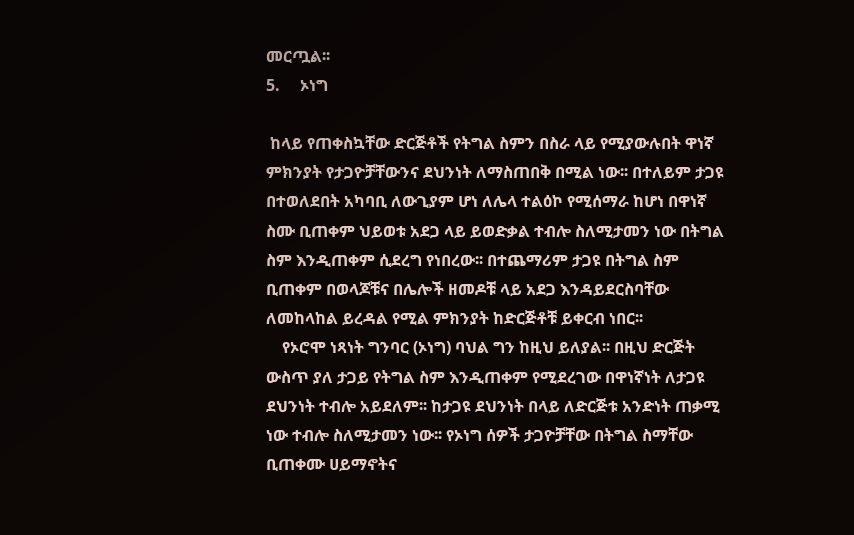መርጧል፡፡
5.     ኦነግ

 ከላይ የጠቀስኳቸው ድርጅቶች የትግል ስምን በስራ ላይ የሚያውሉበት ዋነኛ ምክንያት የታጋዮቻቸውንና ደህንነት ለማስጠበቅ በሚል ነው፡፡ በተለይም ታጋዩ በተወለደበት አካባቢ ለውጊያም ሆነ ለሌላ ተልዕኮ የሚሰማራ ከሆነ በዋነኛ ስሙ ቢጠቀም ህይወቱ አደጋ ላይ ይወድቃል ተብሎ ስለሚታመን ነው በትግል ስም እንዲጠቀም ሲደረግ የነበረው፡፡ በተጨማሪም ታጋዩ በትግል ስም ቢጠቀም በወላጆቹና በሌሎች ዘመዶቹ ላይ አደጋ እንዳይደርስባቸው ለመከላከል ይረዳል የሚል ምክንያት ከድርጅቶቹ ይቀርብ ነበር፡፡
    የኦሮሞ ነጻነት ግንባር (ኦነግ) ባህል ግን ከዚህ ይለያል፡፡ በዚህ ድርጅት ውስጥ ያለ ታጋይ የትግል ስም እንዲጠቀም የሚደረገው በዋነኛነት ለታጋዩ ደህንነት ተብሎ አይደለም፡፡ ከታጋዩ ደህንነት በላይ ለድርጅቱ አንድነት ጠቃሚ ነው ተብሎ ስለሚታመን ነው፡፡ የኦነግ ሰዎች ታጋዮቻቸው በትግል ስማቸው ቢጠቀሙ ሀይማኖትና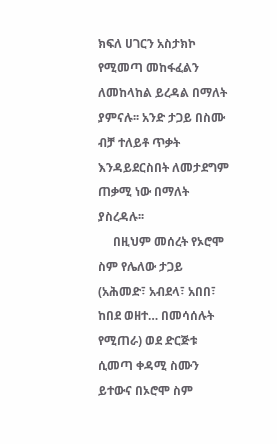ክፍለ ሀገርን አስታክኮ የሚመጣ መከፋፈልን ለመከላከል ይረዳል በማለት ያምናሉ፡፡ አንድ ታጋይ በስሙ ብቻ ተለይቶ ጥቃት እንዳይደርስበት ለመታደግም ጠቃሚ ነው በማለት ያስረዳሉ፡፡
     በዚህም መሰረት የኦሮሞ ስም የሌለው ታጋይ (አሕመድ፣ አብደላ፣ አበበ፣ ከበደ ወዘተ… በመሳሰሉት የሚጠራ) ወደ ድርጅቱ ሲመጣ ቀዳሚ ስሙን ይተውና በኦሮሞ ስም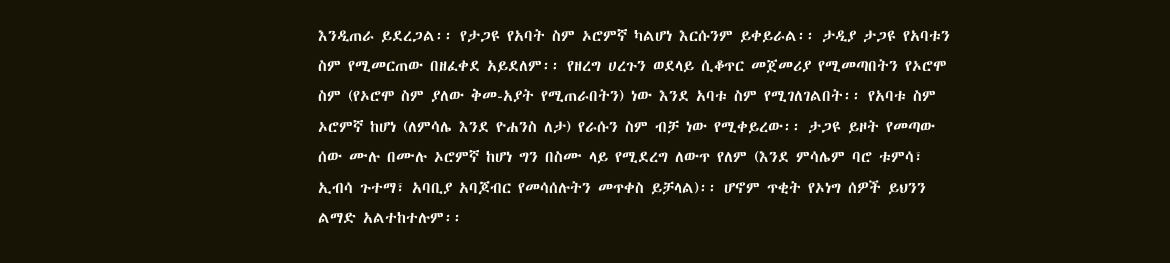እንዲጠራ ይደረጋል፡፡ የታጋዩ የአባት ስም ኦሮምኛ ካልሆነ እርሱንም ይቀይራል፡፡ ታዲያ ታጋዩ የአባቱን ስም የሚመርጠው በዘፈቀደ አይደለም፡፡ የዘረግ ሀረጉን ወደላይ ሲቆጥር መጀመሪያ የሚመጣበትን የኦሮሞ ስም (የኦሮሞ ስም ያለው ቅመ-አያት የሚጠራበትን) ነው እንደ አባቱ ስም የሚገለገልበት፡፡ የአባቱ ስም ኦሮምኛ ከሆነ (ለምሳሌ እንደ ዮሐንስ ለታ) የራሱን ስም ብቻ ነው የሚቀይረው፡፡ ታጋዩ ይዞት የመጣው ሰው ሙሉ በሙሉ ኦሮምኛ ከሆነ ግን በስሙ ላይ የሚደረግ ለውጥ የለም (እንደ ምሳሌም ባሮ ቱምሳ፣ ኢብሳ ጉተማ፣ አባቢያ አባጆብር የመሳሰሉትን መጥቀስ ይቻላል)፡፡ ሆኖም ጥቂት የኦነግ ሰዎች ይህንን ልማድ አልተከተሉም፡፡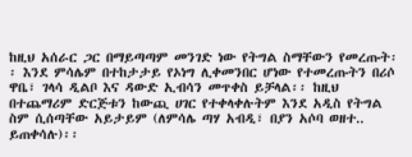ከዚህ አሰራር ጋር በማይጣጣም መንገድ ነው የትግል ስማቸውን የመረጡት፡፡ እንደ ምሳሌም በተከታታይ የኦነግ ሊቀመንበር ሆነው የተመረጡትን በሪሶ ዋቤ፣ ገላሳ ዲልቦ እና ዳውድ ኢብሳን መጥቀስ ይቻላል፡፡ ከዚህ በተጨማሪም ድርጅቱን ከውጪ ሀገር የተቀላቀሉትም እንደ አዲስ የትግል ስም ሲሰጣቸው አይታይም (ለምሳሌ ጣሃ አብዲ፣ በያን አሶባ ወዘተ.. ይጠቀሳሉ)፡፡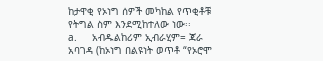ከታዋቂ የኦነግ ሰዎች መካከል የጥቂቶቹ የትግል ስም እንደሚከተለው ነው፡፡
a.     አብዱልከሪም ኢብራሂም= ጃራ አባገዳ (ከኦነግ በልዩነት ወጥቶ “የኦሮሞ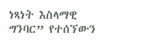ነጻነት እስላማዊ ግንባር” የተሰኘውን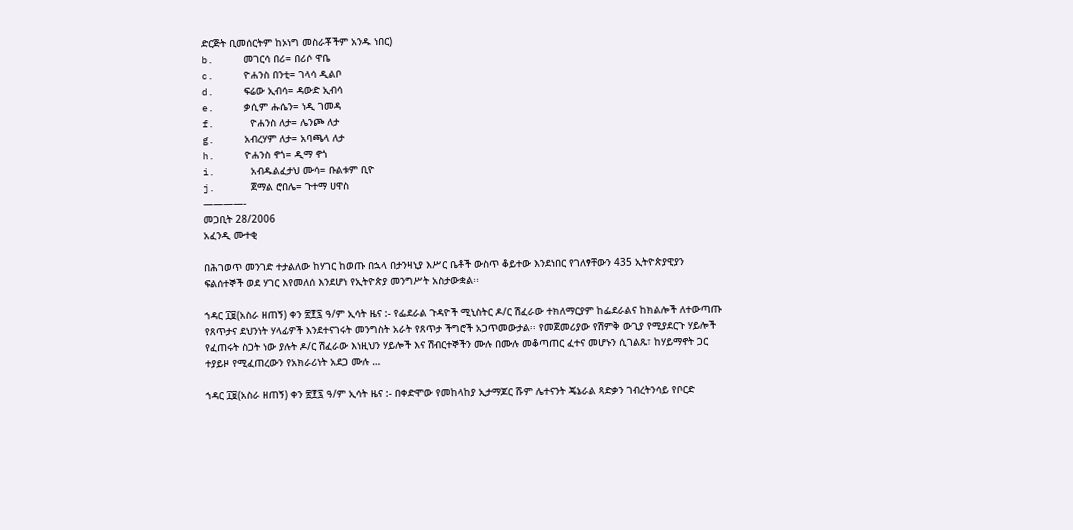ድርጅት ቢመሰርትም ከኦነግ መስራቾችም አንዱ ነበር)
b.     መገርሳ በሪ= በሪሶ ዋቤ
c.     ዮሐንስ በንቲ= ገላሳ ዲልቦ
d.     ፍሬው ኢብሳ= ዳውድ ኢብሳ
e.     ቃሲም ሑሴን= ነዲ ገመዳ
f.      ዮሐንስ ለታ= ሌንጮ ለታ
g.     አብረሃም ለታ= አባጫላ ለታ
h.     ዮሐንስ ኖጎ= ዲማ ኖጎ
i.      አብዱልፈታህ ሙሳ= ቡልቱም ቢዮ
j.      ጀማል ሮበሌ= ጉተማ ሀዋስ
————-
መጋቢት 28/2006
አፈንዲ ሙተቂ

በሕገወጥ መንገድ ተታልለው ከሃገር ከወጡ በኋላ በታንዛኒያ እሥር ቤቶች ውስጥ ቆይተው እንደነበር የገለፃቸውን 435 ኢትዮጵያዊያን ፍልሰተኞች ወደ ሃገር እየመለሰ እንደሆነ የኢትዮጵያ መንግሥት አስታውቋል፡፡

ኀዳር ፲፱(አስራ ዘጠኝ) ቀን ፳፻፯ ዓ/ም ኢሳት ዜና :- የፌደራል ጉዳዮች ሚኒስትር ዶ/ር ሽፈራው ተክለማርያም ከፌደራልና ከክልሎች ለተውጣጡ የጸጥታና ደህንነት ሃላፊዎች እንደተናገሩት መንግስት አራት የጸጥታ ችግሮች አጋጥመውታል፡፡ የመጀመሪያው የሽምቅ ውጊያ የሚያደርጉ ሃይሎች የፈጠሩት ስጋት ነው ያሉት ዶ/ር ሽፈራው እነዚህን ሃይሎች እና ሽብርተኞችን ሙሉ በሙሉ መቆጣጠር ፈተና መሆኑን ሲገልጹ፣ ከሃይማኖት ጋር ተያይዞ የሚፈጠረውን የአክራሪነት አደጋ ሙሉ …

ኀዳር ፲፱(አስራ ዘጠኝ) ቀን ፳፻፯ ዓ/ም ኢሳት ዜና :- በቀድሞው የመከላከያ ኢታማጆር ሹም ሌተናንት ጄኔራል ጻድቃን ገብረትንሳይ የቦርድ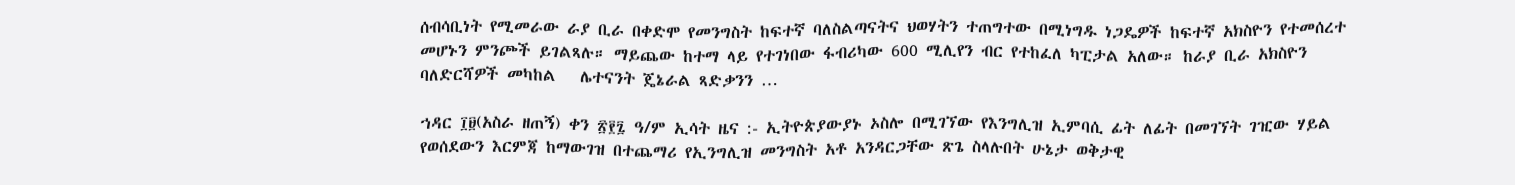ሰብሳቢነት የሚመራው ራያ ቢራ በቀድሞ የመንግስት ከፍተኛ ባለስልጣናትና ህወሃትን ተጠግተው በሚነግዱ ነጋዴዎች ከፍተኛ አክስዮን የተመሰረተ መሆኑን ምንጮች ይገልጻሉ። ማይጨው ከተማ ላይ የተገነበው ፋብሪካው 600 ሚሊየን ብር የተከፈለ ካፒታል አለው። ከራያ ቢራ አክስዮን ባለድርሻዎች መካከል   ሌተናንት ጄኔራል ጻድቃንን …

ኀዳር ፲፱(አስራ ዘጠኝ) ቀን ፳፻፯ ዓ/ም ኢሳት ዜና :- ኢትዮጵያውያኑ ኦስሎ በሚገኘው የእንግሊዝ ኢምባሲ ፊት ለፊት በመገኘት ገዢው ሃይል የወሰደውን እርምጃ ከማውገዝ በተጨማሪ የኢንግሊዝ መንግስት አቶ አንዳርጋቸው ጽጌ ስላሉበት ሁኔታ ወቅታዊ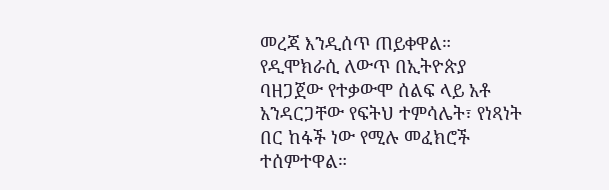መረጃ እንዲሰጥ ጠይቀዋል። የዲሞክራሲ ለውጥ በኢትዮጵያ ባዘጋጀው የተቃውሞ ሰልፍ ላይ አቶ አንዳርጋቸው የፍትህ ተምሳሌት፣ የነጻነት በር ከፋች ነው የሚሉ መፈክሮች ተሰምተዋል።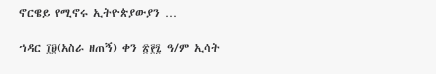ኖርዌይ የሚኖሩ ኢትዮጵያውያን …

ኀዳር ፲፱(አስራ ዘጠኝ) ቀን ፳፻፯ ዓ/ም ኢሳት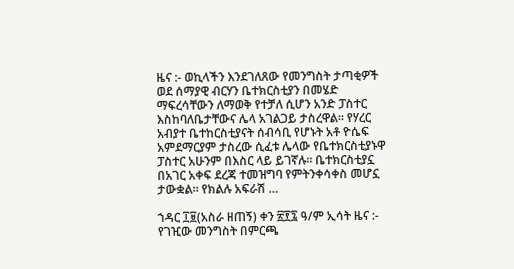ዜና :- ወኪላችን እንደገለጸው የመንግስት ታጣቂዎች ወደ ሰማያዊ ብርሃን ቤተክርስቲያን በመሄድ ማፍረሳቸውን ለማወቅ የተቻለ ሲሆን አንድ ፓስተር እስከባለቤታቸውና ሌላ አገልጋይ ታስረዋል። የሃረር አብያተ ቤተከርስቲያናት ሰብሳቢ የሆኑት አቶ ዮሴፍ አምደማርያም ታስረው ሲፈቱ ሌላው የቤተክርስቲያኑዋ ፓስተር አሁንም በእስር ላይ ይገኛሉ። ቤተክርስቲያኗ በአገር አቀፍ ደረጃ ተመዝግባ የምትንቀሳቀስ መሆኗ ታውቋል። የክልሉ አፍራሽ …

ኀዳር ፲፱(አስራ ዘጠኝ) ቀን ፳፻፯ ዓ/ም ኢሳት ዜና :- የገዢው መንግስት በምርጫ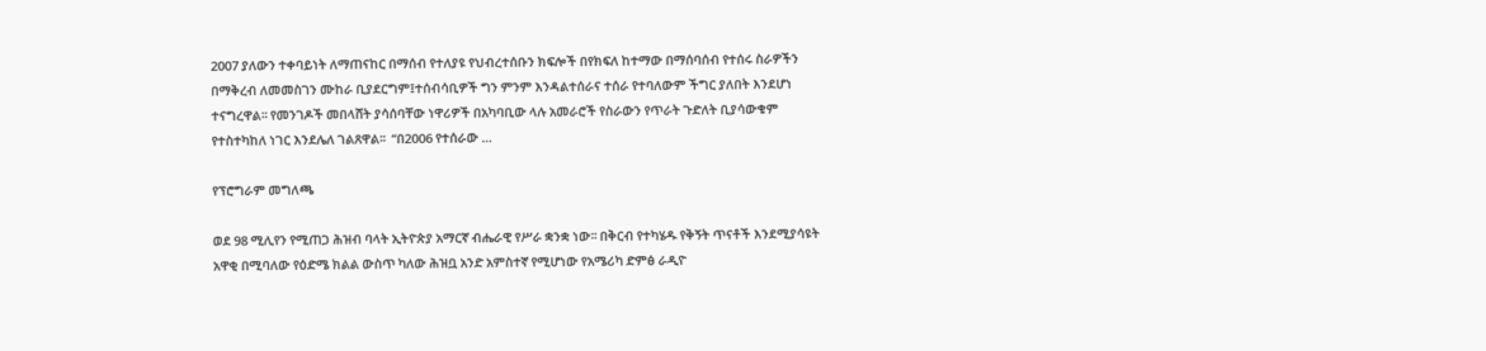2007 ያለውን ተቀባይነት ለማጠናከር በማሰብ የተለያዩ የህብረተሰቡን ክፍሎች በየክፍለ ከተማው በማሰባሰብ የተሰሩ ስራዎችን በማቅረብ ለመመስገን ሙከራ ቢያደርግም፤ተሰብሳቢዎች ግን ምንም እንዳልተሰራና ተሰራ የተባለውም ችግር ያለበት እንደሆነ  ተናግረዋል፡፡ የመንገዶች መበላሸት ያሳሰባቸው ነዋሪዎች በአካባቢው ላሉ አመራሮች የስራውን የጥራት ጉድለት ቢያሳውቁም የተስተካከለ ነገር እንደሌለ ገልጸዋል፡፡  “በ2006 የተሰራው …

የፕሮግራም መግለጫ

ወደ 98 ሚሊየን የሚጠጋ ሕዝብ ባላት ኢትዮጵያ አማርኛ ብሔራዊ የሥራ ቋንቋ ነው፡፡ በቅርብ የተካሄዱ የቅኝት ጥናቶች እንደሚያሳዩት አዋቂ በሚባለው የዕድሜ ክልል ውስጥ ካለው ሕዝቧ አንድ አምስተኛ የሚሆነው የአሜሪካ ድምፅ ራዲዮ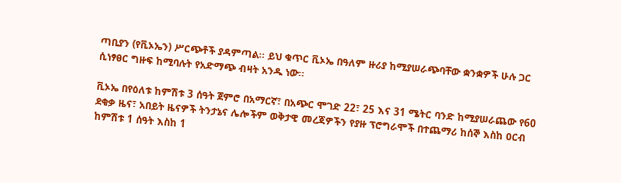ጣቢያን (የቪኦኤን) ሥርጭቶች ያዳምጣል፡፡ ይህ ቁጥር ቪኦኤ በዓለም ዙሪያ ከሚያሠራጭባቸው ቋንቋዎች ሁሉ ጋር ሲነፃፀር ግዙፍ ከሚባሉት የአድማጭ ብዛት አንዱ ነው፡፡

ቪኦኤ በየዕለቱ ከምሽቱ 3 ሰዓት ጀምሮ በአማርኛ፣ በአጭር ሞገድ 22፣ 25 እና 31 ሜትር ባንድ ከሚያሠራጨው የ60 ደቂቃ ዜና፣ አበይት ዜናዎች ትንታኔና ሌሎችም ወቅታዊ መረጃዎችን የያዙ ፕሮግራሞች በተጨማሪ ከሰኞ እስከ ዐርብ ከምሽቱ 1 ሰዓት እስከ 1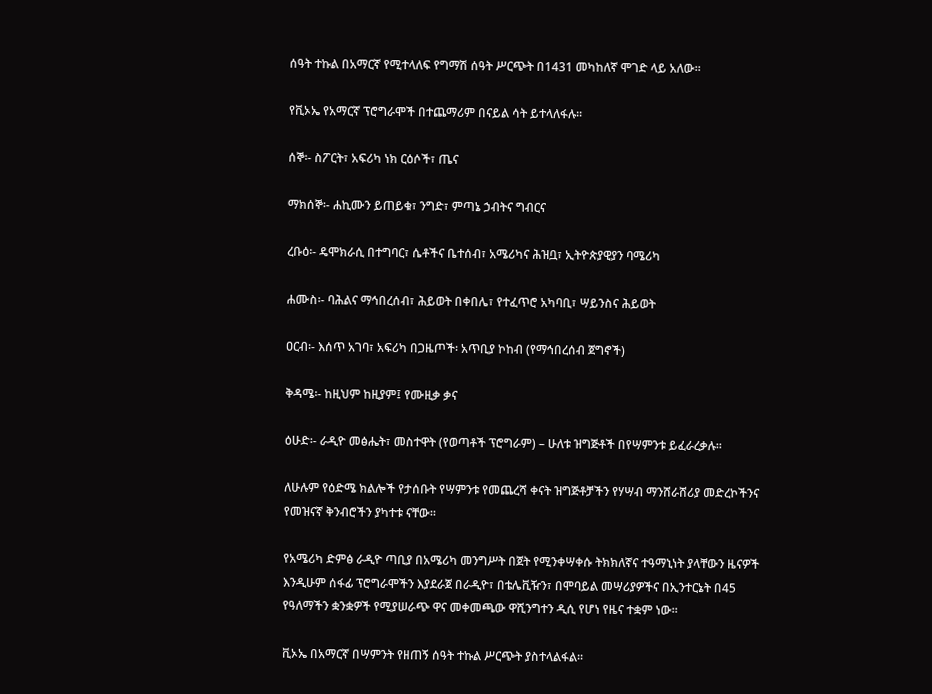ሰዓት ተኩል በአማርኛ የሚተላለፍ የግማሽ ሰዓት ሥርጭት በ1431 መካከለኛ ሞገድ ላይ አለው፡፡

የቪኦኤ የአማርኛ ፕሮግራሞች በተጨማሪም በናይል ሳት ይተላለፋሉ፡፡

ሰኞ፡- ስፖርት፣ አፍሪካ ነክ ርዕሶች፣ ጤና

ማክሰኞ፡- ሐኪሙን ይጠይቁ፣ ንግድ፣ ምጣኔ ኃብትና ግብርና

ረቡዕ፡- ዴሞክራሲ በተግባር፣ ሴቶችና ቤተሰብ፣ አሜሪካና ሕዝቧ፣ ኢትዮጵያዊያን ባሜሪካ

ሐሙስ፡- ባሕልና ማኅበረሰብ፣ ሕይወት በቀበሌ፣ የተፈጥሮ አካባቢ፣ ሣይንስና ሕይወት

ዐርብ፡- እሰጥ አገባ፣ አፍሪካ በጋዜጦች፡ አጥቢያ ኮከብ (የማኅበረሰብ ጀግኖች)

ቅዳሜ፡- ከዚህም ከዚያም፤ የሙዚቃ ቃና

ዕሁድ፡- ራዲዮ መፅሔት፣ መስተዋት (የወጣቶች ፕሮግራም) – ሁለቱ ዝግጅቶች በየሣምንቱ ይፈራረቃሉ፡፡

ለሁሉም የዕድሜ ክልሎች የታሰቡት የሣምንቱ የመጨረሻ ቀናት ዝግጅቶቻችን የሃሣብ ማንሸራሸሪያ መድረኮችንና የመዝናኛ ቅንብሮችን ያካተቱ ናቸው፡፡

የአሜሪካ ድምፅ ራዲዮ ጣቢያ በአሜሪካ መንግሥት በጀት የሚንቀሣቀሱ ትክክለኛና ተዓማኒነት ያላቸውን ዜናዎች እንዲሁም ሰፋፊ ፕሮግራሞችን እያደራጀ በራዲዮ፣ በቴሌቪዥን፣ በሞባይል መሣሪያዎችና በኢንተርኔት በ45 የዓለማችን ቋንቋዎች የሚያሠራጭ ዋና መቀመጫው ዋሺንግተን ዲሲ የሆነ የዜና ተቋም ነው፡፡

ቪኦኤ በአማርኛ በሣምንት የዘጠኝ ሰዓት ተኩል ሥርጭት ያስተላልፋል፡፡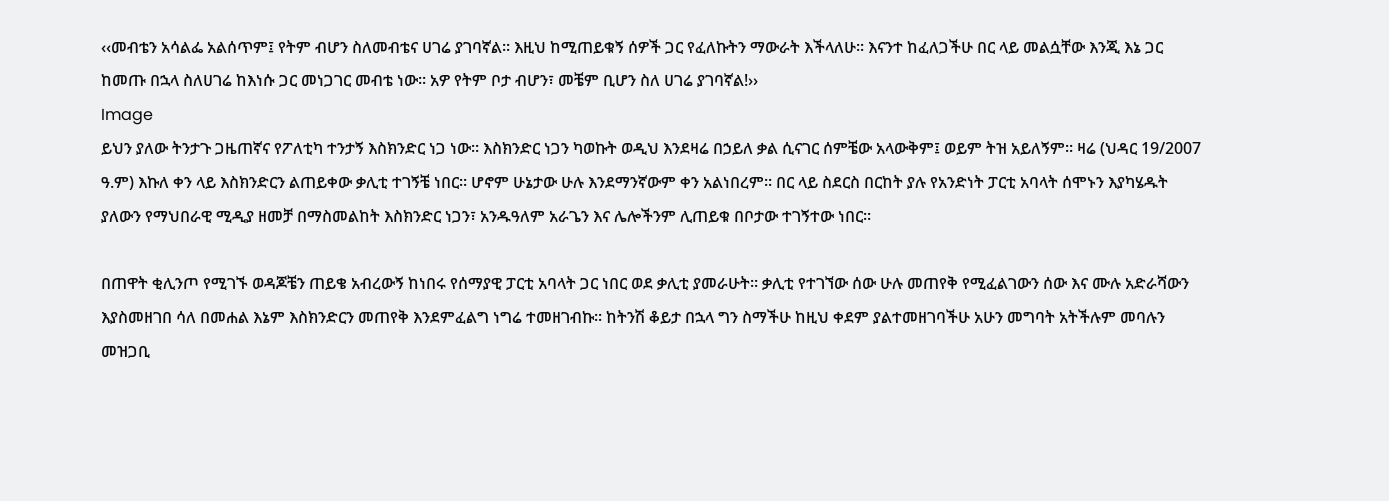‹‹መብቴን አሳልፌ አልሰጥም፤ የትም ብሆን ስለመብቴና ሀገሬ ያገባኛል፡፡ እዚህ ከሚጠይቁኝ ሰዎች ጋር የፈለኩትን ማውራት እችላለሁ፡፡ እናንተ ከፈለጋችሁ በር ላይ መልሷቸው እንጂ እኔ ጋር ከመጡ በኋላ ስለሀገሬ ከእነሱ ጋር መነጋገር መብቴ ነው፡፡ አዎ የትም ቦታ ብሆን፣ መቼም ቢሆን ስለ ሀገሬ ያገባኛል!››
Image
ይህን ያለው ትንታጉ ጋዜጠኛና የፖለቲካ ተንታኝ እስክንድር ነጋ ነው፡፡ እስክንድር ነጋን ካወኩት ወዲህ እንደዛሬ በኃይለ ቃል ሲናገር ሰምቼው አላውቅም፤ ወይም ትዝ አይለኝም፡፡ ዛሬ (ህዳር 19/2007 ዓ.ም) እኩለ ቀን ላይ እስክንድርን ልጠይቀው ቃሊቲ ተገኝቼ ነበር፡፡ ሆኖም ሁኔታው ሁሉ እንደማንኛውም ቀን አልነበረም፡፡ በር ላይ ስደርስ በርከት ያሉ የአንድነት ፓርቲ አባላት ሰሞኑን እያካሄዱት ያለውን የማህበራዊ ሚዲያ ዘመቻ በማስመልከት እስክንድር ነጋን፣ አንዱዓለም አራጌን እና ሌሎችንም ሊጠይቁ በቦታው ተገኝተው ነበር፡፡

በጠዋት ቂሊንጦ የሚገኙ ወዳጆቼን ጠይቄ አብረውኝ ከነበሩ የሰማያዊ ፓርቲ አባላት ጋር ነበር ወደ ቃሊቲ ያመራሁት፡፡ ቃሊቲ የተገኘው ሰው ሁሉ መጠየቅ የሚፈልገውን ሰው እና ሙሉ አድራሻውን እያስመዘገበ ሳለ በመሐል እኔም እስክንድርን መጠየቅ እንደምፈልግ ነግሬ ተመዘገብኩ፡፡ ከትንሽ ቆይታ በኋላ ግን ስማችሁ ከዚህ ቀደም ያልተመዘገባችሁ አሁን መግባት አትችሉም መባሉን መዝጋቢ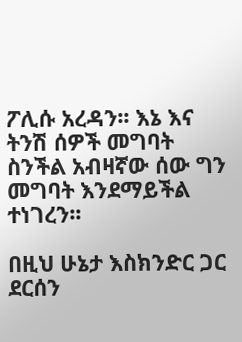ፖሊሱ አረዳን፡፡ እኔ እና ትንሽ ሰዎች መግባት ስንችል አብዛኛው ሰው ግን መግባት እንደማይችል ተነገረን፡፡

በዚህ ሁኔታ እስክንድር ጋር ደርሰን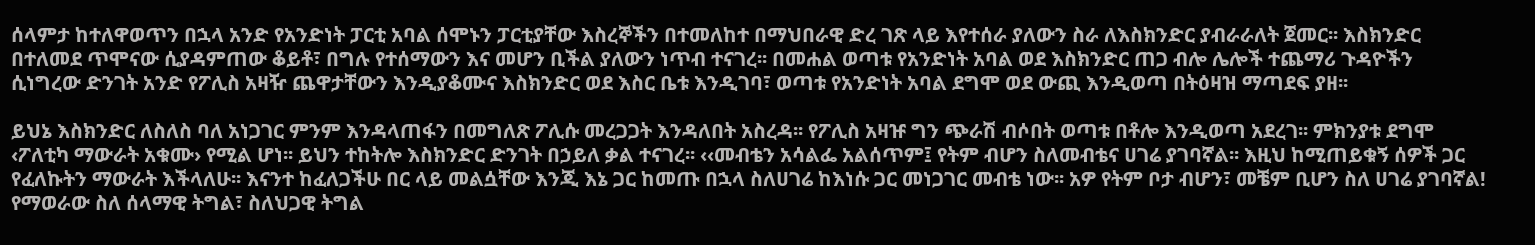ሰላምታ ከተለዋወጥን በኋላ አንድ የአንድነት ፓርቲ አባል ሰሞኑን ፓርቲያቸው እስረኞችን በተመለከተ በማህበራዊ ድረ ገጽ ላይ እየተሰራ ያለውን ስራ ለእስክንድር ያብራራለት ጀመር፡፡ እስክንድር በተለመደ ጥሞናው ሲያዳምጠው ቆይቶ፣ በግሉ የተሰማውን እና መሆን ቢችል ያለውን ነጥብ ተናገረ፡፡ በመሐል ወጣቱ የአንድነት አባል ወደ እስክንድር ጠጋ ብሎ ሌሎች ተጨማሪ ጉዳዮችን ሲነግረው ድንገት አንድ የፖሊስ አዛዥ ጨዋታቸውን እንዲያቆሙና እስክንድር ወደ እስር ቤቱ እንዲገባ፣ ወጣቱ የአንድነት አባል ደግሞ ወደ ውጪ እንዲወጣ በትዕዛዝ ማጣደፍ ያዘ፡፡

ይህኔ እስክንድር ለስለስ ባለ አነጋገር ምንም እንዳላጠፋን በመግለጽ ፖሊሱ መረጋጋት እንዳለበት አስረዳ፡፡ የፖሊስ አዛዡ ግን ጭራሽ ብሶበት ወጣቱ በቶሎ እንዲወጣ አደረገ፡፡ ምክንያቱ ደግሞ ‹ፖለቲካ ማውራት አቁሙ› የሚል ሆነ፡፡ ይህን ተከትሎ እስክንድር ድንገት በኃይለ ቃል ተናገረ፡፡ ‹‹መብቴን አሳልፌ አልሰጥም፤ የትም ብሆን ስለመብቴና ሀገሬ ያገባኛል፡፡ እዚህ ከሚጠይቁኝ ሰዎች ጋር የፈለኩትን ማውራት እችላለሁ፡፡ እናንተ ከፈለጋችሁ በር ላይ መልሷቸው እንጂ እኔ ጋር ከመጡ በኋላ ስለሀገሬ ከእነሱ ጋር መነጋገር መብቴ ነው፡፡ አዎ የትም ቦታ ብሆን፣ መቼም ቢሆን ስለ ሀገሬ ያገባኛል! የማወራው ስለ ሰላማዊ ትግል፣ ስለህጋዊ ትግል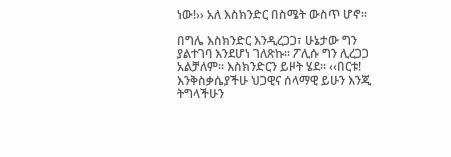ነው!›› አለ እስክንድር በስሜት ውስጥ ሆኖ፡፡

በግሌ እስክንድር እንዲረጋጋ፣ ሁኔታው ግን ያልተገባ እንደሆነ ገለጽኩ፡፡ ፖሊሱ ግን ሊረጋጋ አልቻለም፡፡ እስክንድርን ይዞት ሄደ፡፡ ‹‹በርቱ! እንቅስቃሴያችሁ ህጋዊና ሰላማዊ ይሁን እንጂ ትግላችሁን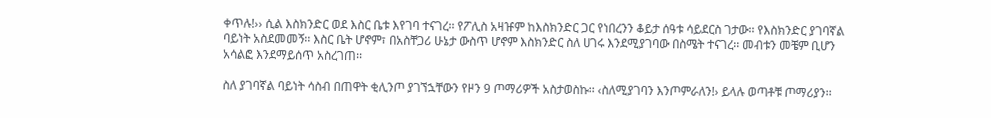ቀጥሉ!›› ሲል እስክንድር ወደ እስር ቤቱ እየገባ ተናገረ፡፡ የፖሊስ አዛዡም ከእስክንድር ጋር የነበረንን ቆይታ ሰዓቱ ሳይደርስ ገታው፡፡ የእስክንድር ያገባኛል ባይነት አስደመመኝ፡፡ እስር ቤት ሆኖም፣ በአስቸጋሪ ሁኔታ ውስጥ ሆኖም እስክንድር ስለ ሀገሩ እንደሚያገባው በስሜት ተናገረ፡፡ መብቱን መቼም ቢሆን አሳልፎ እንደማይሰጥ አስረገጠ፡፡

ስለ ያገባኛል ባይነት ሳስብ በጠዋት ቂሊንጦ ያገኘኋቸውን የዞን 9 ጦማሪዎች አስታወስኩ፡፡ ‹ስለሚያገባን እንጦምራለን!› ይላሉ ወጣቶቹ ጦማሪያን፡፡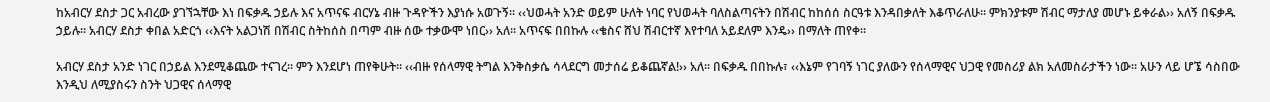ከአብርሃ ደስታ ጋር አብረው ያገኘኋቸው እነ በፍቃዱ ኃይሉ እና አጥናፍ ብርሃኔ ብዙ ጉዳዮችን እያነሱ አወጉኝ፡፡ ‹‹ህወሓት አንድ ወይም ሁለት ነባር የህወሓት ባለስልጣናትን በሽብር ከከሰሰ ስርዓቱ እንዳበቃለት እቆጥራለሁ፡፡ ምክንያቱም ሽብር ማታለያ መሆኑ ይቀራል›› አለኝ በፍቃዱ ኃይሉ፡፡ አብርሃ ደስታ ቀበል አድርጎ ‹‹እናት አልጋነሽ በሽብር ስትከሰስ በጣም ብዙ ሰው ተቃውሞ ነበር›› አለ፡፡ አጥናፍ በበኩሉ ‹‹ቄስና ሸህ ሽብርተኛ እየተባለ አይደለም እንዴ›› በማለት ጠየቀ፡፡

አብርሃ ደስታ አንድ ነገር በኃይል እንደሚቆጨው ተናገረ፡፡ ምን እንደሆነ ጠየቅሁት፡፡ ‹‹ብዙ የሰላማዊ ትግል እንቅስቃሴ ሳላደርግ መታሰሬ ይቆጨኛል!›› አለ፡፡ በፍቃዱ በበኩሉ፣ ‹‹እኔም የገባኝ ነገር ያለውን የሰላማዊና ህጋዊ የመስሪያ ልክ አለመስራታችን ነው፡፡ አሁን ላይ ሆኜ ሳስበው እንዲህ ለሚያስሩን ስንት ህጋዊና ሰላማዊ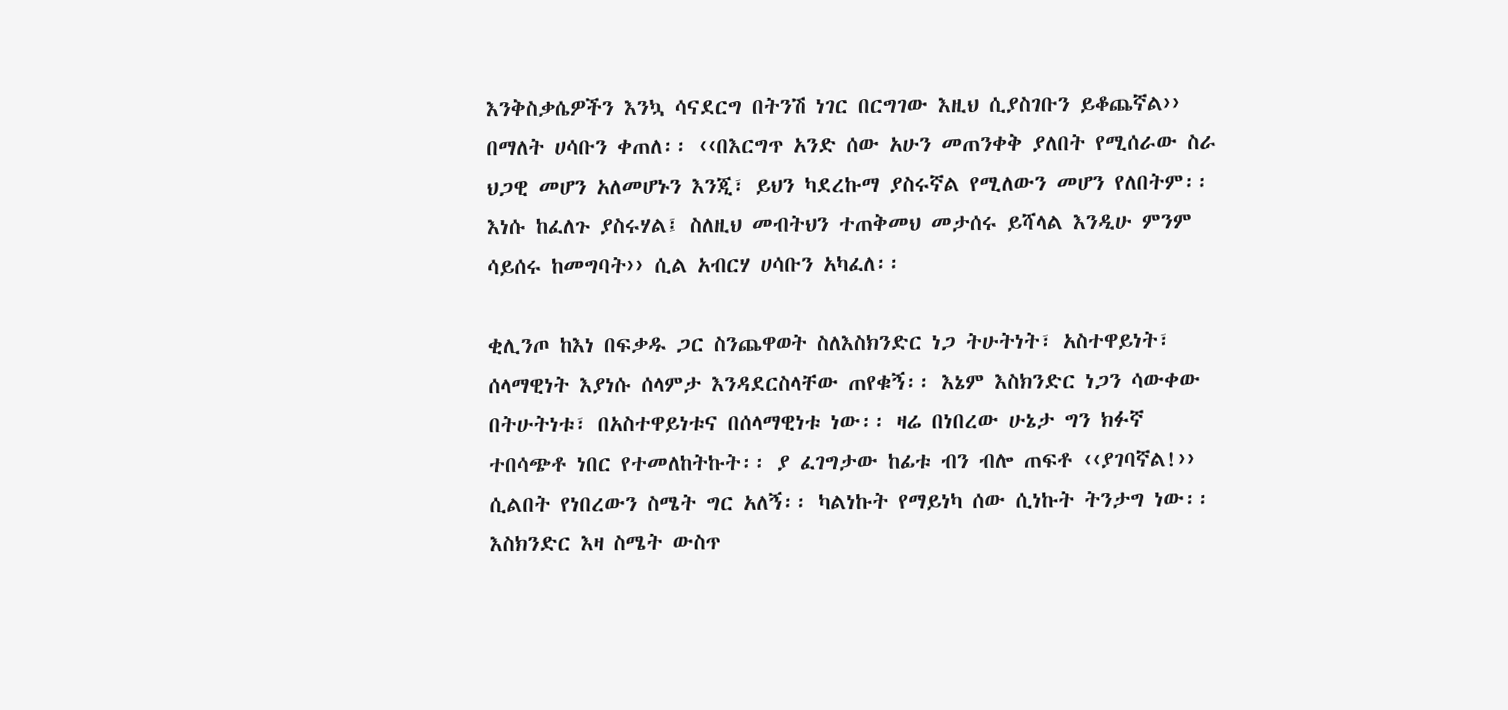እንቅስቃሴዎችን እንኳ ሳናደርግ በትንሽ ነገር በርግገው እዚህ ሲያስገቡን ይቆጨኛል›› በማለት ሀሳቡን ቀጠለ፡፡ ‹‹በእርግጥ አንድ ሰው አሁን መጠንቀቅ ያለበት የሚሰራው ስራ ህጋዊ መሆን አለመሆኑን እንጂ፣ ይህን ካደረኩማ ያስሩኛል የሚለውን መሆን የለበትም፡፡ እነሱ ከፈለጉ ያስሩሃል፤ ስለዚህ መብትህን ተጠቅመህ መታሰሩ ይሻላል እንዲሁ ምንም ሳይሰሩ ከመግባት›› ሲል አብርሃ ሀሳቡን አካፈለ፡፡

ቂሊንጦ ከእነ በፍቃዱ ጋር ስንጨዋወት ስለእስክንድር ነጋ ትሁትነት፣ አስተዋይነት፣ ሰላማዊነት እያነሱ ሰላምታ እንዳደርስላቸው ጠየቁኝ፡፡ እኔም እስክንድር ነጋን ሳውቀው በትሁትነቱ፣ በአስተዋይነቱና በሰላማዊነቱ ነው፡፡ ዛሬ በነበረው ሁኔታ ግን ክፉኛ ተበሳጭቶ ነበር የተመለከትኩት፡፡ ያ ፈገግታው ከፊቱ ብን ብሎ ጠፍቶ ‹‹ያገባኛል!›› ሲልበት የነበረውን ስሜት ግር አለኝ፡፡ ካልነኩት የማይነካ ሰው ሲነኩት ትንታግ ነው፡፡ እስክንድር እዛ ስሜት ውስጥ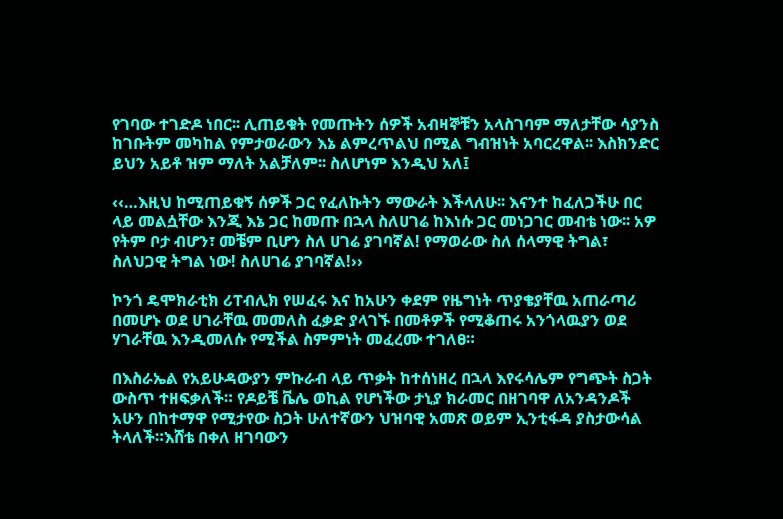የገባው ተገድዶ ነበር፡፡ ሊጠይቁት የመጡትን ሰዎች አብዛኞቹን አላስገባም ማለታቸው ሳያንስ ከገቡትም መካከል የምታወራውን እኔ ልምረጥልህ በሚል ግብዝነት አባርረዋል፡፡ እስክንድር ይህን አይቶ ዝም ማለት አልቻለም፡፡ ስለሆነም እንዲህ አለ፤

‹‹…እዚህ ከሚጠይቁኝ ሰዎች ጋር የፈለኩትን ማውራት እችላለሁ፡፡ እናንተ ከፈለጋችሁ በር ላይ መልሷቸው እንጂ እኔ ጋር ከመጡ በኋላ ስለሀገሬ ከእነሱ ጋር መነጋገር መብቴ ነው፡፡ አዎ የትም ቦታ ብሆን፣ መቼም ቢሆን ስለ ሀገሬ ያገባኛል! የማወራው ስለ ሰላማዊ ትግል፣ ስለህጋዊ ትግል ነው! ስለሀገሬ ያገባኛል!››

ኮንጎ ዴሞክራቲክ ሪፐብሊክ የሠፈሩ እና ከአሁን ቀደም የዜግነት ጥያቄያቸዉ አጠራጣሪ በመሆኑ ወደ ሀገራቸዉ መመለስ ፈቃድ ያላገኙ በመቶዎች የሚቆጠሩ አንጎላዉያን ወደ ሃገራቸዉ እንዲመለሱ የሚችል ስምምነት መፈረሙ ተገለፀ።

በእስራኤል የአይሁዳውያን ምኩራብ ላይ ጥቃት ከተሰነዘረ በኋላ እየሩሳሌም የግጭት ስጋት ውስጥ ተዘፍቃለች። የዶይቼ ቬሌ ወኪል የሆነችው ታኒያ ክራመር በዘገባዋ ለአንዳንዶች አሁን በከተማዋ የሚታየው ስጋት ሁለተኛውን ህዝባዊ አመጽ ወይም ኢንቲፋዳ ያስታውሳል ትላለች።እሸቴ በቀለ ዘገባውን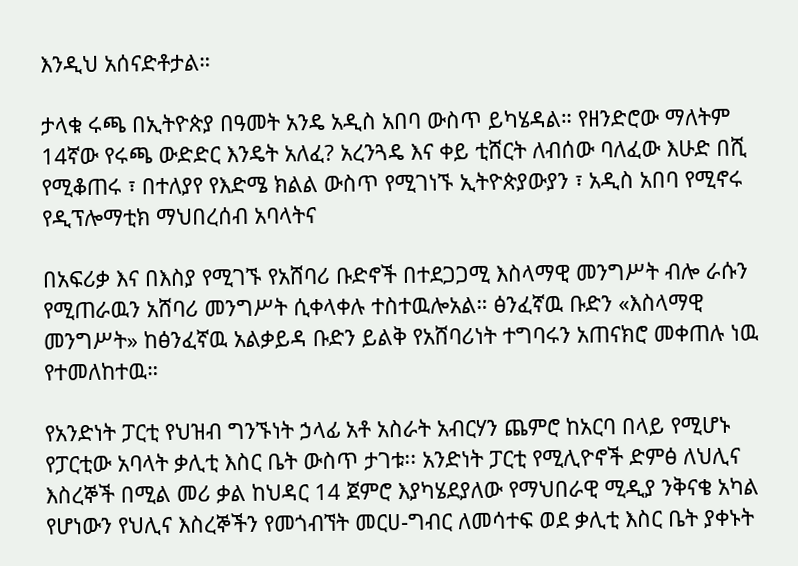እንዲህ አሰናድቶታል።

ታላቁ ሩጫ በኢትዮጵያ በዓመት አንዴ አዲስ አበባ ውስጥ ይካሄዳል። የዘንድሮው ማለትም 14ኛው የሩጫ ውድድር እንዴት አለፈ? አረንጓዴ እና ቀይ ቲሸርት ለብሰው ባለፈው እሁድ በሺ የሚቆጠሩ ፣ በተለያየ የእድሜ ክልል ውስጥ የሚገነኙ ኢትዮጵያውያን ፣ አዲስ አበባ የሚኖሩ የዲፕሎማቲክ ማህበረሰብ አባላትና

በአፍሪቃ እና በእስያ የሚገኙ የአሸባሪ ቡድኖች በተደጋጋሚ እስላማዊ መንግሥት ብሎ ራሱን የሚጠራዉን አሸባሪ መንግሥት ሲቀላቀሉ ተስተዉሎአል። ፅንፈኛዉ ቡድን «እስላማዊ መንግሥት» ከፅንፈኛዉ አልቃይዳ ቡድን ይልቅ የአሸባሪነት ተግባሩን አጠናክሮ መቀጠሉ ነዉ የተመለከተዉ።

የአንድነት ፓርቲ የህዝብ ግንኙነት ኃላፊ አቶ አስራት አብርሃን ጨምሮ ከአርባ በላይ የሚሆኑ የፓርቲው አባላት ቃሊቲ እስር ቤት ውስጥ ታገቱ፡፡ አንድነት ፓርቲ የሚሊዮኖች ድምፅ ለህሊና እስረኞች በሚል መሪ ቃል ከህዳር 14 ጀምሮ እያካሄደያለው የማህበራዊ ሚዲያ ንቅናቄ አካል የሆነውን የህሊና እስረኞችን የመጎብኘት መርሀ-ግብር ለመሳተፍ ወደ ቃሊቲ እስር ቤት ያቀኑት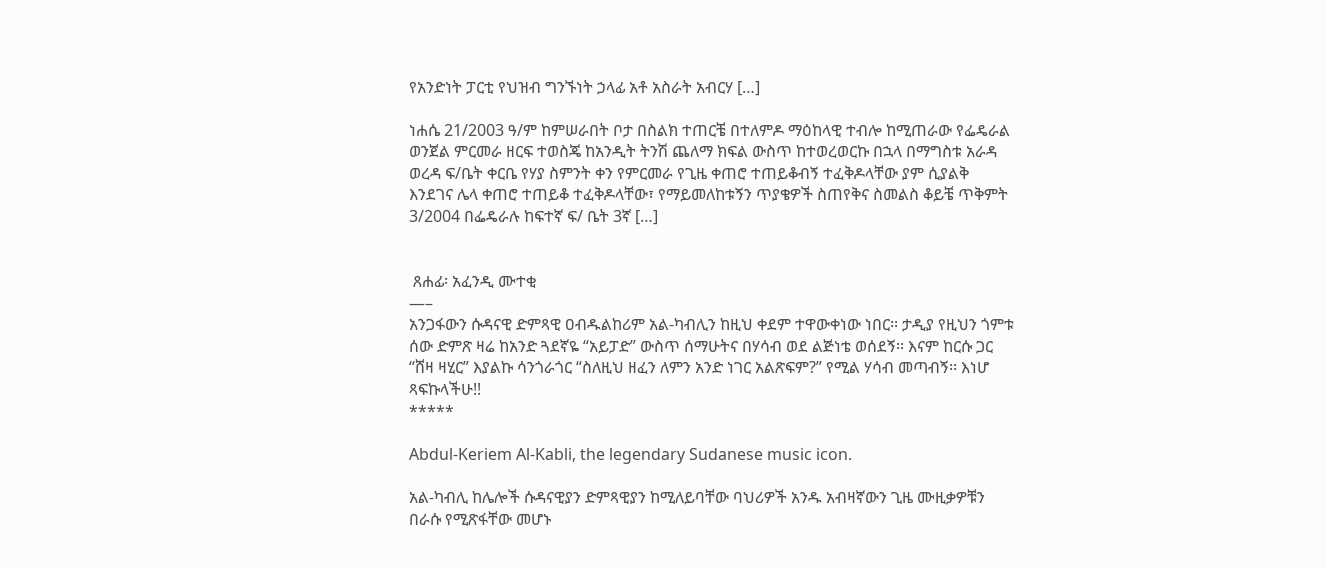የአንድነት ፓርቲ የህዝብ ግንኙነት ኃላፊ አቶ አስራት አብርሃ […]

ነሐሴ 21/2003 ዓ/ም ከምሠራበት ቦታ በስልክ ተጠርቼ በተለምዶ ማዕከላዊ ተብሎ ከሚጠራው የፌዴራል ወንጀል ምርመራ ዘርፍ ተወስጄ ከአንዲት ትንሽ ጨለማ ክፍል ውስጥ ከተወረወርኩ በኋላ በማግስቱ አራዳ ወረዳ ፍ/ቤት ቀርቤ የሃያ ስምንት ቀን የምርመራ የጊዜ ቀጠሮ ተጠይቆብኝ ተፈቅዶላቸው ያም ሲያልቅ እንደገና ሌላ ቀጠሮ ተጠይቆ ተፈቅዶላቸው፣ የማይመለከቱኝን ጥያቄዎች ስጠየቅና ስመልስ ቆይቼ ጥቅምት 3/2004 በፌዴራሉ ከፍተኛ ፍ/ ቤት 3ኛ […]


 ጸሐፊ፡ አፈንዲ ሙተቂ
—–
አንጋፋውን ሱዳናዊ ድምጻዊ ዐብዱልከሪም አል-ካብሊን ከዚህ ቀደም ተዋውቀነው ነበር፡፡ ታዲያ የዚህን ጎምቱ ሰው ድምጽ ዛሬ ከአንድ ጓደኛዬ “አይፓድ” ውስጥ ሰማሁትና በሃሳብ ወደ ልጅነቴ ወሰደኝ፡፡ እናም ከርሱ ጋር “ሸዛ ዛሂር” እያልኩ ሳንጎራጎር “ስለዚህ ዘፈን ለምን አንድ ነገር አልጽፍም?” የሚል ሃሳብ መጣብኝ፡፡ እነሆ ጻፍኩላችሁ!!
*****

Abdul-Keriem Al-Kabli, the legendary Sudanese music icon.

አል-ካብሊ ከሌሎች ሱዳናዊያን ድምጻዊያን ከሚለይባቸው ባህሪዎች አንዱ አብዛኛውን ጊዜ ሙዚቃዎቹን በራሱ የሚጽፋቸው መሆኑ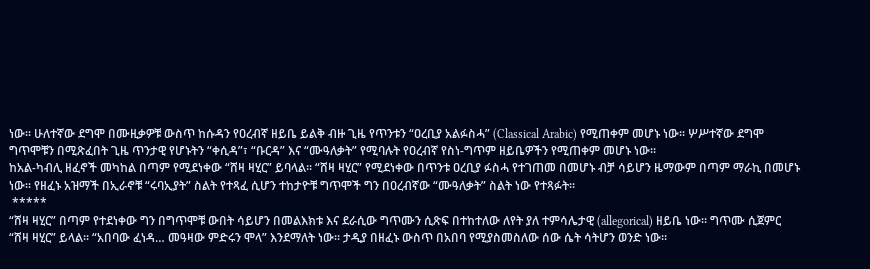ነው፡፡ ሁለተኛው ደግሞ በሙዚቃዎቹ ውስጥ ከሱዳን የዐረብኛ ዘይቤ ይልቅ ብዙ ጊዜ የጥንቱን “ዐረቢያ አልፉስሓ” (Classical Arabic) የሚጠቀም መሆኑ ነው፡፡ ሦሥተኛው ደግሞ ግጥሞቹን በሚጽፈበት ጊዜ ጥንታዊ የሆኑትን “ቀሲዳ”፣ “ቡርዳ” እና “ሙዓለቃት” የሚባሉት የዐረብኛ የስነ-ግጥም ዘይቤዎችን የሚጠቀም መሆኑ ነው፡፡
ከአል-ካብሊ ዘፈኖች መካከል በጣም የሚደነቀው “ሸዛ ዛሂር” ይባላል፡፡ “ሸዛ ዛሂር” የሚደነቀው በጥንቱ ዐረቢያ ፉስሓ የተገጠመ በመሆኑ ብቻ ሳይሆን ዜማውም በጣም ማራኪ በመሆኑ ነው፡፡ የዘፈኑ አዝማች በኢራኖቹ “ሩባኢያት” ስልት የተጻፈ ሲሆን ተከታዮቹ ግጥሞች ግን በዐረብኛው “ሙዓለቃት” ስልት ነው የተጻፉት፡፡
 *****
“ሸዛ ዛሂር” በጣም የተደነቀው ግን በግጥሞቹ ውበት ሳይሆን በመልእክቱ እና ደራሲው ግጥሙን ሲጽፍ በተከተለው ለየት ያለ ተምሳሌታዊ (allegorical) ዘይቤ ነው፡፡ ግጥሙ ሲጀምር “ሸዛ ዛሂር” ይላል፡፡ “አበባው ፈነዳ… መዓዛው ምድሩን ሞላ” እንደማለት ነው፡፡ ታዲያ በዘፈኑ ውስጥ በአበባ የሚያስመስለው ሰው ሴት ሳትሆን ወንድ ነው፡፡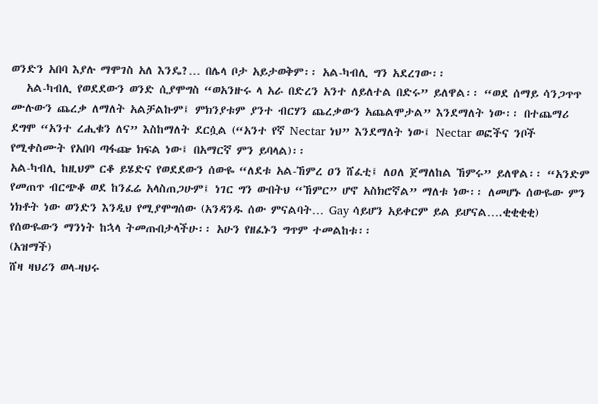ወንድን አበባ እያሉ ማሞገስ አለ እንዴ?… በሌላ ቦታ አይታወቅም፡፡ አል-ካብሊ ግን አደረገው፡፡
   አል-ካብሊ የወደደውን ወንድ ሲያሞግስ “ወአንዙሩ ላ አራ በድረን አንተ ለይለተል በድሩ” ይለዋል፡፡ “ወደ ሰማይ ሳንጋጥጥ ሙሉውን ጨረቃ ለማለት አልቻልኩም፤ ምክንያቱም ያንተ ብርሃን ጨረቃውን አጨልሞታል” እንደማለት ነው፡፡ በተጨማሪ ደግሞ “አንተ ረሒቁን ለና” እስከማለት ደርሷል (“አንተ የኛ Nectar ነህ” እንደማለት ነው፤ Nectar ወፎችና ንቦች የሚቀስሙት የአበባ ጣፋጬ ክፍል ነው፤ በአማርኛ ምን ይባላል)፡፡
አል-ካብሊ ከዚህም ርቆ ይሄድና የወደደውን ሰውዬ “ለደቱ አል-ኸምረ ዐን ሸፈቲ፤ ለዐለ ጀማለከል ኸምሩ” ይለዋል፡፡ “አንድም የመጠጥ ብርጭቆ ወደ ከንፈሬ አላስጠጋሁም፤ ነገር ግን ውበትህ “ኸምር” ሆኖ አስክሮኛል” ማለቱ ነው፡፡ ለመሆኑ ሰውዬው ምን ነክቶት ነው ወንድን እንዲህ የሚያሞግሰው (አንዳንዱ ሰው ምናልባት… Gay ሳይሆን አይቀርም ይል ይሆናል….ቂቂቂቂ)
የሰውዬውን ማንነት ከኋላ ትመጡበታላችሁ፡፡ አሁን የዘፈኑን ግጥም ተመልከቱ፡፡
(አዝማች)
ሸዛ ዛህሪን ወላ-ዛህሩ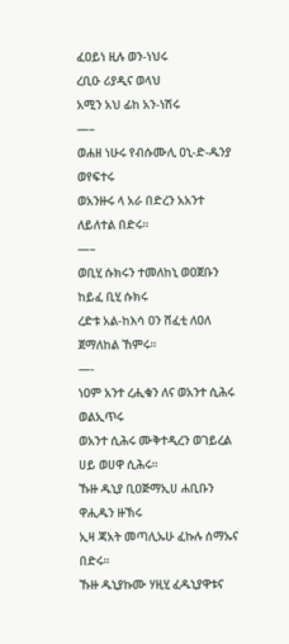ፈዐይነ ዚሉ ወን-ነህሩ
ረቢዑ ሪያዲና ወላህ
አሚን አህ ፊከ አን-ነሽሩ
—–
ወሐዘ ነሁሩ የብሱሙሊ ዐኒ-ድ-ዱንያ ወየፍተሩ
ወአንዙሩ ላ አራ በድረን አአንተ ለይለተል በድሩ፡፡
—–
ወቢሂ ሱክሩን ተመለከኒ ወዐጀቡን ከይፈ ቢሂ ሱክሩ
ረድቱ አል-ከእሳ ዐን ሸፈቲ ለዐለ ጀማለከል ኸምሩ፡፡
—-
ነዐም አንተ ረሒቁን ለና ወአንተ ሲሕሩ ወልኢጥሩ
ወአንተ ሲሕሩ ሙቅተዲረን ወገይረል ሀይ ወሀዋ ሲሕሩ፡፡
ኹዙ ዱኒያ ቢዐጅማኢሀ ሐቢቡን ዋሒዱን ዙኽሩ
ኢዛ ጃአት መጣሊኡሁ ፈኩሉ ሰማኡና በድሩ፡፡
ኹዙ ዱኒያኩሙ ሃዚሂ ፈዱኒያዋቱና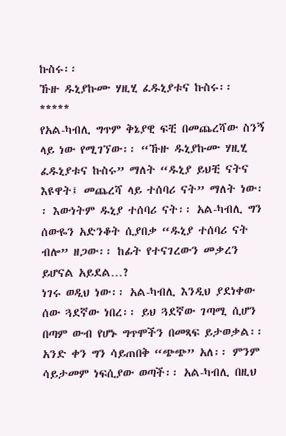ኩስሩ፡፡
ኹዙ ዱኒያኩሙ ሃዚሂ ፈዱኒያቱና ኩስሩ፡፡
*****
የአል-ካብሊ ግጥም ቅኔያዊ ፍቺ በመጨረሻው ስንኝ ላይ ነው የሚገኘው፡፡ “ኹዙ ዱኒያኩሙ ሃዚሂ ፈዱኒያቱና ኩስሩ” ማለት “ዱኒያ ይህቺ ናትና እዩዋት፤ መጨረሻ ላይ ተሰባሪ ናት” ማለት ነው፡፡ እውነትም ዱኒያ ተሰባሪ ናት፡፡ አል-ካብሊ ግን ሰውዬን አድንቆት ሲያበቃ “ዱኒያ ተሰባሪ ናት ብሎ” ዘጋው፡፡ ከፊት የተናገረውን መቃረን ይሆናል አይደል…?
ነገሩ ወዲህ ነው፡፡ አል-ካብሊ እንዲህ ያደነቀው ሰው ጓደኛው ነበረ፡፡ ይህ ጓደኛው ገጣሚ ሲሆን በጣም ውብ የሆኑ ግጥሞችን በመጻፍ ይታወቃል፡፡ አንድ ቀን ግን ሳይጠበቅ “ጭጭ” አለ፡፡ ምንም ሳይታመም ነፍሲያው ወጣች፡፡ አል-ካብሊ በዚህ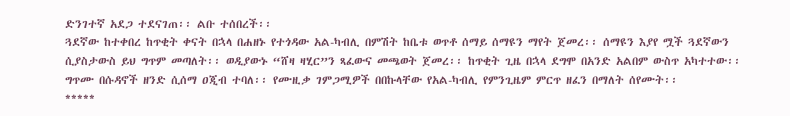ድንገተኛ አደጋ ተደናገጠ፡፡ ልቡ ተሰበረች፡፡
ጓደኛው ከተቀበረ ከጥቂት ቀናት በኋላ በሐዘኑ የተጎዳው አል-ካብሊ በምሽት ከቤቱ ወጥቶ ሰማይ ሰማዩን ማየት ጀመረ፡፡ ሰማዩን እያየ ሟች ጓደኛውን ሲያስታውስ ይህ ግጥም መጣለት፡፡ ወዲያውኑ “ሸዛ ዛሂር”ን ጻፈውና መጫወት ጀመረ፡፡ ከጥቂት ጊዜ በኋላ ደግሞ በአንድ አልበም ውስጥ አካተተው፡፡ ግጥሙ በሱዳኖች ዘንድ ሲሰማ ዐጂብ ተባለ፡፡ የሙዚቃ ገምጋሚዎች በበኩላቸው የአል-ካብሊ የምንጊዜም ምርጥ ዘፈን በማለት ሰየሙት፡፡
*****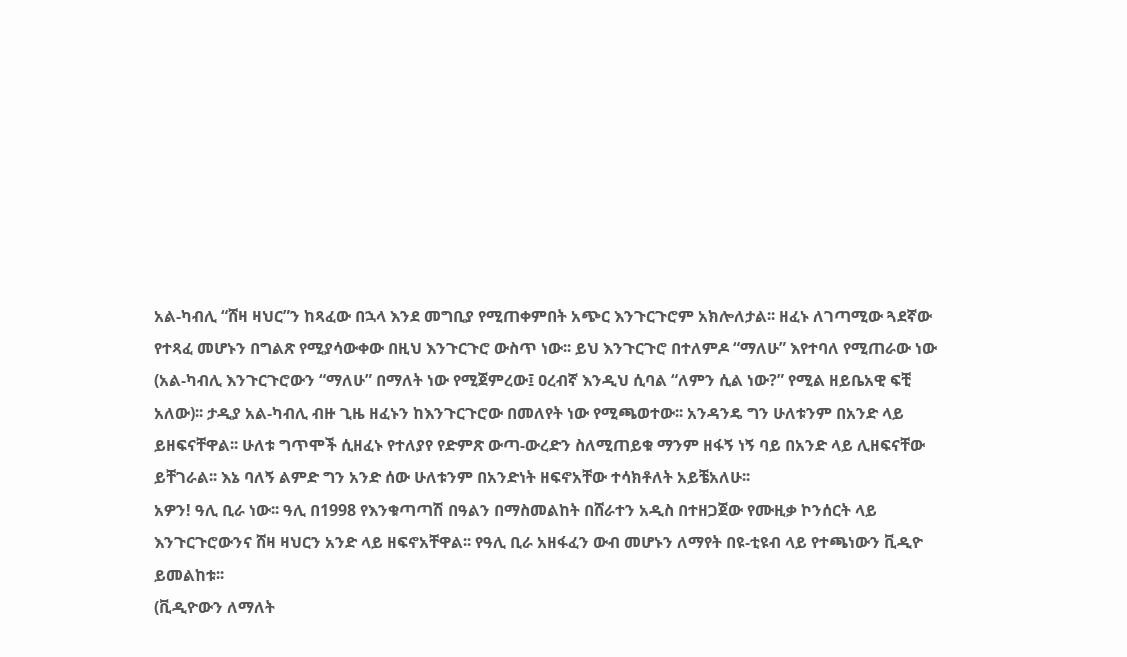አል-ካብሊ “ሸዛ ዛህር”ን ከጻፈው በኋላ እንደ መግቢያ የሚጠቀምበት አጭር እንጉርጉሮም አክሎለታል፡፡ ዘፈኑ ለገጣሚው ጓደኛው የተጻፈ መሆኑን በግልጽ የሚያሳውቀው በዚህ እንጉርጉሮ ውስጥ ነው፡፡ ይህ እንጉርጉሮ በተለምዶ “ማለሁ” እየተባለ የሚጠራው ነው (አል-ካብሊ እንጉርጉሮውን “ማለሁ” በማለት ነው የሚጀምረው፤ ዐረብኛ እንዲህ ሲባል “ለምን ሲል ነው?” የሚል ዘይቤአዊ ፍቺ አለው)፡፡ ታዲያ አል-ካብሊ ብዙ ጊዜ ዘፈኑን ከእንጉርጉሮው በመለየት ነው የሚጫወተው፡፡ አንዳንዴ ግን ሁለቱንም በአንድ ላይ ይዘፍናቸዋል፡፡ ሁለቱ ግጥሞች ሲዘፈኑ የተለያየ የድምጽ ውጣ-ውረድን ስለሚጠይቁ ማንም ዘፋኝ ነኝ ባይ በአንድ ላይ ሊዘፍናቸው ይቸገራል፡፡ እኔ ባለኝ ልምድ ግን አንድ ሰው ሁለቱንም በአንድነት ዘፍኖአቸው ተሳክቶለት አይቼአለሁ፡፡
አዎን! ዓሊ ቢራ ነው፡፡ ዓሊ በ1998 የእንቁጣጣሽ በዓልን በማስመልከት በሸራተን አዲስ በተዘጋጀው የሙዚቃ ኮንሰርት ላይ እንጉርጉሮውንና ሸዛ ዛህርን አንድ ላይ ዘፍኖአቸዋል፡፡ የዓሊ ቢራ አዘፋፈን ውብ መሆኑን ለማየት በዩ-ቲዩብ ላይ የተጫነውን ቪዲዮ ይመልከቱ፡፡
(ቪዲዮውን ለማለት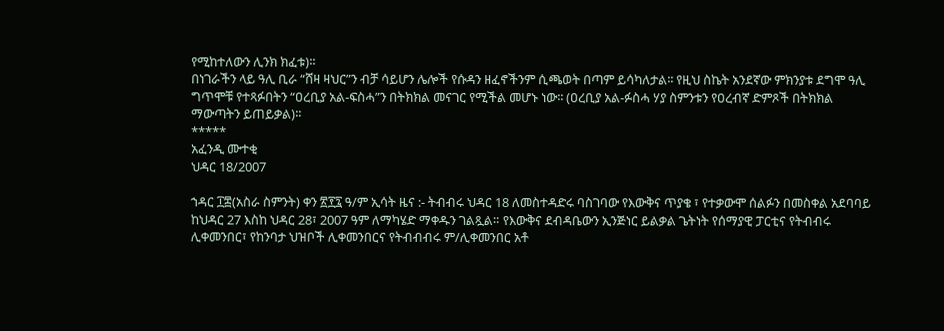የሚከተለውን ሊንክ ክፈቱ)፡፡
በነገራችን ላይ ዓሊ ቢራ “ሸዛ ዛህር”ን ብቻ ሳይሆን ሌሎች የሱዳን ዘፈኖችንም ሲጫወት በጣም ይሳካለታል፡፡ የዚህ ስኬት አንደኛው ምክንያቱ ደግሞ ዓሊ ግጥሞቹ የተጻፉበትን “ዐረቢያ አል-ፍስሓ”ን በትክክል መናገር የሚችል መሆኑ ነው፡፡ (ዐረቢያ አል-ፉስሓ ሃያ ስምንቱን የዐረብኛ ድምጾች በትክክል ማውጣትን ይጠይቃል)፡፡
*****
አፈንዲ ሙተቂ
ህዳር 18/2007

ኀዳር ፲፰(አስራ ስምንት) ቀን ፳፻፯ ዓ/ም ኢሳት ዜና :- ትብብሩ ህዳር 18 ለመስተዳድሩ ባስገባው የእውቅና ጥያቄ ፣ የተቃውሞ ሰልፉን በመስቀል አደባባይ ከህዳር 27 እስከ ህዳር 28፣ 2007 ዓም ለማካሄድ ማቀዱን ገልጿል። የእውቅና ደብዳቤውን ኢንጅነር ይልቃል ጌትነት የሰማያዊ ፓርቲና የትብብሩ ሊቀመንበር፣ የከንባታ ህዝቦች ሊቀመንበርና የትብብብሩ ም/ሊቀመንበር አቶ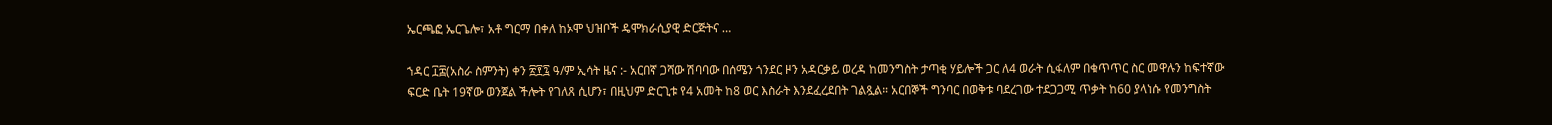ኤርጫፎ ኤርጌሎ፣ አቶ ግርማ በቀለ ከኦሞ ህዝቦች ዴሞክራሲያዊ ድርጅትና …

ኀዳር ፲፰(አስራ ስምንት) ቀን ፳፻፯ ዓ/ም ኢሳት ዜና :- አርበኛ ጋሻው ሽባባው በሰሜን ጎንደር ዞን አዳርቃይ ወረዳ ከመንግስት ታጣቂ ሃይሎች ጋር ለ4 ወራት ሲፋለም በቁጥጥር ስር መዋሉን ከፍተኛው ፍርድ ቤት 19ኛው ወንጀል ችሎት የገለጸ ሲሆን፣ በዚህም ድርጊቱ የ4 አመት ከ8 ወር እስራት እንደፈረደበት ገልጿል። አርበኞች ግንባር በወቅቱ ባደረገው ተደጋጋሚ ጥቃት ከ60 ያላነሱ የመንግስት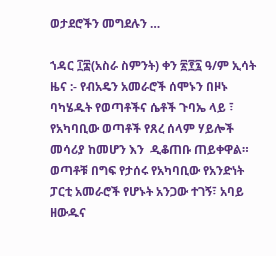ወታደሮችን መግደሉን …

ኀዳር ፲፰(አስራ ስምንት) ቀን ፳፻፯ ዓ/ም ኢሳት ዜና :- የብአዴን አመራሮች ሰሞኑን በዞኑ ባካሄዱት የወጣቶችና ሴቶች ጉባኤ ላይ ፣ የአካባቢው ወጣቶች የጸረ ሰላም ሃይሎች መሳሪያ ከመሆን እን  ዲቆጠቡ ጠይቀዋል። ወጣቶቹ በግፍ የታሰሩ የአካባቢው የአንድነት ፓርቲ አመራሮች የሆኑት አንጋው ተገኝ፣ አባይ ዘውዱና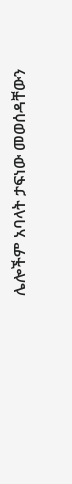ሌሎችም አባላት ታፍነው መወሰዳቸውን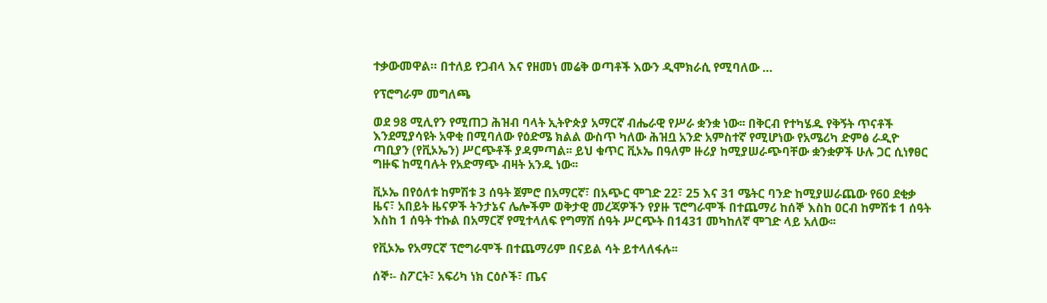ተቃውመዋል። በተለይ የጋብላ እና የዘመነ መሬቅ ወጣቶች እውን ዲሞክራሲ የሚባለው …

የፕሮግራም መግለጫ

ወደ 98 ሚሊየን የሚጠጋ ሕዝብ ባላት ኢትዮጵያ አማርኛ ብሔራዊ የሥራ ቋንቋ ነው፡፡ በቅርብ የተካሄዱ የቅኝት ጥናቶች እንደሚያሳዩት አዋቂ በሚባለው የዕድሜ ክልል ውስጥ ካለው ሕዝቧ አንድ አምስተኛ የሚሆነው የአሜሪካ ድምፅ ራዲዮ ጣቢያን (የቪኦኤን) ሥርጭቶች ያዳምጣል፡፡ ይህ ቁጥር ቪኦኤ በዓለም ዙሪያ ከሚያሠራጭባቸው ቋንቋዎች ሁሉ ጋር ሲነፃፀር ግዙፍ ከሚባሉት የአድማጭ ብዛት አንዱ ነው፡፡

ቪኦኤ በየዕለቱ ከምሽቱ 3 ሰዓት ጀምሮ በአማርኛ፣ በአጭር ሞገድ 22፣ 25 እና 31 ሜትር ባንድ ከሚያሠራጨው የ60 ደቂቃ ዜና፣ አበይት ዜናዎች ትንታኔና ሌሎችም ወቅታዊ መረጃዎችን የያዙ ፕሮግራሞች በተጨማሪ ከሰኞ እስከ ዐርብ ከምሽቱ 1 ሰዓት እስከ 1 ሰዓት ተኩል በአማርኛ የሚተላለፍ የግማሽ ሰዓት ሥርጭት በ1431 መካከለኛ ሞገድ ላይ አለው፡፡

የቪኦኤ የአማርኛ ፕሮግራሞች በተጨማሪም በናይል ሳት ይተላለፋሉ፡፡

ሰኞ፡- ስፖርት፣ አፍሪካ ነክ ርዕሶች፣ ጤና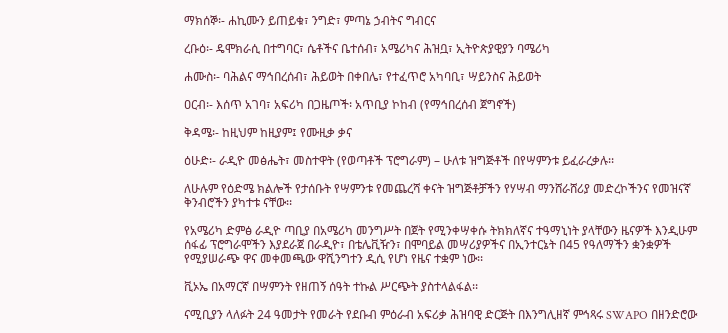ማክሰኞ፡- ሐኪሙን ይጠይቁ፣ ንግድ፣ ምጣኔ ኃብትና ግብርና

ረቡዕ፡- ዴሞክራሲ በተግባር፣ ሴቶችና ቤተሰብ፣ አሜሪካና ሕዝቧ፣ ኢትዮጵያዊያን ባሜሪካ

ሐሙስ፡- ባሕልና ማኅበረሰብ፣ ሕይወት በቀበሌ፣ የተፈጥሮ አካባቢ፣ ሣይንስና ሕይወት

ዐርብ፡- እሰጥ አገባ፣ አፍሪካ በጋዜጦች፡ አጥቢያ ኮከብ (የማኅበረሰብ ጀግኖች)

ቅዳሜ፡- ከዚህም ከዚያም፤ የሙዚቃ ቃና

ዕሁድ፡- ራዲዮ መፅሔት፣ መስተዋት (የወጣቶች ፕሮግራም) – ሁለቱ ዝግጅቶች በየሣምንቱ ይፈራረቃሉ፡፡

ለሁሉም የዕድሜ ክልሎች የታሰቡት የሣምንቱ የመጨረሻ ቀናት ዝግጅቶቻችን የሃሣብ ማንሸራሸሪያ መድረኮችንና የመዝናኛ ቅንብሮችን ያካተቱ ናቸው፡፡

የአሜሪካ ድምፅ ራዲዮ ጣቢያ በአሜሪካ መንግሥት በጀት የሚንቀሣቀሱ ትክክለኛና ተዓማኒነት ያላቸውን ዜናዎች እንዲሁም ሰፋፊ ፕሮግራሞችን እያደራጀ በራዲዮ፣ በቴሌቪዥን፣ በሞባይል መሣሪያዎችና በኢንተርኔት በ45 የዓለማችን ቋንቋዎች የሚያሠራጭ ዋና መቀመጫው ዋሺንግተን ዲሲ የሆነ የዜና ተቋም ነው፡፡

ቪኦኤ በአማርኛ በሣምንት የዘጠኝ ሰዓት ተኩል ሥርጭት ያስተላልፋል፡፡

ናሚቢያን ላለፉት 24 ዓመታት የመራት የደቡብ ምዕራብ አፍሪቃ ሕዝባዊ ድርጅት በእንግሊዘኛ ምኅጻሩ SWAPO በዘንድሮው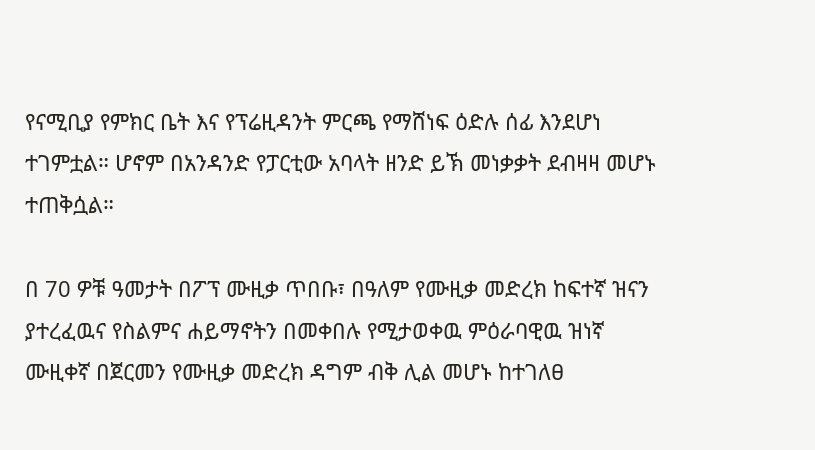የናሚቢያ የምክር ቤት እና የፕሬዚዳንት ምርጫ የማሸነፍ ዕድሉ ሰፊ እንደሆነ ተገምቷል። ሆኖም በአንዳንድ የፓርቲው አባላት ዘንድ ይኽ መነቃቃት ደብዛዛ መሆኑ ተጠቅሷል።

በ 70 ዎቹ ዓመታት በፖፕ ሙዚቃ ጥበቡ፣ በዓለም የሙዚቃ መድረክ ከፍተኛ ዝናን ያተረፈዉና የስልምና ሐይማኖትን በመቀበሉ የሚታወቀዉ ምዕራባዊዉ ዝነኛ ሙዚቀኛ በጀርመን የሙዚቃ መድረክ ዳግም ብቅ ሊል መሆኑ ከተገለፀ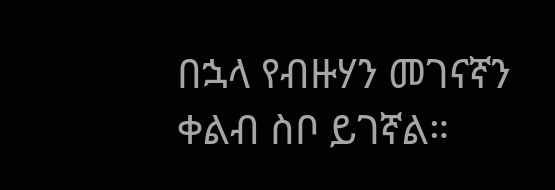በኋላ የብዙሃን መገናኛን ቀልብ ስቦ ይገኛል።